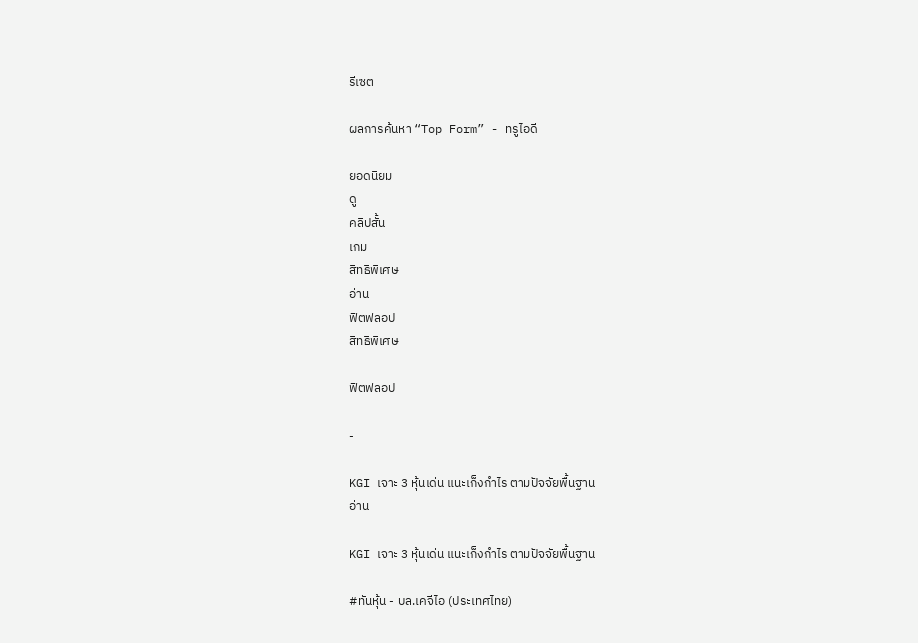รีเซต

ผลการค้นหา “Top Form” - ทรูไอดี

ยอดนิยม
ดู
คลิปสั้น
เกม
สิทธิพิเศษ
อ่าน
ฟิตฟลอป
สิทธิพิเศษ

ฟิตฟลอป

-

KGI เจาะ 3 หุ้นเด่น แนะเก็งกำไร ตามปัจจัยพื้นฐาน
อ่าน

KGI เจาะ 3 หุ้นเด่น แนะเก็งกำไร ตามปัจจัยพื้นฐาน

#ทันหุ้น - บล.เคจีไอ (ประเทศไทย)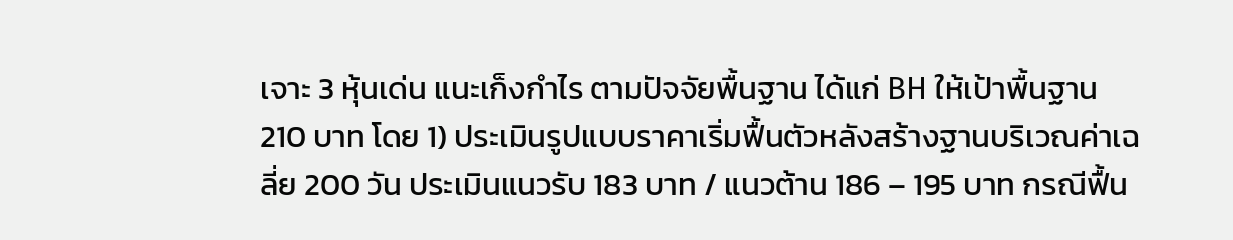เจาะ 3 หุ้นเด่น แนะเก็งกำไร ตามปัจจัยพื้นฐาน ได้แก่ BH ให้เป้าพื้นฐาน 210 บาท โดย 1) ประเมินรูปแบบราคาเริ่มฟื้นตัวหลังสร้างฐานบริเวณค่าเฉลี่ย 200 วัน ประเมินแนวรับ 183 บาท / แนวต้าน 186 – 195 บาท กรณีฟื้น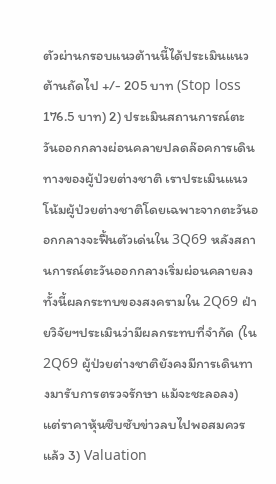ตัวผ่านกรอบแนวต้านนี้ได้ประเมินแนวต้านถัดไป +/- 205 บาท (Stop loss 176.5 บาท) 2) ประเมินสถานการณ์ตะวันออกกลางผ่อนคลายปลดล๊อคการเดินทางของผู้ป่วยต่างชาติ เราประเมินแนวโน้มผู้ป่วยต่างชาติโดยเฉพาะจากตะวันออกกลางจะฟื้นตัวเด่นใน 3Q69 หลังสถานการณ์ตะวันออกกลางเริ่มผ่อนคลายลง ทั้งนี้ผลกระทบของสงครามใน 2Q69 ฝ่ายวิจัยฯประเมินว่ามีผลกระทบที่จำกัด (ใน 2Q69 ผู้ป่วยต่างชาติยังคงมีการเดินทางมารับการตรวจรักษา แม้จะชะลอลง) แต่ราคาหุ้นซึบซับข่าวลบไปพอสมควรแล้ว 3) Valuation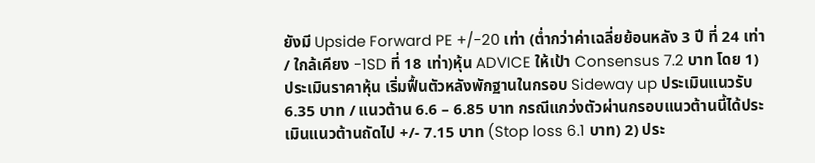ยังมี Upside Forward PE +/-20 เท่า (ต่ำกว่าค่าเฉลี่ยย้อนหลัง 3 ปี ที่ 24 เท่า / ใกล้เคียง -1SD ที่ 18 เท่า)หุ้น ADVICE ให้เป้า Consensus 7.2 บาท โดย 1) ประเมินราคาหุ้น เริ่มฟื้นตัวหลังพักฐานในกรอบ Sideway up ประเมินแนวรับ 6.35 บาท / แนวต้าน 6.6 – 6.85 บาท กรณีแกว่งตัวผ่านกรอบแนวต้านนี้ได้ประเมินแนวต้านถัดไป +/- 7.15 บาท (Stop loss 6.1 บาท) 2) ประ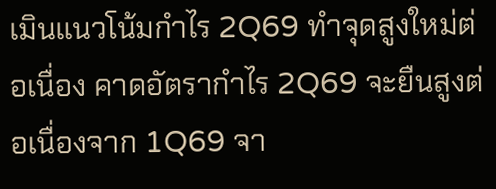เมินแนวโน้มกำไร 2Q69 ทำจุดสูงใหม่ต่อเนื่อง คาดอัตรากำไร 2Q69 จะยืนสูงต่อเนื่องจาก 1Q69 จา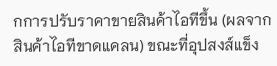กการปรับราคาขายสินค้าไอทีขึ้น (ผลจากสินค้าไอทีขาดแคลน) ขณะที่อุปสงส์แข็ง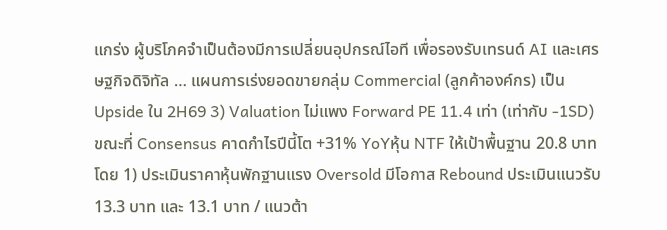แกร่ง ผู้บริโภคจำเป็นต้องมีการเปลี่ยนอุปกรณ์ไอที เพื่อรองรับเทรนด์ AI และเศรษฐกิจดิจิทัล … แผนการเร่งยอดขายกลุ่ม Commercial (ลูกค้าองค์กร) เป็น Upside ใน 2H69 3) Valuation ไม่แพง Forward PE 11.4 เท่า (เท่ากับ -1SD) ขณะที่ Consensus คาดกำไรปีนี้โต +31% YoYหุ้น NTF ให้เป้าพื้นฐาน 20.8 บาท โดย 1) ประเมินราคาหุ้นพักฐานแรง Oversold มีโอกาส Rebound ประเมินแนวรับ 13.3 บาท และ 13.1 บาท / แนวต้า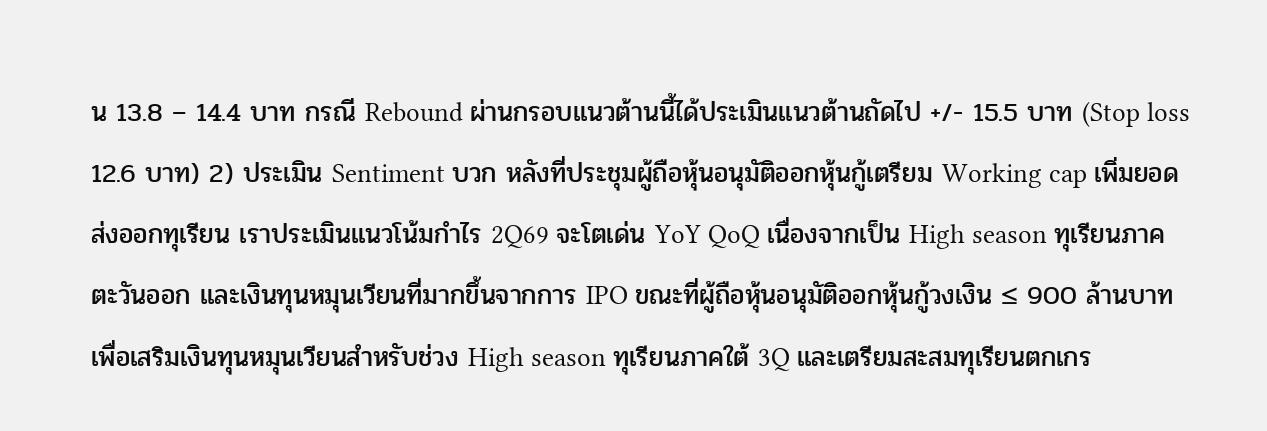น 13.8 – 14.4 บาท กรณี Rebound ผ่านกรอบแนวต้านนี้ได้ประเมินแนวต้านถัดไป +/- 15.5 บาท (Stop loss 12.6 บาท) 2) ประเมิน Sentiment บวก หลังที่ประชุมผู้ถือหุ้นอนุมัติออกหุ้นกู้เตรียม Working cap เพิ่มยอดส่งออกทุเรียน เราประเมินแนวโน้มกำไร 2Q69 จะโตเด่น YoY QoQ เนื่องจากเป็น High season ทุเรียนภาคตะวันออก และเงินทุนหมุนเวียนที่มากขึ้นจากการ IPO ขณะที่ผู้ถือหุ้นอนุมัติออกหุ้นกู้วงเงิน ≤ 900 ล้านบาท เพื่อเสริมเงินทุนหมุนเวียนสำหรับช่วง High season ทุเรียนภาคใต้ 3Q และเตรียมสะสมทุเรียนตกเกร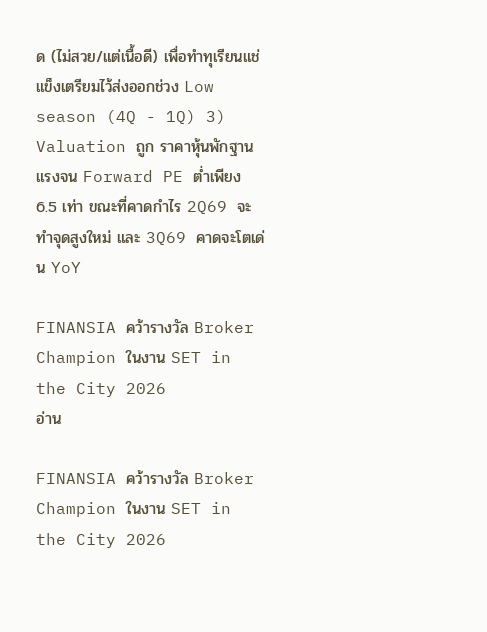ด (ไม่สวย/แต่เนื้อดี) เพื่อทำทุเรียนแช่แข็งเตรียมไว้ส่งออกช่วง Low season (4Q - 1Q) 3) Valuation ถูก ราคาหุ้นพักฐานแรงจน Forward PE ต่ำเพียง 6.5 เท่า ขณะที่คาดกำไร 2Q69 จะทำจุดสูงใหม่ และ 3Q69 คาดจะโตเด่น YoY

FINANSIA คว้ารางวัล Broker Champion ในงาน SET in the City 2026
อ่าน

FINANSIA คว้ารางวัล Broker Champion ในงาน SET in the City 2026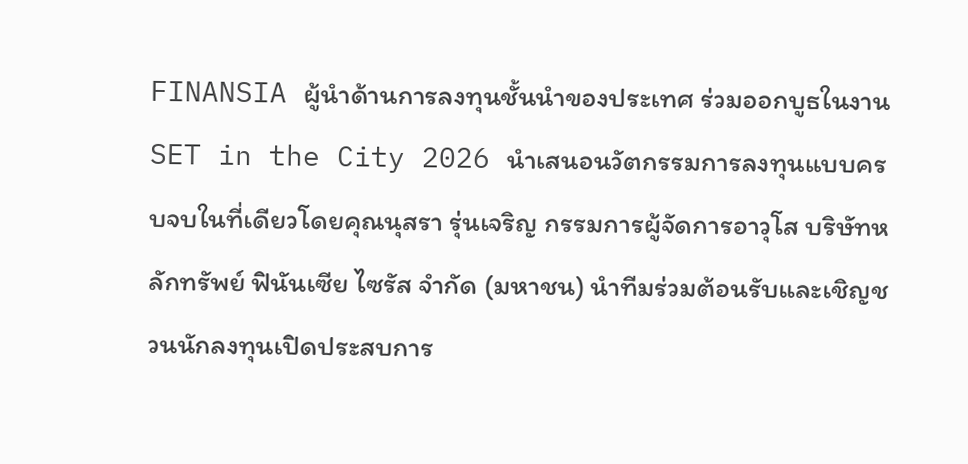FINANSIA ผู้นำด้านการลงทุนชั้นนำของประเทศ ร่วมออกบูธในงาน SET in the City 2026 นำเสนอนวัตกรรมการลงทุนแบบครบจบในที่เดียวโดยคุณนุสรา รุ่นเจริญ กรรมการผู้จัดการอาวุโส บริษัทหลักทรัพย์ ฟินันเซีย ไซรัส จำกัด (มหาชน) นำทีมร่วมต้อนรับและเชิญชวนนักลงทุนเปิดประสบการ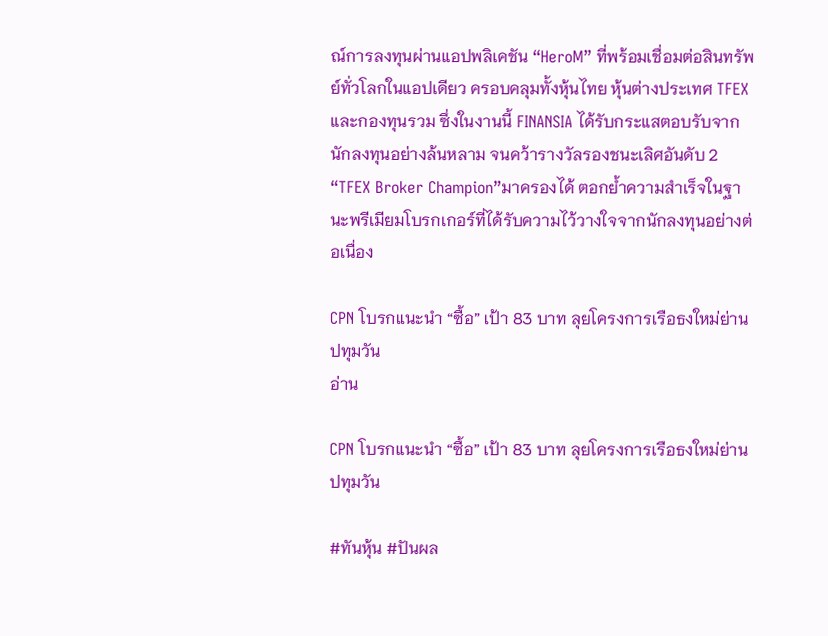ณ์การลงทุนผ่านแอปพลิเคชัน “HeroM” ที่พร้อมเชื่อมต่อสินทรัพย์ทั่วโลกในแอปเดียว ครอบคลุมทั้งหุ้นไทย หุ้นต่างประเทศ TFEX และกองทุนรวม ซึ่งในงานนี้ FINANSIA ได้รับกระแสตอบรับจากนักลงทุนอย่างล้นหลาม จนคว้ารางวัลรองชนะเลิศอันดับ 2 “TFEX Broker Champion”มาครองได้ ตอกย้ำความสำเร็จในฐานะพรีเมียมโบรกเกอร์ที่ได้รับความไว้วางใจจากนักลงทุนอย่างต่อเนื่อง

CPN โบรกแนะนำ “ซื้อ” เป้า 83 บาท ลุยโครงการเรือธงใหม่ย่านปทุมวัน
อ่าน

CPN โบรกแนะนำ “ซื้อ” เป้า 83 บาท ลุยโครงการเรือธงใหม่ย่านปทุมวัน

#ทันหุ้น #ปันผล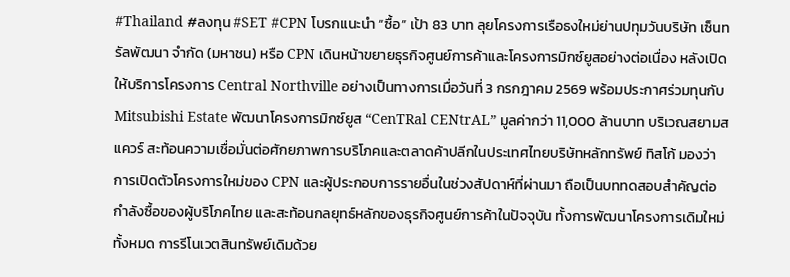#Thailand #ลงทุน #SET #CPN โบรกแนะนำ “ซื้อ” เป้า 83 บาท ลุยโครงการเรือธงใหม่ย่านปทุมวันบริษัท เซ็นทรัลพัฒนา จำกัด (มหาชน) หรือ CPN เดินหน้าขยายธุรกิจศูนย์การค้าและโครงการมิกซ์ยูสอย่างต่อเนื่อง หลังเปิดให้บริการโครงการ Central Northville อย่างเป็นทางการเมื่อวันที่ 3 กรกฎาคม 2569 พร้อมประกาศร่วมทุนกับ Mitsubishi Estate พัฒนาโครงการมิกซ์ยูส “CenTRal CENtrAL” มูลค่ากว่า 11,000 ล้านบาท บริเวณสยามสแควร์ สะท้อนความเชื่อมั่นต่อศักยภาพการบริโภคและตลาดค้าปลีกในประเทศไทยบริษัทหลักทรัพย์ ทิสโก้ มองว่าการเปิดตัวโครงการใหม่ของ CPN และผู้ประกอบการรายอื่นในช่วงสัปดาห์ที่ผ่านมา ถือเป็นบททดสอบสำคัญต่อกำลังซื้อของผู้บริโภคไทย และสะท้อนกลยุทธ์หลักของธุรกิจศูนย์การค้าในปัจจุบัน ทั้งการพัฒนาโครงการเดิมใหม่ทั้งหมด การรีโนเวตสินทรัพย์เดิมด้วย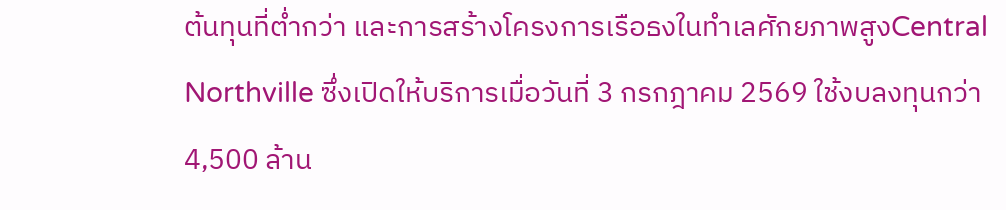ต้นทุนที่ต่ำกว่า และการสร้างโครงการเรือธงในทำเลศักยภาพสูงCentral Northville ซึ่งเปิดให้บริการเมื่อวันที่ 3 กรกฎาคม 2569 ใช้งบลงทุนกว่า 4,500 ล้าน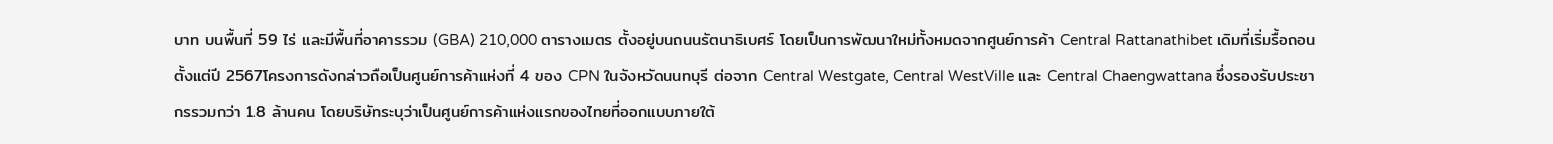บาท บนพื้นที่ 59 ไร่ และมีพื้นที่อาคารรวม (GBA) 210,000 ตารางเมตร ตั้งอยู่บนถนนรัตนาธิเบศร์ โดยเป็นการพัฒนาใหม่ทั้งหมดจากศูนย์การค้า Central Rattanathibet เดิมที่เริ่มรื้อถอนตั้งแต่ปี 2567โครงการดังกล่าวถือเป็นศูนย์การค้าแห่งที่ 4 ของ CPN ในจังหวัดนนทบุรี ต่อจาก Central Westgate, Central WestVille และ Central Chaengwattana ซึ่งรองรับประชากรรวมกว่า 1.8 ล้านคน โดยบริษัทระบุว่าเป็นศูนย์การค้าแห่งแรกของไทยที่ออกแบบภายใต้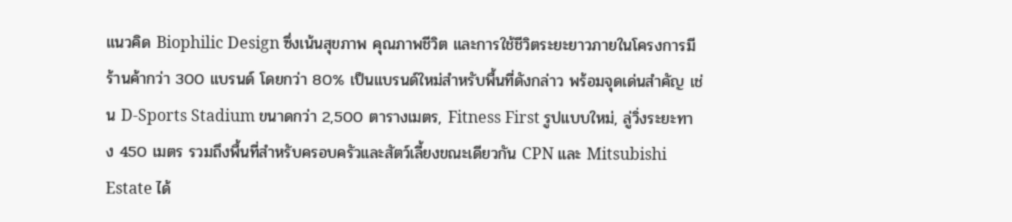แนวคิด Biophilic Design ซึ่งเน้นสุขภาพ คุณภาพชีวิต และการใช้ชีวิตระยะยาวภายในโครงการมีร้านค้ากว่า 300 แบรนด์ โดยกว่า 80% เป็นแบรนด์ใหม่สำหรับพื้นที่ดังกล่าว พร้อมจุดเด่นสำคัญ เช่น D-Sports Stadium ขนาดกว่า 2,500 ตารางเมตร, Fitness First รูปแบบใหม่, ลู่วิ่งระยะทาง 450 เมตร รวมถึงพื้นที่สำหรับครอบครัวและสัตว์เลี้ยงขณะเดียวกัน CPN และ Mitsubishi Estate ได้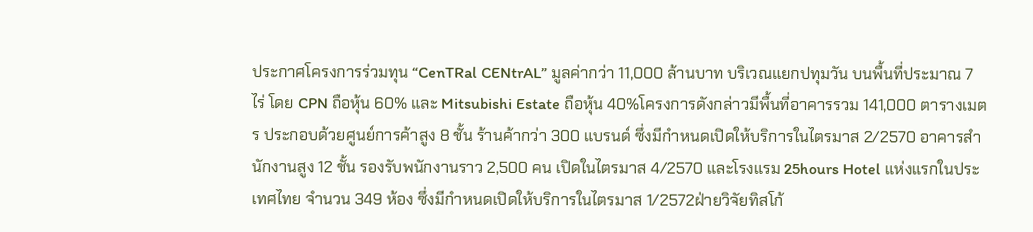ประกาศโครงการร่วมทุน “CenTRal CENtrAL” มูลค่ากว่า 11,000 ล้านบาท บริเวณแยกปทุมวัน บนพื้นที่ประมาณ 7 ไร่ โดย CPN ถือหุ้น 60% และ Mitsubishi Estate ถือหุ้น 40%โครงการดังกล่าวมีพื้นที่อาคารรวม 141,000 ตารางเมตร ประกอบด้วยศูนย์การค้าสูง 8 ชั้น ร้านค้ากว่า 300 แบรนด์ ซึ่งมีกำหนดเปิดให้บริการในไตรมาส 2/2570 อาคารสำนักงานสูง 12 ชั้น รองรับพนักงานราว 2,500 คน เปิดในไตรมาส 4/2570 และโรงแรม 25hours Hotel แห่งแรกในประเทศไทย จำนวน 349 ห้อง ซึ่งมีกำหนดเปิดให้บริการในไตรมาส 1/2572ฝ่ายวิจัยทิสโก้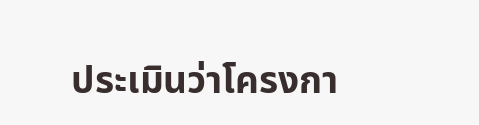ประเมินว่าโครงกา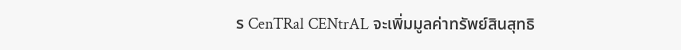ร CenTRal CENtrAL จะเพิ่มมูลค่าทรัพย์สินสุทธิ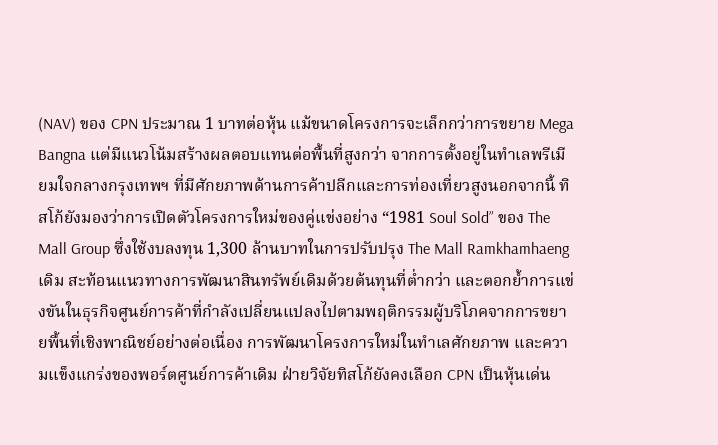(NAV) ของ CPN ประมาณ 1 บาทต่อหุ้น แม้ขนาดโครงการจะเล็กกว่าการขยาย Mega Bangna แต่มีแนวโน้มสร้างผลตอบแทนต่อพื้นที่สูงกว่า จากการตั้งอยู่ในทำเลพรีเมียมใจกลางกรุงเทพฯ ที่มีศักยภาพด้านการค้าปลีกและการท่องเที่ยวสูงนอกจากนี้ ทิสโก้ยังมองว่าการเปิดตัวโครงการใหม่ของคู่แข่งอย่าง “1981 Soul Sold” ของ The Mall Group ซึ่งใช้งบลงทุน 1,300 ล้านบาทในการปรับปรุง The Mall Ramkhamhaeng เดิม สะท้อนแนวทางการพัฒนาสินทรัพย์เดิมด้วยต้นทุนที่ต่ำกว่า และตอกย้ำการแข่งขันในธุรกิจศูนย์การค้าที่กำลังเปลี่ยนแปลงไปตามพฤติกรรมผู้บริโภคจากการขยายพื้นที่เชิงพาณิชย์อย่างต่อเนื่อง การพัฒนาโครงการใหม่ในทำเลศักยภาพ และความแข็งแกร่งของพอร์ตศูนย์การค้าเดิม ฝ่ายวิจัยทิสโก้ยังคงเลือก CPN เป็นหุ้นเด่น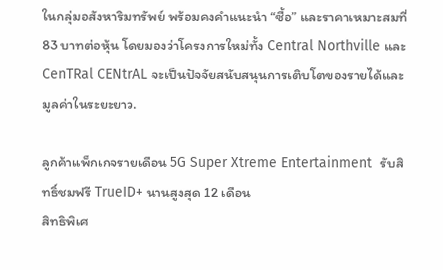ในกลุ่มอสังหาริมทรัพย์ พร้อมคงคำแนะนำ “ซื้อ” และราคาเหมาะสมที่ 83 บาทต่อหุ้น โดยมองว่าโครงการใหม่ทั้ง Central Northville และ CenTRal CENtrAL จะเป็นปัจจัยสนับสนุนการเติบโตของรายได้และมูลค่าในระยะยาว.

ลูกค้าแพ็กเกจรายเดือน 5G Super Xtreme Entertainment  รับสิทธิ์ชมฟรี TrueID+ นานสูงสุด 12 เดือน
สิทธิพิเศ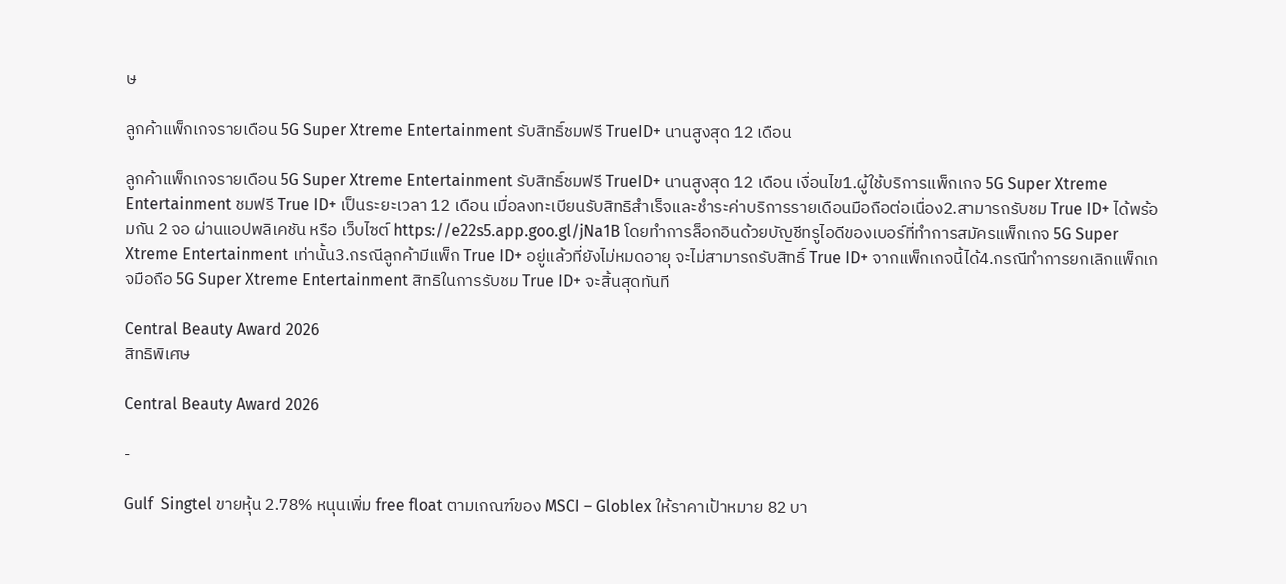ษ

ลูกค้าแพ็กเกจรายเดือน 5G Super Xtreme Entertainment รับสิทธิ์ชมฟรี TrueID+ นานสูงสุด 12 เดือน

ลูกค้าแพ็กเกจรายเดือน 5G Super Xtreme Entertainment รับสิทธิ์ชมฟรี TrueID+ นานสูงสุด 12 เดือน เงื่อนไข1.ผู้ใช้บริการแพ็กเกจ 5G Super Xtreme Entertainment ชมฟรี True ID+ เป็นระยะเวลา 12 เดือน เมื่อลงทะเบียนรับสิทธิสำเร็จและชำระค่าบริการรายเดือนมือถือต่อเนื่อง2.สามารถรับชม True ID+ ได้พร้อมกัน 2 จอ ผ่านแอปพลิเคชัน หรือ เว็บไซต์ https://e22s5.app.goo.gl/jNa1B โดยทำการล็อกอินด้วยบัญชีทรูไอดีของเบอร์ที่ทำการสมัครแพ็กเกจ 5G Super Xtreme Entertainment เท่านั้น3.กรณีลูกค้ามีแพ็ก True ID+ อยู่แล้วที่ยังไม่หมดอายุ จะไม่สามารถรับสิทธิ์ True ID+ จากแพ็กเกจนี้ได้4.กรณีทำการยกเลิกแพ็กเกจมือถือ 5G Super Xtreme Entertainment สิทธิในการรับชม True ID+ จะสิ้นสุดทันที

Central Beauty Award 2026
สิทธิพิเศษ

Central Beauty Award 2026

-

Gulf  Singtel ขายหุ้น 2.78% หนุนเพิ่ม free float ตามเกณฑ์ของ MSCI – Globlex ให้ราคาเป้าหมาย 82 บา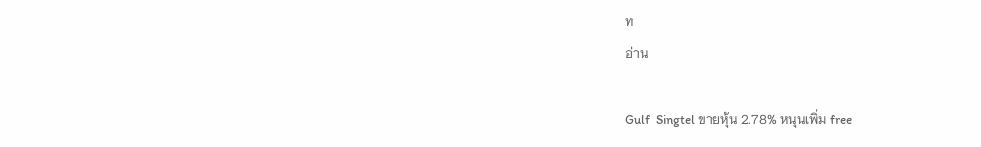ท
อ่าน

Gulf  Singtel ขายหุ้น 2.78% หนุนเพิ่ม free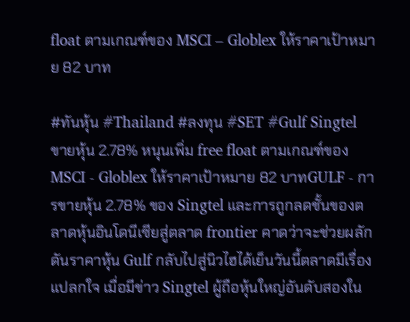float ตามเกณฑ์ของ MSCI – Globlex ให้ราคาเป้าหมาย 82 บาท

#ทันหุ้น #Thailand #ลงทุน #SET #Gulf Singtel ขายหุ้น 2.78% หนุนเพิ่ม free float ตามเกณฑ์ของ MSCI - Globlex ให้ราคาเป้าหมาย 82 บาทGULF - การขายหุ้น 2.78% ของ Singtel และการถูกลดชั้นของตลาดหุ้นอินโดนีเซียสู่ตลาด frontier คาดว่าจะช่วยผลักดันราคาหุ้น Gulf กลับไปสู่นิวไฮได้เย็นวันนี้ตลาดมีเรื่องแปลกใจ เมื่อมีข่าว Singtel ผู้ถือหุ้นใหญ่อันดับสองใน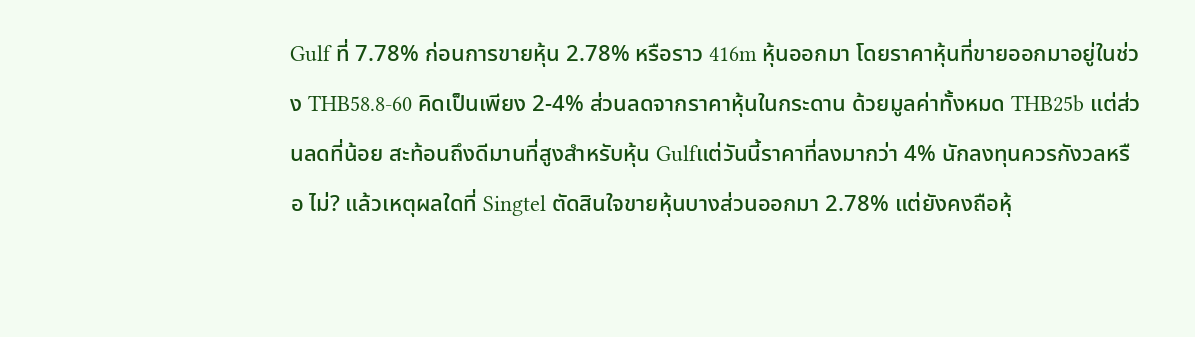Gulf ที่ 7.78% ก่อนการขายหุ้น 2.78% หรือราว 416m หุ้นออกมา โดยราคาหุ้นที่ขายออกมาอยู่ในช่วง THB58.8-60 คิดเป็นเพียง 2-4% ส่วนลดจากราคาหุ้นในกระดาน ด้วยมูลค่าทั้งหมด THB25b แต่ส่วนลดที่น้อย สะท้อนถึงดีมานที่สูงสำหรับหุ้น Gulfแต่วันนี้ราคาที่ลงมากว่า 4% นักลงทุนควรกังวลหรือ ไม่? แล้วเหตุผลใดที่ Singtel ตัดสินใจขายหุ้นบางส่วนออกมา 2.78% แต่ยังคงถือหุ้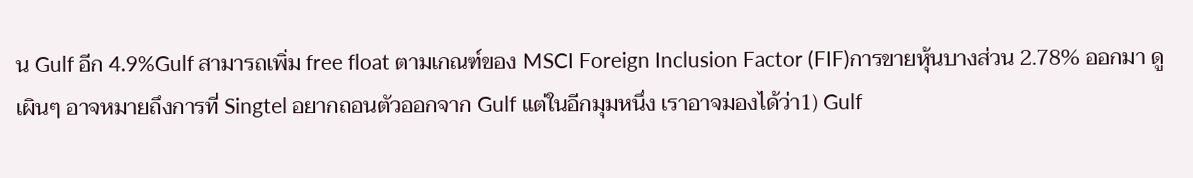น Gulf อีก 4.9%Gulf สามารถเพิ่ม free float ตามเกณฑ์ของ MSCI Foreign Inclusion Factor (FIF)การขายหุ้นบางส่วน 2.78% ออกมา ดูเผินๆ อาจหมายถึงการที่ Singtel อยากถอนตัวออกจาก Gulf แต่ในอีกมุมหนึ่ง เราอาจมองได้ว่า1) Gulf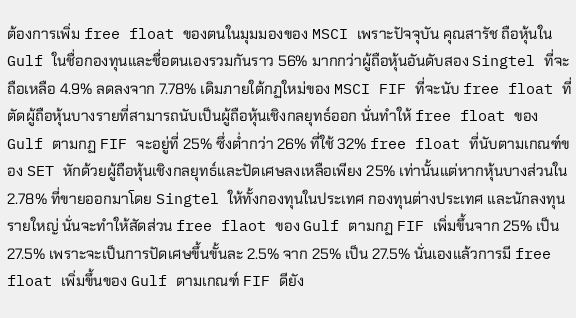ต้องการเพิ่ม free float ของตนในมุมมองของ MSCI เพราะปัจจุบัน คุณสารัช ถือหุ้นใน Gulf ในชื่อกองทุนและชื่อตนเองรวมกันราว 56% มากกว่าผู้ถือหุ้นอันดับสอง Singtel ที่จะถือเหลือ 4.9% ลดลงจาก 7.78% เดิมภายใต้กฏใหม่ของ MSCI FIF ที่จะนับ free float ที่ตัดผู้ถือหุ้นบางรายที่สามารถนับเป็นผู้ถือหุ้นเชิงกลยุทธ์ออก นั่นทำให้ free float ของ Gulf ตามกฏ FIF จะอยู่ที่ 25% ซึ่งต่ำกว่า 26% ที่ใช้ 32% free float ที่นับตามเกณฑ์ของ SET หักด้วยผู้ถือหุ้นเชิงกลยุทธ์และปัดเศษลงเหลือเพียง 25% เท่านั้นแต่หากหุ้นบางส่วนใน 2.78% ที่ขายออกมาโดย Singtel ให้ทั้งกองทุนในประเทศ กองทุนต่างประเทศ และนักลงทุนรายใหญ่ นั่นจะทำให้สัดส่วน free flaot ของ Gulf ตามกฏ FIF เพิ่มขึ้นจาก 25% เป็น 27.5% เพราะจะเป็นการปัดเศษขึ้นขั้นละ 2.5% จาก 25% เป็น 27.5% นั่นเองแล้วการมี free float เพิ่มขึ้นของ Gulf ตามเกณฑ์ FIF ดียัง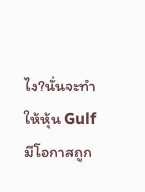ไง?นั่นจะทำให้หุ้น Gulf มีโอกาสถูก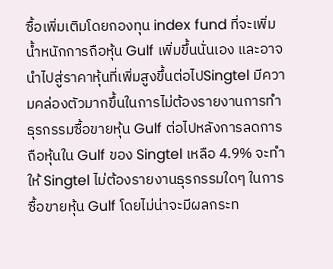ซื้อเพิ่มเติมโดยกองทุน index fund ที่จะเพิ่มน้ำหนักการถือหุ้น Gulf เพิ่มขึ้นนั่นเอง และอาจนำไปสู่ราคาหุ้นที่เพิ่มสูงขึ้นต่อไปSingtel มีความคล่องตัวมากขึ้นในการไม่ต้องรายงานการทำธุรกรรมซื้อขายหุ้น Gulf ต่อไปหลังการลดการถือหุ้นใน Gulf ของ Singtel เหลือ 4.9% จะทำให้ Singtel ไม่ต้องรายงานธุรกรรมใดๆ ในการซื้อขายหุ้น Gulf โดยไม่น่าจะมีผลกระท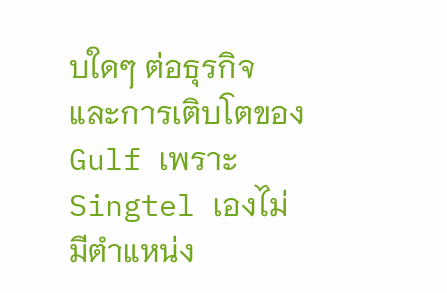บใดๆ ต่อธุรกิจและการเติบโตของ Gulf เพราะ Singtel เองไม่มีตำแหน่ง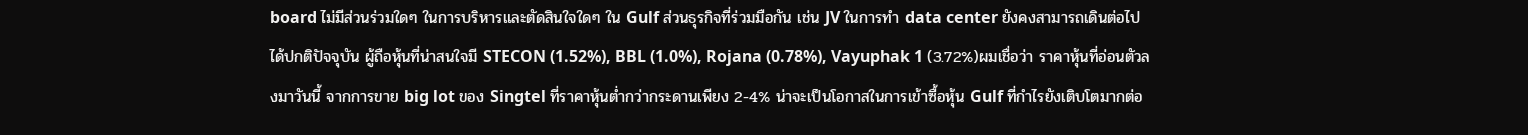board ไม่มีส่วนร่วมใดๆ ในการบริหารและตัดสินใจใดๆ ใน Gulf ส่วนธุรกิจที่ร่วมมือกัน เช่น JV ในการทำ data center ยังคงสามารถเดินต่อไปได้ปกติปัจจุบัน ผู้ถือหุ้นที่น่าสนใจมี STECON (1.52%), BBL (1.0%), Rojana (0.78%), Vayuphak 1 (3.72%)ผมเชื่อว่า ราคาหุ้นที่อ่อนตัวลงมาวันนี้ จากการขาย big lot ของ Singtel ที่ราคาหุ้นต่ำกว่ากระดานเพียง 2-4% น่าจะเป็นโอกาสในการเข้าซื้อหุ้น Gulf ที่กำไรยังเติบโตมากต่อ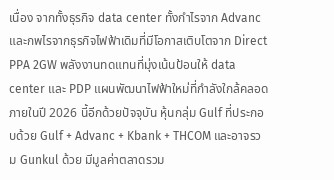เนื่อง จากทั้งธุรกิจ data center ทั้งกำไรจาก Advanc และกพไรจากธุรกิจไฟฟ้าเดิมที่มีโอกาสเติบโตจาก Direct PPA 2GW พลังงานทดแทนที่มุ่งเน้นป้อนให้ data center และ PDP แผนพัฒนาไฟฟ้าใหม่ที่กำลังใกล้คลอดภายในปี 2026 นี้อีกด้วยปัจจุบัน หุ้นกลุ่ม Gulf ที่ประกอบด้วย Gulf + Advanc + Kbank + THCOM และอาจรวม Gunkul ด้วย มีมูลค่าตลาดรวม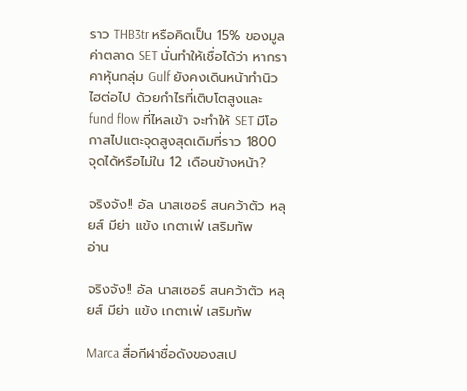ราว THB3tr หรือคิดเป็น 15% ของมูลค่าตลาด SET นั่นทำให้เชื่อได้ว่า หากราคาหุ้นกลุ่ม Gulf ยังคงเดินหน้าทำนิวไฮต่อไป ด้วยกำไรที่เติบโตสูงและ fund flow ที่ไหลเข้า จะทำให้ SET มีโอกาสไปแตะจุดสูงสุดเดิมที่ราว 1800 จุดได้หรือไม่ใน 12 เดือนข้างหน้า?

จริงจัง!! อัล นาสเซอร์ สนคว้าตัว หลุยส์ มีย่า แข้ง เกตาเฟ่ เสริมทัพ
อ่าน

จริงจัง!! อัล นาสเซอร์ สนคว้าตัว หลุยส์ มีย่า แข้ง เกตาเฟ่ เสริมทัพ

Marca สื่อกีฬาชื่อดังของสเป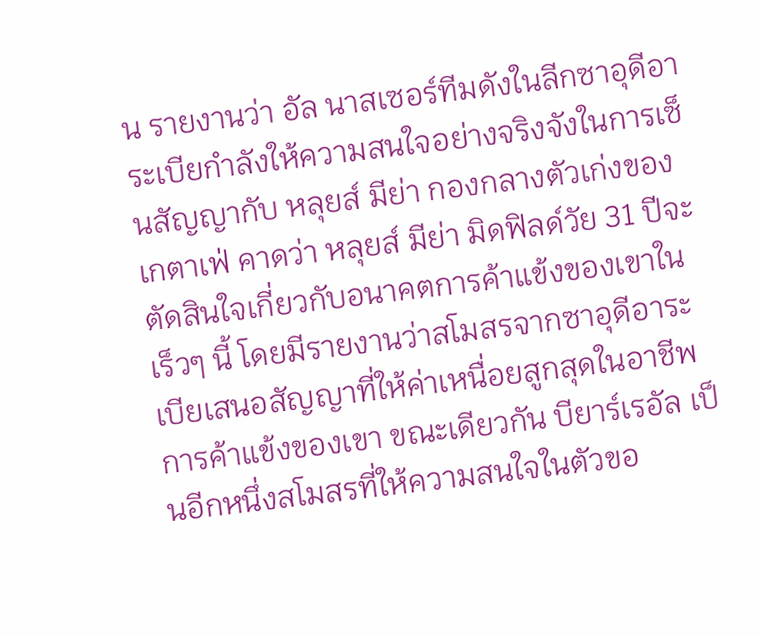น รายงานว่า อัล นาสเซอร์ทีมดังในลีกซาอุดีอาระเบียกำลังให้ความสนใจอย่างจริงจังในการเซ็นสัญญากับ หลุยส์ มีย่า กองกลางตัวเก่งของ เกตาเฟ่ คาดว่า หลุยส์ มีย่า มิดฟิลด์วัย 31 ปีจะตัดสินใจเกี่ยวกับอนาคตการค้าแข้งของเขาในเร็วๆ นี้ โดยมีรายงานว่าสโมสรจากซาอุดีอาระเบียเสนอสัญญาที่ให้ค่าเหนื่อยสูกสุดในอาชีพการค้าแข้งของเขา ขณะเดียวกัน บียาร์เรอัล เป็นอีกหนึ่งสโมสรที่ให้ความสนใจในตัวขอ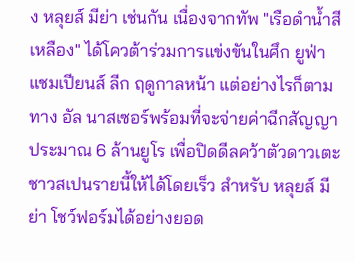ง หลุยส์ มีย่า เช่นกัน เนื่องจากทัพ "เรือดำน้ำสีเหลือง" ได้โควต้าร่วมการแข่งขันในศึก ยูฟ่า แชมเปียนส์ ลีก ฤดูกาลหน้า แต่อย่างไรก็ตามทาง อัล นาสเซอร์พร้อมที่จะจ่ายค่าฉีกสัญญาประมาณ 6 ล้านยูโร เพื่อปิดดีลคว้าตัวดาวเตะชาวสเปนรายนี้ให้ได้โดยเร็ว สำหรับ หลุยส์ มีย่า โชว์ฟอร์มได้อย่างยอด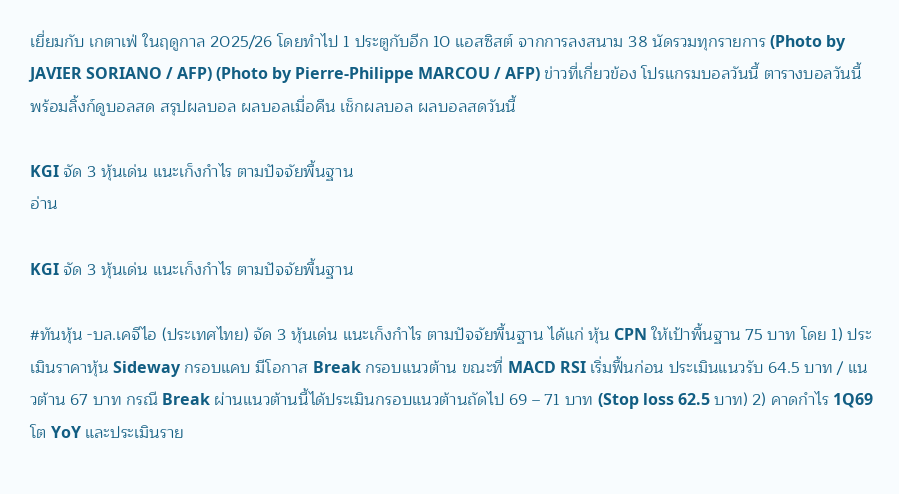เยี่ยมกับ เกตาเฟ่ ในฤดูกาล 2025/26 โดยทำไป 1 ประตูกับอีก 10 แอสซิสต์ จากการลงสนาม 38 นัดรวมทุกรายการ (Photo by JAVIER SORIANO / AFP) (Photo by Pierre-Philippe MARCOU / AFP) ข่าวที่เกี่ยวข้อง โปรแกรมบอลวันนี้ ตารางบอลวันนี้ พร้อมลิ้งก์ดูบอลสด สรุปผลบอล ผลบอลเมื่อคืน เช็กผลบอล ผลบอลสดวันนี้

KGI จัด 3 หุ้นเด่น แนะเก็งกำไร ตามปัจจัยพื้นฐาน
อ่าน

KGI จัด 3 หุ้นเด่น แนะเก็งกำไร ตามปัจจัยพื้นฐาน

#ทันหุ้น -บล.เคจีไอ (ประเทศไทย) จัด 3 หุ้นเด่น แนะเก็งกำไร ตามปัจจัยพื้นฐาน ได้แก่ หุ้น CPN ให้เป้าพื้นฐาน 75 บาท โดย 1) ประเมินราคาหุ้น Sideway กรอบแคบ มีโอกาส Break กรอบแนวต้าน ขณะที่ MACD RSI เริ่มฟื้นก่อน ประเมินแนวรับ 64.5 บาท / แนวต้าน 67 บาท กรณี Break ผ่านแนวต้านนี้ได้ประเมินกรอบแนวต้านถัดไป 69 – 71 บาท (Stop loss 62.5 บาท) 2) คาดกำไร 1Q69 โต YoY และประเมินราย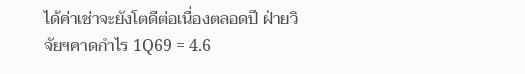ได้ค่าเช่าจะยังโตดีต่อเนื่องตลอดปี ฝ่ายวิจัยฯคาดกำไร 1Q69 = 4.6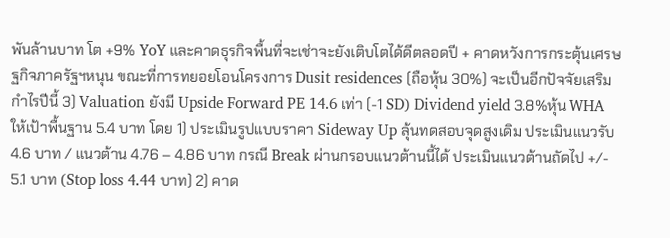พันล้านบาท โต +9% YoY และคาดธุรกิจพื้นที่จะเช่าจะยังเติบโตได้ดีตลอดปี + คาดหวังการกระตุ้นเศรษฐกิจภาครัฐฯหนุน ขณะที่การทยอยโอนโครงการ Dusit residences (ถือหุ้น 30%) จะเป็นอีกปัจจัยเสริมกำไรปีนี้ 3) Valuation ยังมี Upside Forward PE 14.6 เท่า (-1 SD) Dividend yield 3.8%หุ้น WHA ให้เป้าพื้นฐาน 5.4 บาท โดย 1) ประเมินรูปแบบราคา Sideway Up ลุ้นทดสอบจุดสูงเดิม ประเมินแนวรับ 4.6 บาท / แนวต้าน 4.76 – 4.86 บาท กรณี Break ผ่านกรอบแนวต้านนี้ได้ ประเมินแนวต้านถัดไป +/- 5.1 บาท (Stop loss 4.44 บาท) 2) คาด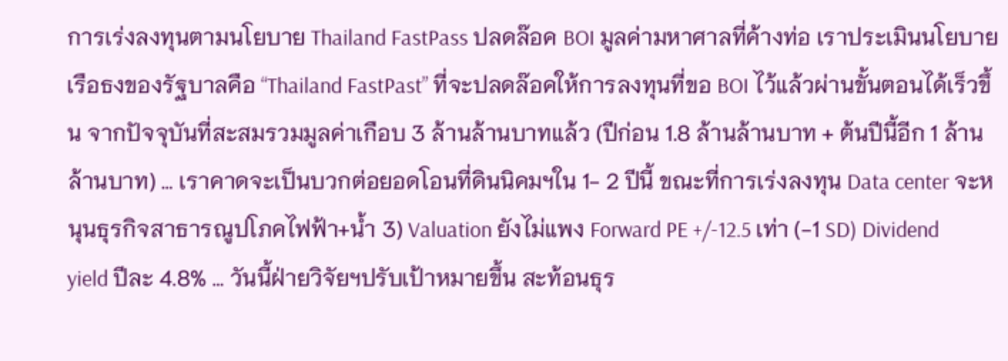การเร่งลงทุนตามนโยบาย Thailand FastPass ปลดล๊อค BOI มูลค่ามหาศาลที่ค้างท่อ เราประเมินนโยบายเรือธงของรัฐบาลคือ “Thailand FastPast” ที่จะปลดล๊อคให้การลงทุนที่ขอ BOI ไว้แล้วผ่านขั้นตอนได้เร็วขึ้น จากปัจจุบันที่สะสมรวมมูลค่าเกือบ 3 ล้านล้านบาทแล้ว (ปีก่อน 1.8 ล้านล้านบาท + ต้นปีนี้อีก 1 ล้านล้านบาท) … เราคาดจะเป็นบวกต่อยอดโอนที่ดินนิคมฯใน 1- 2 ปีนี้ ขณะที่การเร่งลงทุน Data center จะหนุนธุรกิจสาธารณูปโภคไฟฟ้า+น้ำ 3) Valuation ยังไม่แพง Forward PE +/-12.5 เท่า (-1 SD) Dividend yield ปีละ 4.8% … วันนี้ฝ่ายวิจัยฯปรับเป้าหมายขึ้น สะท้อนธุร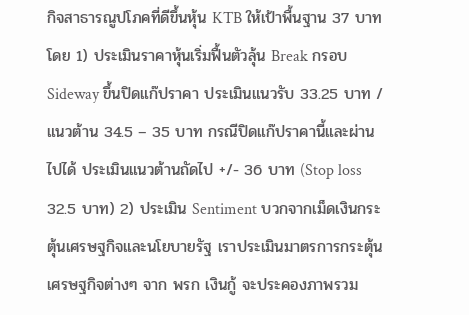กิจสาธารณูปโภคที่ดีขึ้นหุ้น KTB ให้เป้าพื้นฐาน 37 บาท โดย 1) ประเมินราคาหุ้นเริ่มฟื้นตัวลุ้น Break กรอบ Sideway ขึ้นปิดแก๊ปราคา ประเมินแนวรับ 33.25 บาท / แนวต้าน 34.5 – 35 บาท กรณีปิดแก๊ปราคานี้และผ่านไปได้ ประเมินแนวต้านถัดไป +/- 36 บาท (Stop loss 32.5 บาท) 2) ประเมิน Sentiment บวกจากเม็ดเงินกระตุ้นเศรษฐกิจและนโยบายรัฐ เราประเมินมาตรการกระตุ้นเศรษฐกิจต่างๆ จาก พรก เงินกู้ จะประคองภาพรวม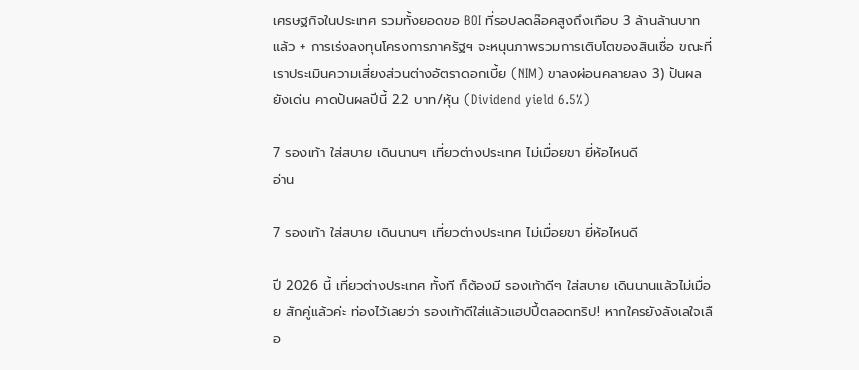เศรษฐกิจในประเทศ รวมทั้งยอดขอ BOI ที่รอปลดล๊อคสูงถึงเกือบ 3 ล้านล้านบาทแล้ว + การเร่งลงทุนโครงการภาครัฐฯ จะหนุนภาพรวมการเติบโตของสินเชื่อ ขณะที่เราประเมินความเสี่ยงส่วนต่างอัตราดอกเบี้ย (NIM) ขาลงผ่อนคลายลง 3) ปันผลยังเด่น คาดปันผลปีนี้ 2.2 บาท/หุ้น (Dividend yield 6.5%)

7 รองเท้า ใส่สบาย เดินนานๆ เที่ยวต่างประเทศ ไม่เมื่อยขา ยี่ห้อไหนดี
อ่าน

7 รองเท้า ใส่สบาย เดินนานๆ เที่ยวต่างประเทศ ไม่เมื่อยขา ยี่ห้อไหนดี

ปี 2026 นี้ เที่ยวต่างประเทศ ทั้งที ก็ต้องมี รองเท้าดีๆ ใส่สบาย เดินนานแล้วไม่เมื่อย สักคู่แล้วค่ะ ท่องไว้เลยว่า รองเท้าดีใส่แล้วแฮปปี้ตลอดทริป! หากใครยังลังเลใจเลือ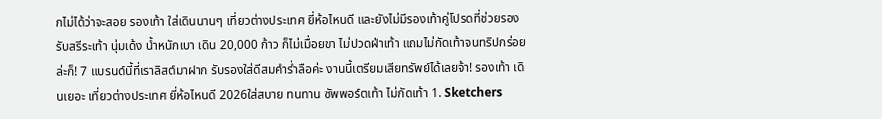กไม่ได้ว่าจะสอย รองเท้า ใส่เดินนานๆ เที่ยวต่างประเทศ ยี่ห้อไหนดี และยังไม่มีรองเท้าคู่โปรดที่ช่วยรองรับสรีระเท้า นุ่มเด้ง น้ำหนักเบา เดิน 20,000 ก้าว ก็ไม่เมื่อยขา ไม่ปวดฝ่าเท้า แถมไม่กัดเท้าจนทริปกร่อยล่ะก็! 7 แบรนด์นี้ที่เราลิสต์มาฝาก รับรองใส่ดีสมคำร่ำลือค่ะ งานนี้เตรียมเสียทรัพย์ได้เลยจ้า! รองเท้า เดินเยอะ เที่ยวต่างประเทศ ยี่ห้อไหนดี 2026ใส่สบาย ทนทาน ซัพพอร์ตเท้า ไม่กัดเท้า 1. Sketchers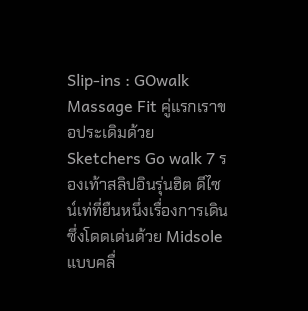Slip-ins : GOwalk Massage Fit คู่แรกเราขอประเดิมด้วย Sketchers Go walk 7 รองเท้าสลิปอินรุ่นฮิต ดีไซน์เท่ที่ยืนหนึ่งเรื่องการเดิน ซึ่งโดดเด่นด้วย Midsole แบบคลื่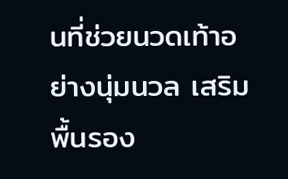นที่ช่วยนวดเท้าอย่างนุ่มนวล เสริมพื้นรอง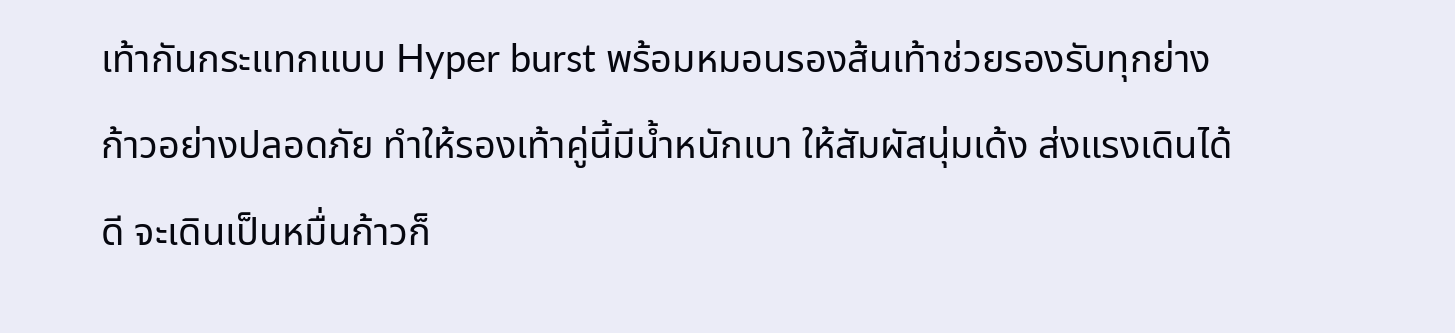เท้ากันกระแทกแบบ Hyper burst พร้อมหมอนรองส้นเท้าช่วยรองรับทุกย่างก้าวอย่างปลอดภัย ทำให้รองเท้าคู่นี้มีน้ำหนักเบา ให้สัมผัสนุ่มเด้ง ส่งแรงเดินได้ดี จะเดินเป็นหมื่นก้าวก็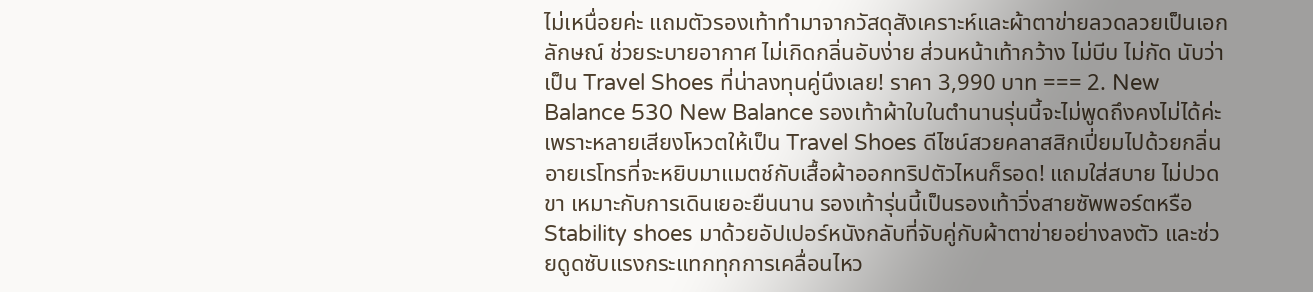ไม่เหนื่อยค่ะ แถมตัวรองเท้าทำมาจากวัสดุสังเคราะห์และผ้าตาข่ายลวดลวยเป็นเอกลักษณ์ ช่วยระบายอากาศ ไม่เกิดกลิ่นอับง่าย ส่วนหน้าเท้ากว้าง ไม่บีบ ไม่กัด นับว่าเป็น Travel Shoes ที่น่าลงทุนคู่นึงเลย! ราคา 3,990 บาท === 2. New Balance 530 New Balance รองเท้าผ้าใบในตำนานรุ่นนี้จะไม่พูดถึงคงไม่ได้ค่ะ เพราะหลายเสียงโหวตให้เป็น Travel Shoes ดีไซน์สวยคลาสสิกเปี่ยมไปด้วยกลิ่นอายเรโทรที่จะหยิบมาแมตช์กับเสื้อผ้าออกทริปตัวไหนก็รอด! แถมใส่สบาย ไม่ปวดขา เหมาะกับการเดินเยอะยืนนาน รองเท้ารุ่นนี้เป็นรองเท้าวิ่งสายซัพพอร์ตหรือ Stability shoes มาด้วยอัปเปอร์หนังกลับที่จับคู่กับผ้าตาข่ายอย่างลงตัว และช่วยดูดซับแรงกระแทกทุกการเคลื่อนไหว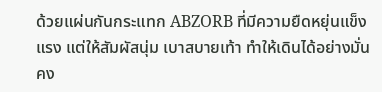ด้วยแผ่นกันกระแทก ABZORB ที่มีความยืดหยุ่นแข็งแรง แต่ให้สัมผัสนุ่ม เบาสบายเท้า ทำให้เดินได้อย่างมั่นคง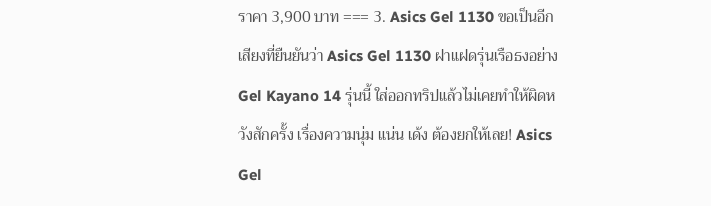ราคา 3,900 บาท === 3. Asics Gel 1130 ขอเป็นอีกเสียงที่ยืนยันว่า Asics Gel 1130 ฝาแฝดรุ่นเรือธงอย่าง Gel Kayano 14 รุ่นนี้ ใส่ออกทริปแล้วไม่เคยทำให้ผิดหวังสักครั้ง เรื่องความนุ่ม แน่น เด้ง ต้องยกให้เลย! Asics Gel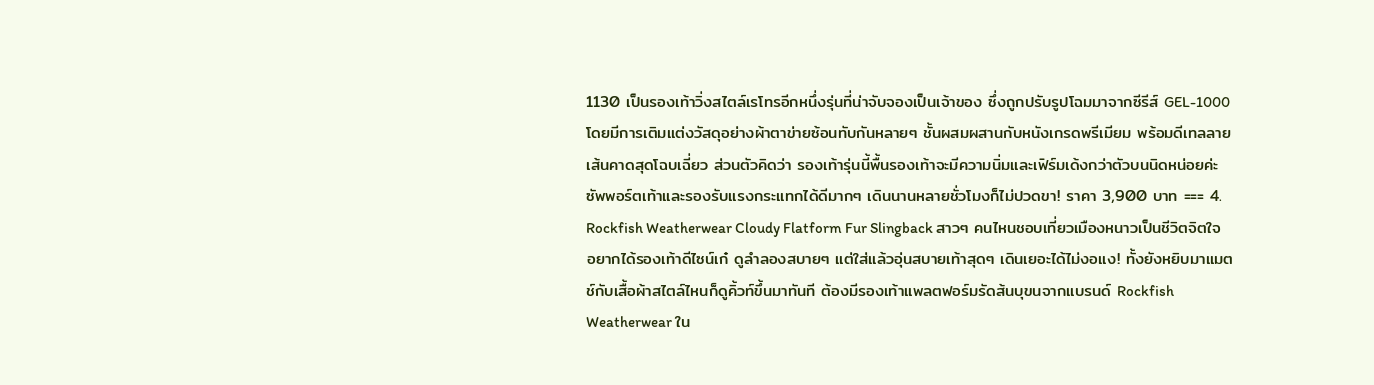1130 เป็นรองเท้าวิ่งสไตล์เรโทรอีกหนึ่งรุ่นที่น่าจับจองเป็นเจ้าของ ซึ่งถูกปรับรูปโฉมมาจากซีรีส์ GEL-1000 โดยมีการเติมแต่งวัสดุอย่างผ้าตาข่ายซ้อนทับกันหลายๆ ชั้นผสมผสานกับหนังเกรดพรีเมียม พร้อมดีเทลลายเส้นคาดสุดโฉบเฉี่ยว ส่วนตัวคิดว่า รองเท้ารุ่นนี้พื้นรองเท้าจะมีความนิ่มและเฟิร์มเด้งกว่าตัวบนนิดหน่อยค่ะ ซัพพอร์ตเท้าและรองรับแรงกระแทกได้ดีมากๆ เดินนานหลายชั่วโมงก็ไม่ปวดขา! ราคา 3,900 บาท === 4. Rockfish Weatherwear Cloudy Flatform Fur Slingback สาวๆ คนไหนชอบเที่ยวเมืองหนาวเป็นชีวิตจิตใจ อยากได้รองเท้าดีไซน์เก๋ ดูลำลองสบายๆ แต่ใส่แล้วอุ่นสบายเท้าสุดๆ เดินเยอะได้ไม่งอแง! ทั้งยังหยิบมาแมตช์กับเสื้อผ้าสไตล์ไหนก็ดูคิ้วท์ขึ้นมาทันที ต้องมีรองเท้าแพลตฟอร์มรัดส้นบุขนจากแบรนด์ Rockfish Weatherwear ใน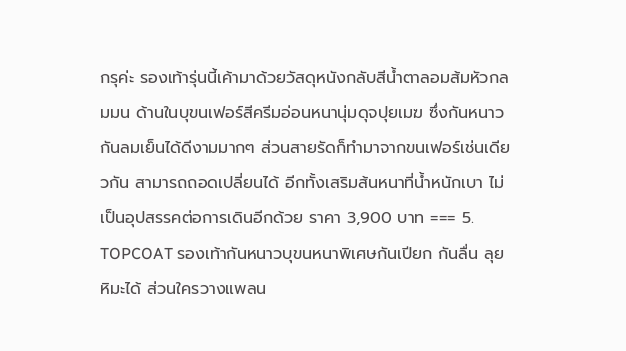กรุค่ะ รองเท้ารุ่นนี้เค้ามาด้วยวัสดุหนังกลับสีน้ำตาลอมส้มหัวกลมมน ด้านในบุขนเฟอร์สีครีมอ่อนหนานุ่มดุจปุยเมฆ ซึ่งกันหนาว กันลมเย็นได้ดีงามมากๆ ส่วนสายรัดก็ทำมาจากขนเฟอร์เช่นเดียวกัน สามารถถอดเปลี่ยนได้ อีกทั้งเสริมส้นหนาที่น้ำหนักเบา ไม่เป็นอุปสรรคต่อการเดินอีกด้วย ราคา 3,900 บาท === 5. TOPCOAT รองเท้ากันหนาวบุขนหนาพิเศษกันเปียก กันลื่น ลุยหิมะได้ ส่วนใครวางแพลน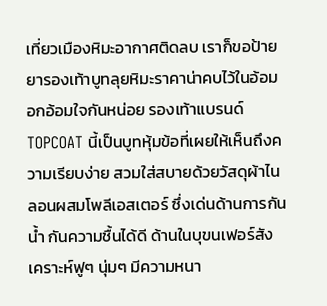เที่ยวเมืองหิมะอากาศติดลบ เราก็ขอป้ายยารองเท้าบูทลุยหิมะราคาน่าคบไว้ในอ้อมอกอ้อมใจกันหน่อย รองเท้าแบรนด์ TOPCOAT นี้เป็นบูทหุ้มข้อที่เผยให้เห็นถึงความเรียบง่าย สวมใส่สบายด้วยวัสดุผ้าไนลอนผสมโพลีเอสเตอร์ ซึ่งเด่นด้านการกันน้ำ กันความชื้นได้ดี ด้านในบุขนเฟอร์สังเคราะห์ฟูๆ นุ่มๆ มีความหนา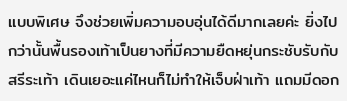แบบพิเศษ จึงช่วยเพิ่มความอบอุ่นได้ดีมากเลยค่ะ ยิ่งไปกว่านั้นพื้นรองเท้าเป็นยางที่มีความยืดหยุ่นกระชับรับกับสรีระเท้า เดินเยอะแค่ไหนก็ไม่ทำให้เจ็บฝ่าเท้า แถมมีดอก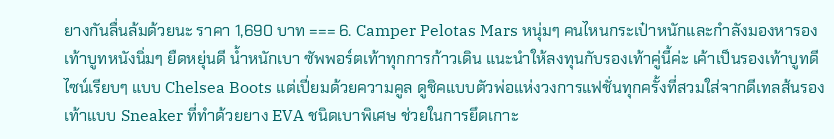ยางกันลื่นล้มด้วยนะ ราคา 1,690 บาท === 6. Camper Pelotas Mars หนุ่มๆ คนไหนกระเป๋าหนักและกำลังมองหารองเท้าบูทหนังนิ่มๆ ยืดหยุ่นดี น้ำหนักเบา ซัพพอร์ตเท้าทุกการก้าวเดิน แนะนำให้ลงทุนกับรองเท้าคู่นี้ค่ะ เค้าเป็นรองเท้าบูทดีไซน์เรียบๆ แบบ Chelsea Boots แต่เปี่ยมด้วยความคูล ดูชิคแบบตัวพ่อแห่งวงการแฟชั่นทุกครั้งที่สวมใส่จากดีเทลส้นรองเท้าแบบ Sneaker ที่ทำด้วยยาง EVA ชนิดเบาพิเศษ ช่วยในการยึดเกาะ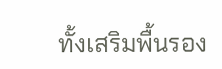ทั้งเสริมพื้นรอง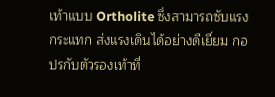เท้าแบบ Ortholite ซึ่งสามารถซับแรงกระแทก ส่งแรงเดินได้อย่างดีเยี่ยม กอปรกับตัวรองเท้าที่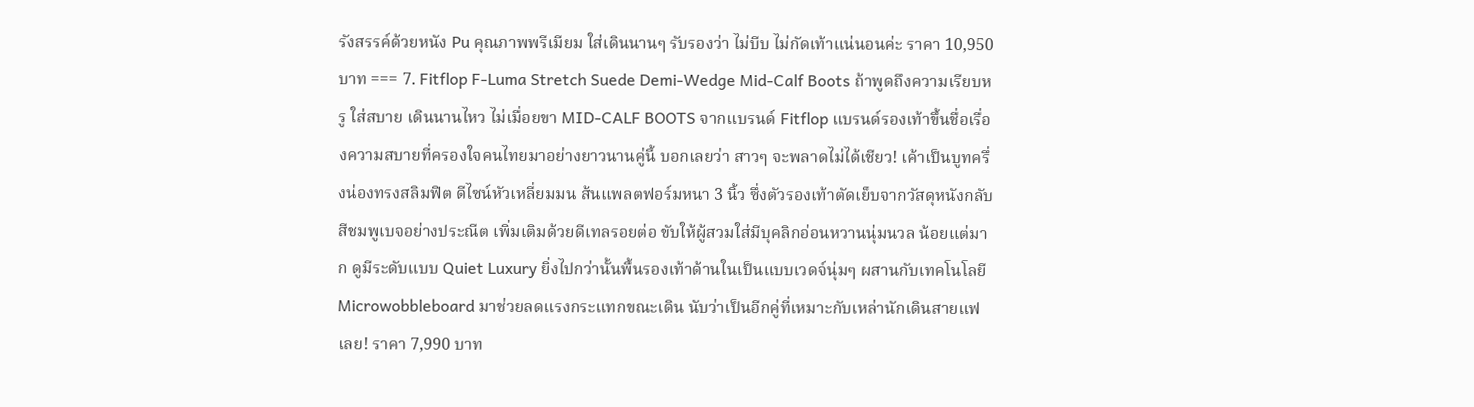รังสรรค์ด้วยหนัง Pu คุณภาพพรีเมียม ใส่เดินนานๆ รับรองว่า ไม่บีบ ไม่กัดเท้าแน่นอนค่ะ ราคา 10,950 บาท === 7. Fitflop F-Luma Stretch Suede Demi-Wedge Mid-Calf Boots ถ้าพูดถึงความเรียบหรู ใส่สบาย เดินนานไหว ไม่เมื่อยขา MID-CALF BOOTS จากแบรนด์ Fitflop แบรนด์รองเท้าขึ้นชื่อเรื่องความสบายที่ครองใจคนไทยมาอย่างยาวนานคู่นี้ บอกเลยว่า สาวๆ จะพลาดไม่ได้เชียว! เค้าเป็นบูทครึ่งน่องทรงสลิมฟิต ดีไซน์หัวเหลี่ยมมน ส้นแพลตฟอร์มหนา 3 นิ้ว ซึ่งตัวรองเท้าตัดเย็บจากวัสดุหนังกลับสีชมพูเบจอย่างประณีต เพิ่มเติมด้วยดีเทลรอยต่อ ขับให้ผู้สวมใส่มีบุคลิกอ่อนหวานนุ่มนวล น้อยแต่มาก ดูมีระดับแบบ Quiet Luxury ยิ่งไปกว่านั้นพื้นรองเท้าด้านในเป็นแบบเวดจ์นุ่มๆ ผสานกับเทคโนโลยี Microwobbleboard มาช่วยลดแรงกระแทกขณะเดิน นับว่าเป็นอีกคู่ที่เหมาะกับเหล่านักเดินสายแฟเลย! ราคา 7,990 บาท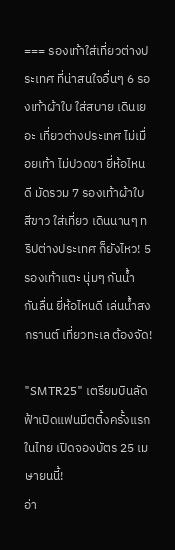=== รองเท้าใส่เที่ยวต่างประเทศ ที่น่าสนใจอื่นๆ 6 รองเท้าผ้าใบ ใส่สบาย เดินเยอะ เที่ยวต่างประเทศ ไม่เมื่อยเท้า ไม่ปวดขา ยี่ห้อไหนดี มัดรวม 7 รองเท้าผ้าใบ สีขาว ใส่เที่ยว เดินนานๆ ทริปต่างประเทศ ก็ยังไหว! 5 รองเท้าแตะ นุ่มๆ กันน้ำ กันลื่น ยี่ห้อไหนดี เล่นน้ำสงกรานต์ เที่ยวทะเล ต้องจัด!

"SMTR25" เตรียมบินลัดฟ้าเปิดแฟนมีตติ้งครั้งแรกในไทย เปิดจองบัตร 25 เมษายนนี้!
อ่า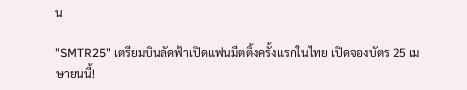น

"SMTR25" เตรียมบินลัดฟ้าเปิดแฟนมีตติ้งครั้งแรกในไทย เปิดจองบัตร 25 เมษายนนี้!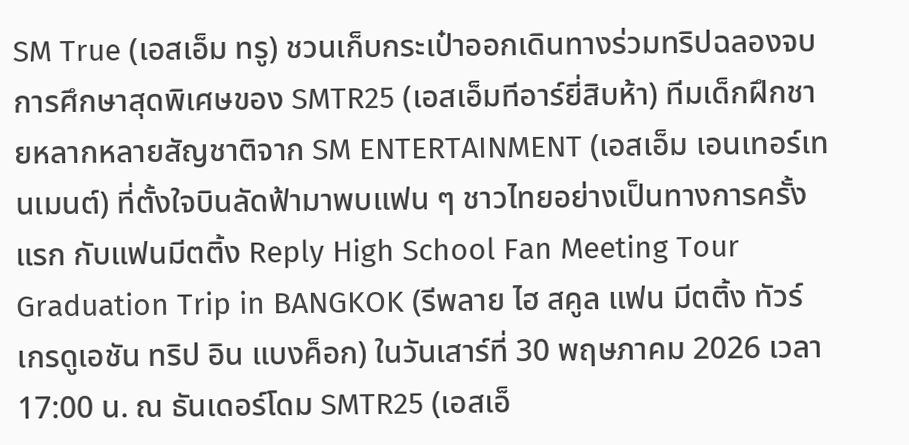SM True (เอสเอ็ม ทรู) ชวนเก็บกระเป๋าออกเดินทางร่วมทริปฉลองจบการศึกษาสุดพิเศษของ SMTR25 (เอสเอ็มทีอาร์ยี่สิบห้า) ทีมเด็กฝึกชายหลากหลายสัญชาติจาก SM ENTERTAINMENT (เอสเอ็ม เอนเทอร์เทนเมนต์) ที่ตั้งใจบินลัดฟ้ามาพบแฟน ๆ ชาวไทยอย่างเป็นทางการครั้งแรก กับแฟนมีตติ้ง Reply High School Fan Meeting Tour Graduation Trip in BANGKOK (รีพลาย ไฮ สคูล แฟน มีตติ้ง ทัวร์ เกรดูเอชัน ทริป อิน แบงค็อก) ในวันเสาร์ที่ 30 พฤษภาคม 2026 เวลา 17:00 น. ณ ธันเดอร์โดม SMTR25 (เอสเอ็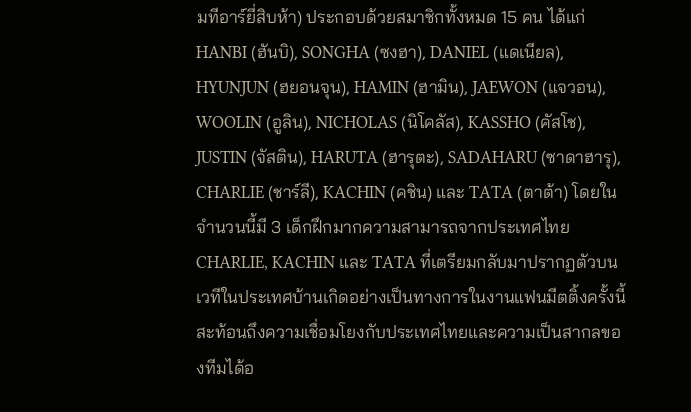มทีอาร์ยี่สิบห้า) ประกอบด้วยสมาชิกทั้งหมด 15 คน ได้แก่ HANBI (ฮันบิ), SONGHA (ซงฮา), DANIEL (แดเนียล), HYUNJUN (ฮยอนจุน), HAMIN (ฮามิน), JAEWON (แจวอน), WOOLIN (อูลิน), NICHOLAS (นิโคลัส), KASSHO (คัสโช), JUSTIN (จัสติน), HARUTA (ฮารุตะ), SADAHARU (ซาดาฮารุ), CHARLIE (ชาร์ลี), KACHIN (คชิน) และ TATA (ตาต้า) โดยในจำนวนนี้มี 3 เด็กฝึกมากความสามารถจากประเทศไทย CHARLIE, KACHIN และ TATA ที่เตรียมกลับมาปรากฏตัวบนเวทีในประเทศบ้านเกิดอย่างเป็นทางการในงานแฟนมีตติ้งครั้งนี้ สะท้อนถึงความเชื่อมโยงกับประเทศไทยและความเป็นสากลของทีมได้อ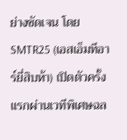ย่างชัดเจน โดย SMTR25 (เอสเอ็มทีอาร์ยี่สิบห้า) เปิดตัวครั้งแรกผ่านเวทีพิเศษฉล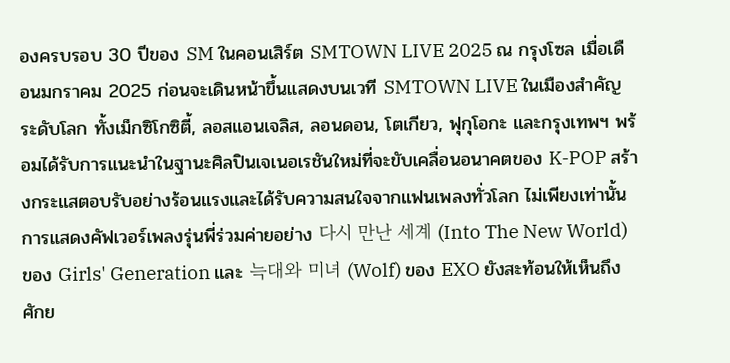องครบรอบ 30 ปีของ SM ในคอนเสิร์ต SMTOWN LIVE 2025 ณ กรุงโซล เมื่อเดือนมกราคม 2025 ก่อนจะเดินหน้าขึ้นแสดงบนเวที SMTOWN LIVE ในเมืองสำคัญระดับโลก ทั้งเม็กซิโกซิตี้, ลอสแอนเจลิส, ลอนดอน, โตเกียว, ฟุกุโอกะ และกรุงเทพฯ พร้อมได้รับการแนะนำในฐานะศิลปินเจเนอเรชันใหม่ที่จะขับเคลื่อนอนาคตของ K-POP สร้างกระแสตอบรับอย่างร้อนแรงและได้รับความสนใจจากแฟนเพลงทั่วโลก ไม่เพียงเท่านั้น การแสดงคัฟเวอร์เพลงรุ่นพี่ร่วมค่ายอย่าง 다시 만난 세계 (Into The New World) ของ Girls' Generation และ 늑대와 미녀 (Wolf) ของ EXO ยังสะท้อนให้เห็นถึงศักย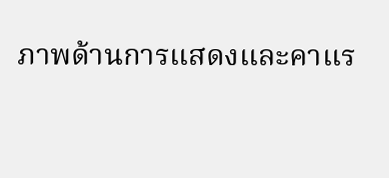ภาพด้านการแสดงและคาแร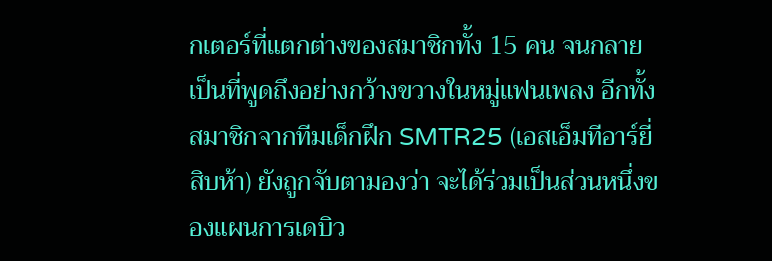กเตอร์ที่แตกต่างของสมาชิกทั้ง 15 คน จนกลายเป็นที่พูดถึงอย่างกว้างขวางในหมู่แฟนเพลง อีกทั้งสมาชิกจากทีมเด็กฝึก SMTR25 (เอสเอ็มทีอาร์ยี่สิบห้า) ยังถูกจับตามองว่า จะได้ร่วมเป็นส่วนหนึ่งของแผนการเดบิว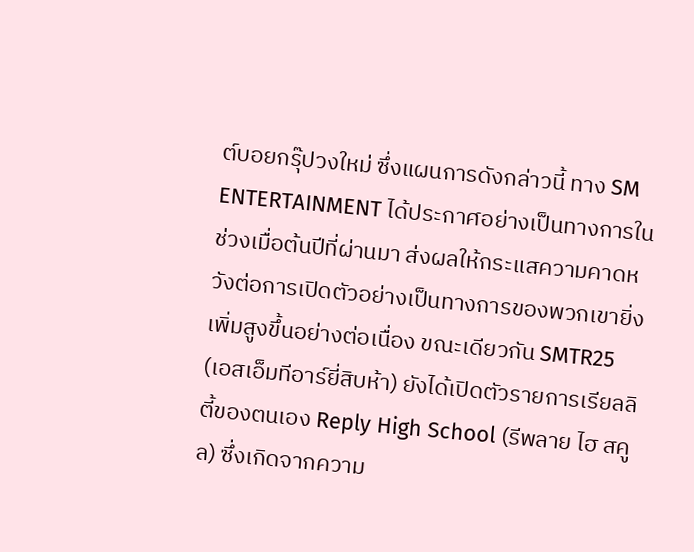ต์บอยกรุ๊ปวงใหม่ ซึ่งแผนการดังกล่าวนี้ ทาง SM ENTERTAINMENT ได้ประกาศอย่างเป็นทางการในช่วงเมื่อต้นปีที่ผ่านมา ส่งผลให้กระแสความคาดหวังต่อการเปิดตัวอย่างเป็นทางการของพวกเขายิ่งเพิ่มสูงขึ้นอย่างต่อเนื่อง ขณะเดียวกัน SMTR25 (เอสเอ็มทีอาร์ยี่สิบห้า) ยังได้เปิดตัวรายการเรียลลิตี้ของตนเอง Reply High School (รีพลาย ไฮ สคูล) ซึ่งเกิดจากความ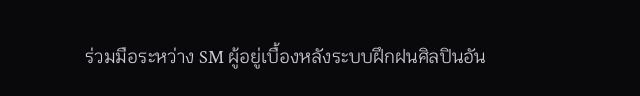ร่วมมือระหว่าง SM ผู้อยู่เบื้องหลังระบบฝึกฝนศิลปินอัน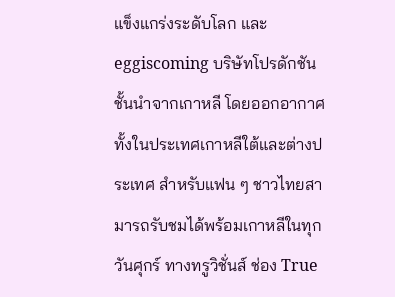แข็งแกร่งระดับโลก และ eggiscoming บริษัทโปรดักชันชั้นนำจากเกาหลี โดยออกอากาศทั้งในประเทศเกาหลีใต้และต่างประเทศ สำหรับแฟน ๆ ชาวไทยสามารถรับชมได้พร้อมเกาหลีในทุกวันศุกร์ ทางทรูวิชั่นส์ ช่อง True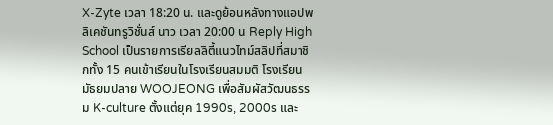X-Zyte เวลา 18:20 น. และดูย้อนหลังทางแอปพลิเคชันทรูวิชั่นส์ นาว เวลา 20:00 น Reply High School เป็นรายการเรียลลิตี้แนวไทม์สลิปที่สมาชิกทั้ง 15 คนเข้าเรียนในโรงเรียนสมมติ โรงเรียนมัธยมปลาย WOOJEONG เพื่อสัมผัสวัฒนธรรม K-culture ตั้งแต่ยุค 1990s, 2000s และ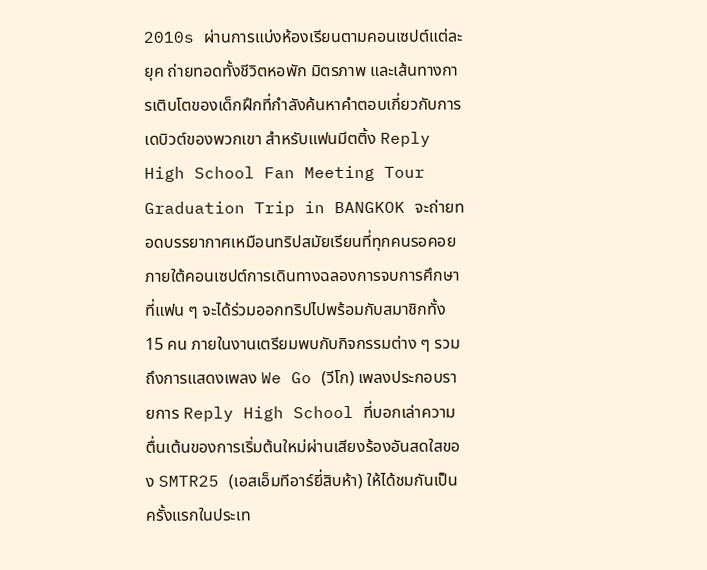2010s ผ่านการแบ่งห้องเรียนตามคอนเซปต์แต่ละยุค ถ่ายทอดทั้งชีวิตหอพัก มิตรภาพ และเส้นทางการเติบโตของเด็กฝึกที่กำลังค้นหาคำตอบเกี่ยวกับการเดบิวต์ของพวกเขา สำหรับแฟนมีตติ้ง Reply High School Fan Meeting Tour Graduation Trip in BANGKOK จะถ่ายทอดบรรยากาศเหมือนทริปสมัยเรียนที่ทุกคนรอคอย ภายใต้คอนเซปต์การเดินทางฉลองการจบการศึกษา ที่แฟน ๆ จะได้ร่วมออกทริปไปพร้อมกับสมาชิกทั้ง 15 คน ภายในงานเตรียมพบกับกิจกรรมต่าง ๆ รวมถึงการแสดงเพลง We Go (วีโก) เพลงประกอบรายการ Reply High School ที่บอกเล่าความตื่นเต้นของการเริ่มต้นใหม่ผ่านเสียงร้องอันสดใสของ SMTR25 (เอสเอ็มทีอาร์ยี่สิบห้า) ให้ได้ชมกันเป็นครั้งแรกในประเท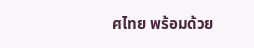ศไทย พร้อมด้วย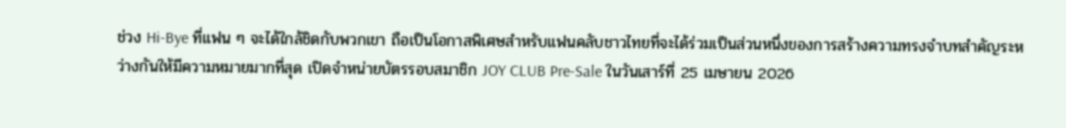ช่วง Hi-Bye ที่แฟน ๆ จะได้ใกล้ชิดกับพวกเขา ถือเป็นโอกาสพิเศษสำหรับแฟนคลับชาวไทยที่จะได้ร่วมเป็นส่วนหนึ่งของการสร้างความทรงจำบทสำคัญระหว่างกันให้มีความหมายมากที่สุด เปิดจำหน่ายบัตรรอบสมาชิก JOY CLUB Pre-Sale ในวันเสาร์ที่ 25 เมษายน 2026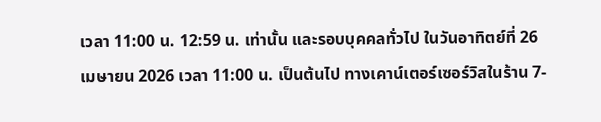เวลา 11:00 น. 12:59 น. เท่านั้น และรอบบุคคลทั่วไป ในวันอาทิตย์ที่ 26 เมษายน 2026 เวลา 11:00 น. เป็นต้นไป ทางเคาน์เตอร์เซอร์วิสในร้าน 7-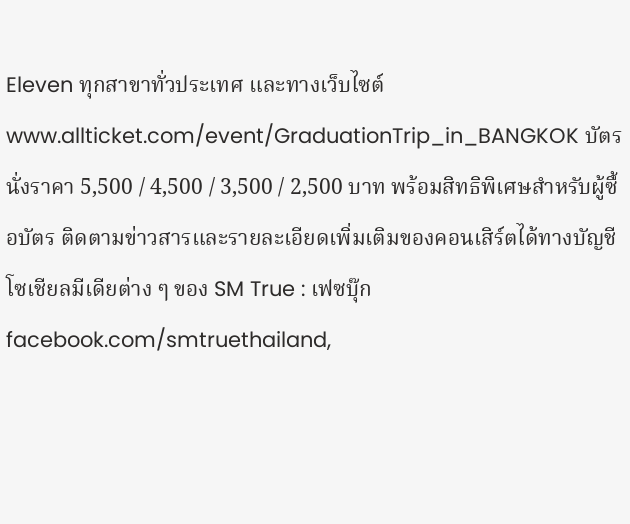Eleven ทุกสาขาทั่วประเทศ และทางเว็บไซต์ www.allticket.com/event/GraduationTrip_in_BANGKOK บัตรนั่งราคา 5,500 / 4,500 / 3,500 / 2,500 บาท พร้อมสิทธิพิเศษสำหรับผู้ซื้อบัตร ติดตามข่าวสารและรายละเอียดเพิ่มเติมของคอนเสิร์ตได้ทางบัญชีโซเชียลมีเดียต่าง ๆ ของ SM True : เฟซบุ๊ก facebook.com/smtruethailand,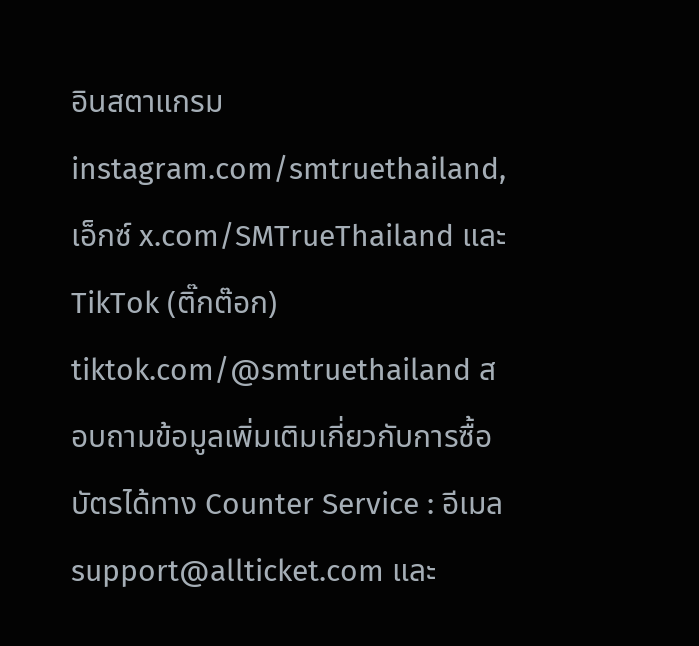อินสตาแกรม instagram.com/smtruethailand, เอ็กซ์ x.com/SMTrueThailand และ TikTok (ติ๊กต๊อก) tiktok.com/@smtruethailand สอบถามข้อมูลเพิ่มเติมเกี่ยวกับการซื้อบัตรได้ทาง Counter Service : อีเมล support@allticket.com และ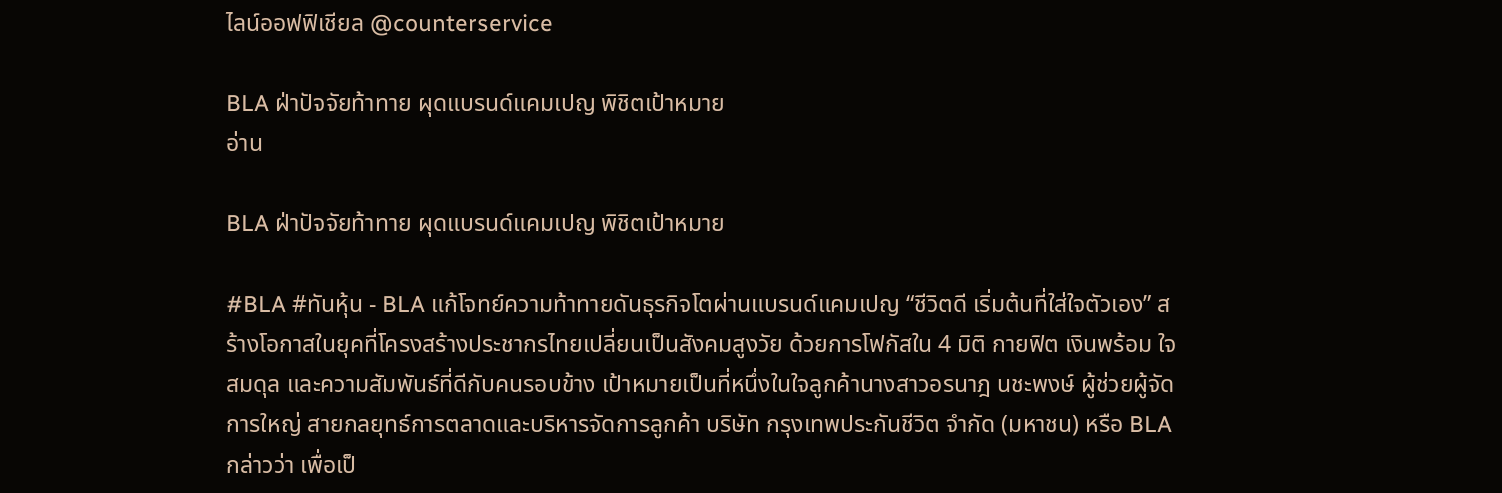ไลน์ออฟฟิเชียล @counterservice

BLA ฝ่าปัจจัยท้าทาย ผุดแบรนด์แคมเปญ พิชิตเป้าหมาย
อ่าน

BLA ฝ่าปัจจัยท้าทาย ผุดแบรนด์แคมเปญ พิชิตเป้าหมาย

#BLA #ทันหุ้น - BLA แก้โจทย์ความท้าทายดันธุรกิจโตผ่านแบรนด์แคมเปญ “ชีวิตดี เริ่มต้นที่ใส่ใจตัวเอง” สร้างโอกาสในยุคที่โครงสร้างประชากรไทยเปลี่ยนเป็นสังคมสูงวัย ด้วยการโฟกัสใน 4 มิติ กายฟิต เงินพร้อม ใจสมดุล และความสัมพันธ์ที่ดีกับคนรอบข้าง เป้าหมายเป็นที่หนึ่งในใจลูกค้านางสาวอรนาฎ นชะพงษ์ ผู้ช่วยผู้จัดการใหญ่ สายกลยุทธ์การตลาดและบริหารจัดการลูกค้า บริษัท กรุงเทพประกันชีวิต จำกัด (มหาชน) หรือ BLA กล่าวว่า เพื่อเป็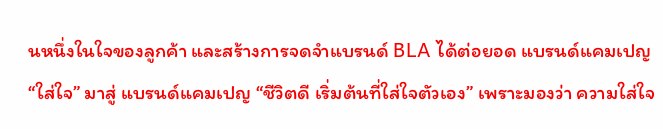นหนึ่งในใจของลูกค้า และสร้างการจดจำแบรนด์ BLA ได้ต่อยอด แบรนด์แคมเปญ “ใส่ใจ” มาสู่ แบรนด์แคมเปญ “ชีวิตดี เริ่มต้นที่ใส่ใจตัวเอง” เพราะมองว่า ความใส่ใจ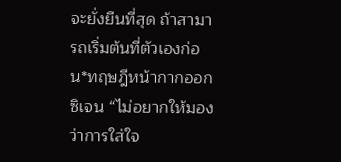จะยั่งยืนที่สุด ถ้าสามารถเริ่มต้นที่ตัวเองก่อน*ทฤษฎีหน้ากากออกซิเจน “ไม่อยากให้มองว่าการใส่ใจ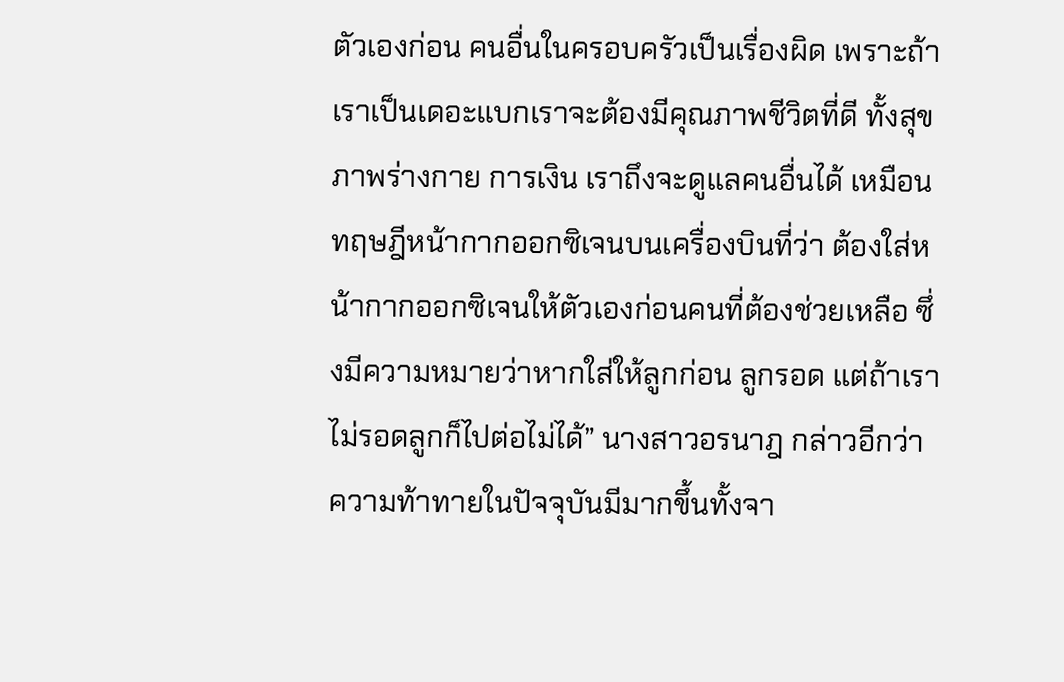ตัวเองก่อน คนอื่นในครอบครัวเป็นเรื่องผิด เพราะถ้าเราเป็นเดอะแบกเราจะต้องมีคุณภาพชีวิตที่ดี ทั้งสุขภาพร่างกาย การเงิน เราถึงจะดูแลคนอื่นได้ เหมือนทฤษฎีหน้ากากออกซิเจนบนเครื่องบินที่ว่า ต้องใส่หน้ากากออกซิเจนให้ตัวเองก่อนคนที่ต้องช่วยเหลือ ซึ่งมีความหมายว่าหากใส่ให้ลูกก่อน ลูกรอด แต่ถ้าเราไม่รอดลูกก็ไปต่อไม่ได้” นางสาวอรนาฎ กล่าวอีกว่า ความท้าทายในปัจจุบันมีมากขึ้นทั้งจา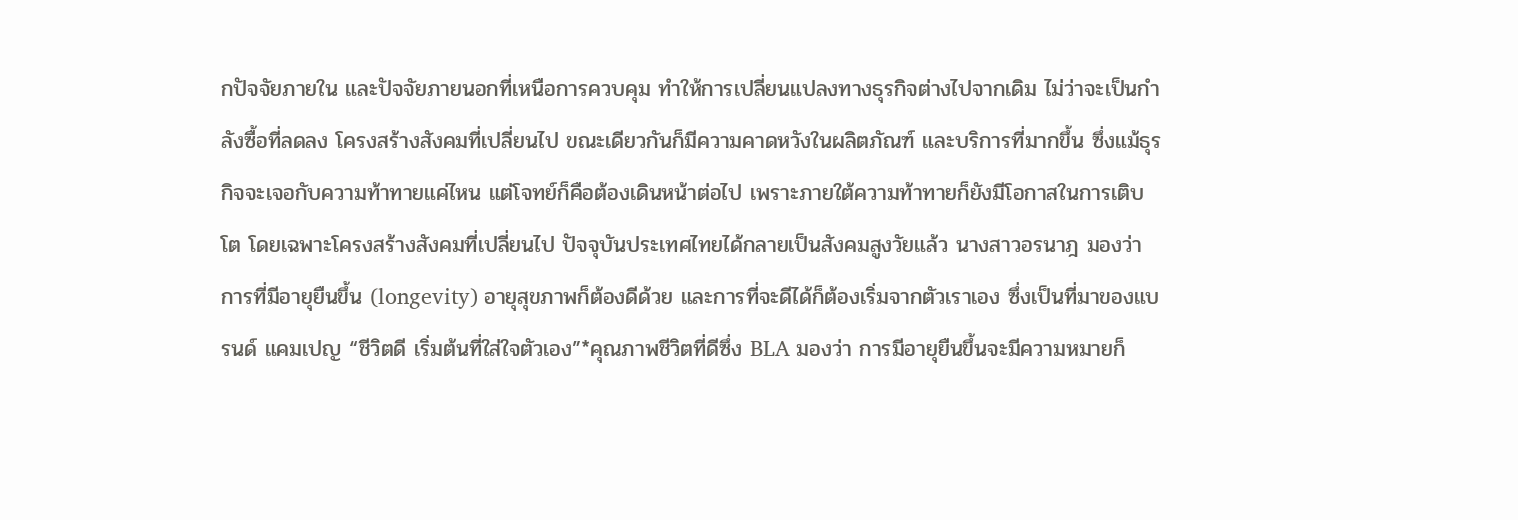กปัจจัยภายใน และปัจจัยภายนอกที่เหนือการควบคุม ทำให้การเปลี่ยนแปลงทางธุรกิจต่างไปจากเดิม ไม่ว่าจะเป็นกำลังซื้อที่ลดลง โครงสร้างสังคมที่เปลี่ยนไป ขณะเดียวกันก็มีความคาดหวังในผลิตภัณฑ์ และบริการที่มากขึ้น ซึ่งแม้ธุรกิจจะเจอกับความท้าทายแค่ไหน แต่โจทย์ก็คือต้องเดินหน้าต่อไป เพราะภายใต้ความท้าทายก็ยังมีโอกาสในการเติบโต โดยเฉพาะโครงสร้างสังคมที่เปลี่ยนไป ปัจจุบันประเทศไทยได้กลายเป็นสังคมสูงวัยแล้ว นางสาวอรนาฎ มองว่าการที่มีอายุยืนขึ้น (longevity) อายุสุขภาพก็ต้องดีด้วย และการที่จะดีได้ก็ต้องเริ่มจากตัวเราเอง ซึ่งเป็นที่มาของแบรนด์ แคมเปญ “ชีวิตดี เริ่มต้นที่ใส่ใจตัวเอง”*คุณภาพชีวิตที่ดีซึ่ง BLA มองว่า การมีอายุยืนขึ้นจะมีความหมายก็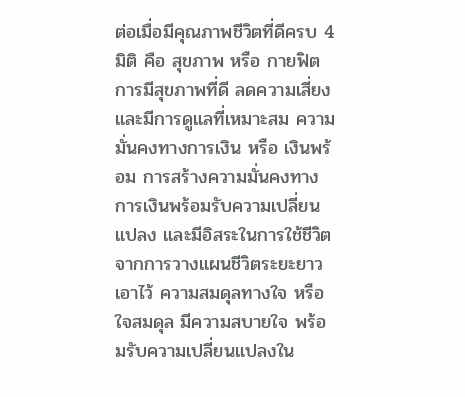ต่อเมื่อมีคุณภาพชีวิตที่ดีครบ 4 มิติ คือ สุขภาพ หรือ กายฟิต การมีสุขภาพที่ดี ลดความเสี่ยงและมีการดูแลที่เหมาะสม ความมั่นคงทางการเงิน หรือ เงินพร้อม การสร้างความมั่นคงทางการเงินพร้อมรับความเปลี่ยนแปลง และมีอิสระในการใช้ชีวิตจากการวางแผนชีวิตระยะยาวเอาไว้ ความสมดุลทางใจ หรือ ใจสมดุล มีความสบายใจ พร้อมรับความเปลี่ยนแปลงใน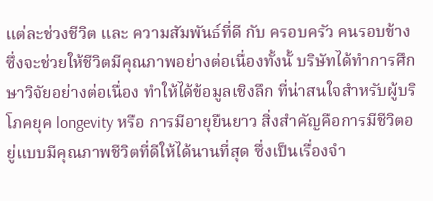แต่ละช่วงชีวิต และ ความสัมพันธ์ที่ดี กับ ครอบครัว คนรอบข้าง ซึ่งจะช่วยให้ชีวิตมีคุณภาพอย่างต่อเนื่องทั้งนั้ บริษัทได้ทำการศึกษาวิจัยอย่างต่อเนื่อง ทำให้ได้ข้อมูลเชิงลึก ที่น่าสนใจสำหรับผู้บริโภคยุค longevity หรือ การมีอายุยืนยาว สิ่งสำคัญคือการมีชีวิตอยู่แบบมีคุณภาพชีวิตที่ดีให้ได้นานที่สุด ซึ่งเป็นเรื่องจำ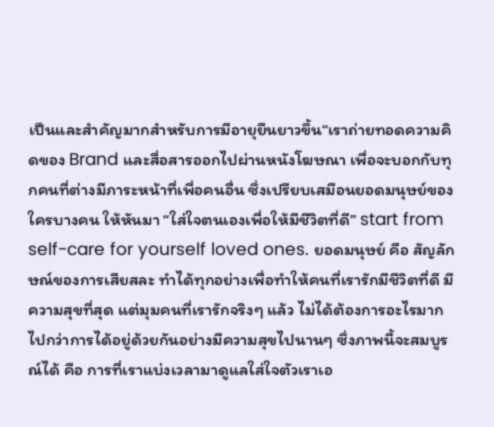เป็นและสำคัญมากสำหรับการมีอายุยืนยาวขึ้น“เราถ่ายทอดความคิดของ Brand และสื่อสารออกไปผ่านหนังโฆษณา เพื่อจะบอกกับทุกคนที่ต่างมีภาระหน้าที่เพื่อคนอื่น ซึ่งเปรียบเสมือนยอดมนุษย์ของใครบางคน ให้หันมา “ใส่ใจตนเองเพื่อให้มีชีวิตที่ดี” start from self-care for yourself loved ones. ยอดมนุษย์ คือ สัญลักษณ์ของการเสียสละ ทำได้ทุกอย่างเพื่อทำให้คนที่เรารักมีชีวิตที่ดี มีความสุขที่สุด แต่มุมคนที่เรารักจริงๆ แล้ว ไม่ได้ต้องการอะไรมากไปกว่าการได้อยู่ด้วยกันอย่างมีความสุขไปนานๆ ซึ่งภาพนี้จะสมบูรณ์ได้ คือ การที่เราแบ่งเวลามาดูแลใส่ใจตัวเราเอ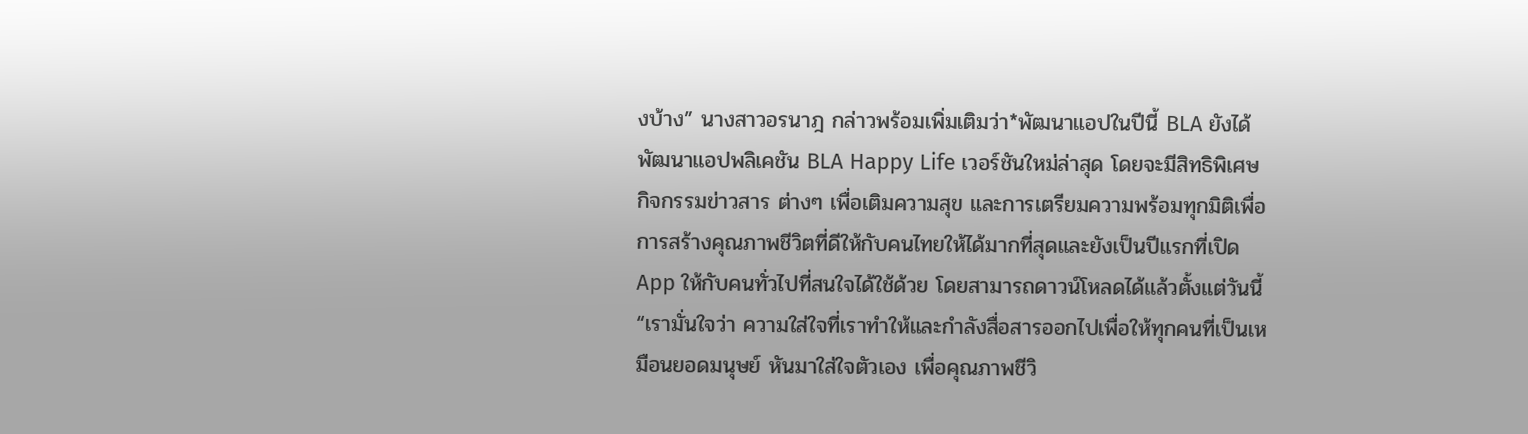งบ้าง” นางสาวอรนาฎ กล่าวพร้อมเพิ่มเติมว่า*พัฒนาแอปในปีนี้ BLA ยังได้พัฒนาแอปพลิเคชัน BLA Happy Life เวอร์ชันใหม่ล่าสุด โดยจะมีสิทธิพิเศษ กิจกรรมข่าวสาร ต่างๆ เพื่อเติมความสุข และการเตรียมความพร้อมทุกมิติเพื่อการสร้างคุณภาพชีวิตที่ดีให้กับคนไทยให้ได้มากที่สุดและยังเป็นปีแรกที่เปิด App ให้กับคนทั่วไปที่สนใจได้ใช้ด้วย โดยสามารถดาวน์โหลดได้แล้วตั้งแต่วันนี้“เรามั่นใจว่า ความใส่ใจที่เราทำให้และกำลังสื่อสารออกไปเพื่อให้ทุกคนที่เป็นเหมือนยอดมนุษย์ หันมาใส่ใจตัวเอง เพื่อคุณภาพชีวิ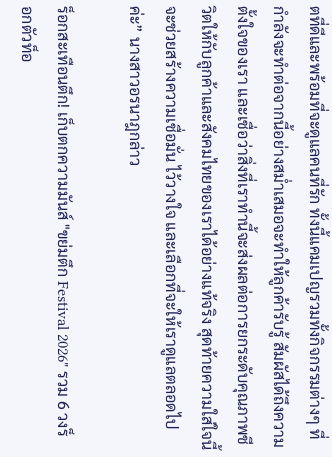ตที่ดีและพร้อมที่จะดูแลคนที่รัก ทั้งนี้แคมเปญรวมทั้งกิจกรรมต่างๆ ที่กำลังจะทำต่อจากนี้อย่างสม่ำเสมอจะทำให้ลูกค้ารับรู้ สัมผัสได้ถึงความตั้งใจของเรา และเชื่อว่าสิ่งที่เราทำนี้จะส่งผลต่อการยกระดับคุณภาพชีวิตให้กับลูกค้าและสังคมไทยของเราได้อย่างแท้จริง สุดท้ายความใส่ใจนี้จะช่วยสร้างความเชื่อมั่น ไว้วางใจ และเลือกที่จะให้เราดูแลตลอดไปค่ะ” นางสาวอรนาฎกล่าว

ร็อกสะเทือนตึก! เก็บตกความมันส์ "ขย่มตึก Festival 2026" รวม 6 วงร็อกตัวท็อ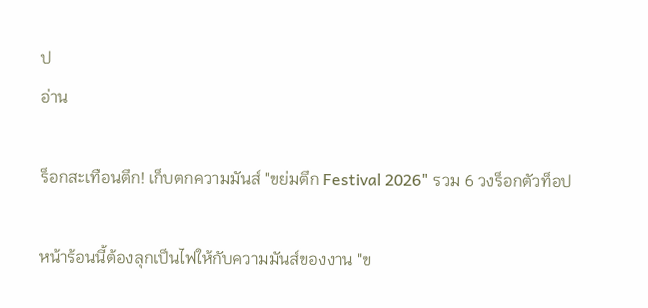ป
อ่าน

ร็อกสะเทือนตึก! เก็บตกความมันส์ "ขย่มตึก Festival 2026" รวม 6 วงร็อกตัวท็อป

หน้าร้อนนี้ต้องลุกเป็นไฟให้กับความมันส์ของงาน "ข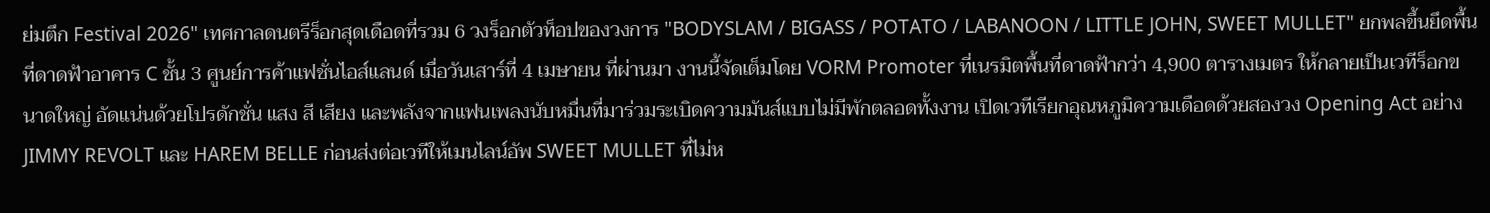ย่มตึก Festival 2026" เทศกาลดนตรีร็อกสุดเดือดที่รวม 6 วงร็อกตัวท็อปของวงการ "BODYSLAM / BIGASS / POTATO / LABANOON / LITTLE JOHN, SWEET MULLET" ยกพลขึ้นยึดพื้นที่ดาดฟ้าอาคาร C ชั้น 3 ศูนย์การค้าแฟชั่นไอส์แลนด์ เมื่อวันเสาร์ที่ 4 เมษายน ที่ผ่านมา งานนี้จัดเต็มโดย VORM Promoter ที่เนรมิตพื้นที่ดาดฟ้ากว่า 4,900 ตารางเมตร ให้กลายเป็นเวทีร็อกขนาดใหญ่ อัดแน่นด้วยโปรดักชั่น แสง สี เสียง และพลังจากแฟนเพลงนับหมื่นที่มาร่วมระเบิดความมันส์แบบไม่มีพักตลอดทั้งงาน เปิดเวทีเรียกอุณหภูมิความเดือดด้วยสองวง Opening Act อย่าง JIMMY REVOLT และ HAREM BELLE ก่อนส่งต่อเวทีให้เมนไลน์อัพ SWEET MULLET ที่ไม่ห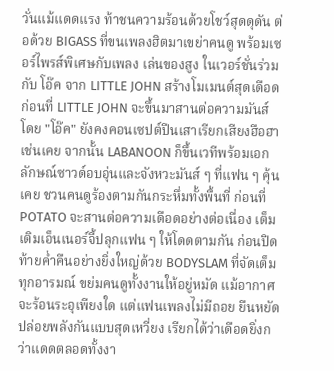วั่นแม้แดดแรง ท้าชนความร้อนด้วยโชว์สุดดุดัน ต่อด้วย BIGASS ที่ขนเพลงฮิตมาเขย่าคนดู พร้อมเซอร์ไพรส์พิเศษกับเพลง เล่นของสูง ในเวอร์ชั่นร่วมกับ โอ๊ค จาก LITTLE JOHN สร้างโมเมนต์สุดเดือด ก่อนที่ LITTLE JOHN จะขึ้นมาสานต่อความมันส์ โดย "โอ๊ค" ยังคงคอนเซปต์ปีนเสาเรียกเสียงฮือฮาเช่นเคย จากนั้น LABANOON ก็ขึ้นเวทีพร้อมเอกลักษณ์ซาวด์อบอุ่นและจังหวะมันส์ ๆ ที่แฟน ๆ คุ้นเคย ชวนคนดูร้องตามกันกระหึ่มทั้งพื้นที่ ก่อนที่ POTATO จะสานต่อความเดือดอย่างต่อเนื่อง เต็มเติมเอ็นเนอร์จี้ปลุกแฟน ๆ ให้โดดตามกัน ก่อนปิดท้ายค่ำคืนอย่างยิ่งใหญ่ด้วย BODYSLAM ที่จัดเต็มทุกอารมณ์ ขย่มคนดูทั้งงานให้อยู่หมัด แม้อากาศจะร้อนระอุเพียงใด แต่แฟนเพลงไม่มีถอย ยืนหยัดปล่อยพลังกันแบบสุดเหวี่ยง เรียกได้ว่าเดือดยิ่งกว่าแดดตลอดทั้งงา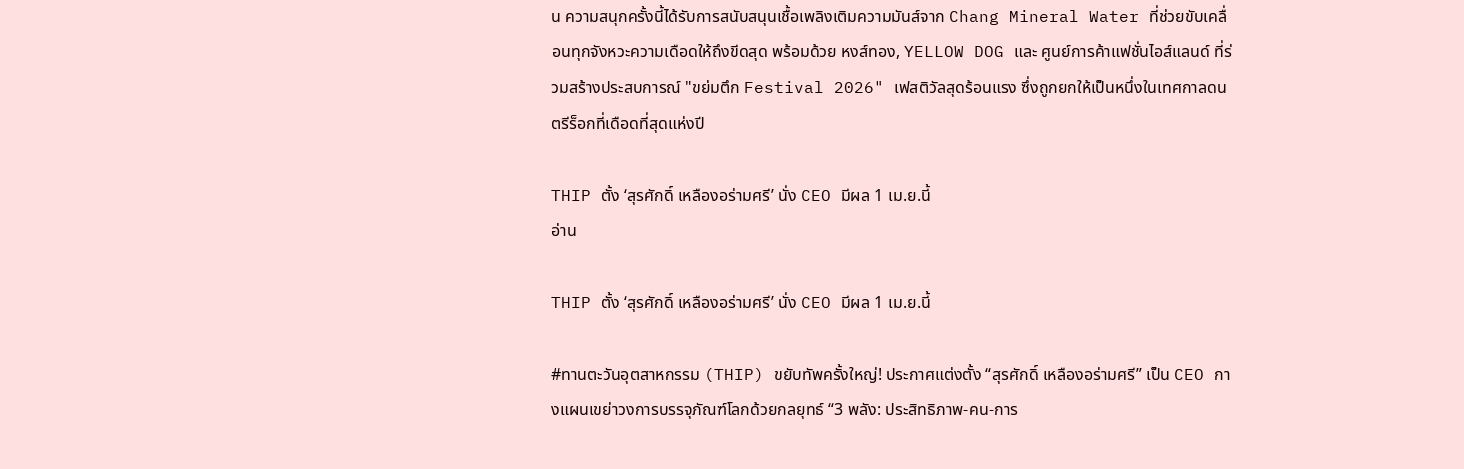น ความสนุกครั้งนี้ได้รับการสนับสนุนเชื้อเพลิงเติมความมันส์จาก Chang Mineral Water ที่ช่วยขับเคลื่อนทุกจังหวะความเดือดให้ถึงขีดสุด พร้อมด้วย หงส์ทอง, YELLOW DOG และ ศูนย์การค้าแฟชั่นไอส์แลนด์ ที่ร่วมสร้างประสบการณ์ "ขย่มตึก Festival 2026" เฟสติวัลสุดร้อนแรง ซึ่งถูกยกให้เป็นหนึ่งในเทศกาลดนตรีร็อกที่เดือดที่สุดแห่งปี

THIP ตั้ง ‘สุรศักดิ์ เหลืองอร่ามศรี’ นั่ง CEO มีผล 1 เม.ย.นี้
อ่าน

THIP ตั้ง ‘สุรศักดิ์ เหลืองอร่ามศรี’ นั่ง CEO มีผล 1 เม.ย.นี้

#ทานตะวันอุตสาหกรรม (THIP) ขยับทัพครั้งใหญ่! ประกาศแต่งตั้ง “สุรศักดิ์ เหลืองอร่ามศรี” เป็น CEO กางแผนเขย่าวงการบรรจุภัณฑ์โลกด้วยกลยุทธ์ “3 พลัง: ประสิทธิภาพ-คน-การ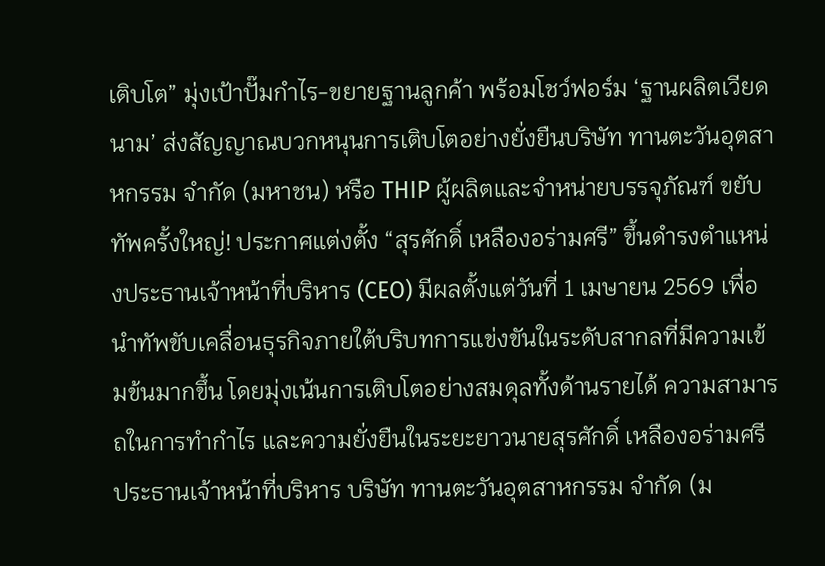เติบโต” มุ่งเป้าปั๊มกำไร-ขยายฐานลูกค้า พร้อมโชว์ฟอร์ม ‘ฐานผลิตเวียดนาม’ ส่งสัญญาณบวกหนุนการเติบโตอย่างยั่งยืนบริษัท ทานตะวันอุตสาหกรรม จำกัด (มหาชน) หรือ THIP ผู้ผลิตและจำหน่ายบรรจุภัณฑ์ ขยับทัพครั้งใหญ่! ประกาศแต่งตั้ง “สุรศักดิ์ เหลืองอร่ามศรี” ขึ้นดำรงตำแหน่งประธานเจ้าหน้าที่บริหาร (CEO) มีผลตั้งแต่วันที่ 1 เมษายน 2569 เพื่อนำทัพขับเคลื่อนธุรกิจภายใต้บริบทการแข่งขันในระดับสากลที่มีความเข้มข้นมากขึ้น โดยมุ่งเน้นการเติบโตอย่างสมดุลทั้งด้านรายได้ ความสามารถในการทำกำไร และความยั่งยืนในระยะยาวนายสุรศักดิ์ เหลืองอร่ามศรี ประธานเจ้าหน้าที่บริหาร บริษัท ทานตะวันอุตสาหกรรม จำกัด (ม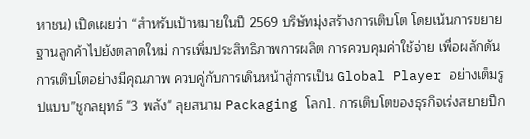หาชน) เปิดเผยว่า “สำหรับเป้าหมายในปี 2569 บริษัทมุ่งสร้างการเติบโต โดยเน้นการขยายฐานลูกค้าไปยังตลาดใหม่ การเพิ่มประสิทธิภาพการผลิต การควบคุมค่าใช้จ่าย เพื่อผลักดันการเติบโตอย่างมีคุณภาพ ควบคู่กับการเดินหน้าสู่การเป็น Global Player อย่างเต็มรูปแบบ”ชูกลยุทธ์ "3 พลัง" ลุยสนาม Packaging โลก1. การเติบโตของธุรกิจเร่งสยายปีก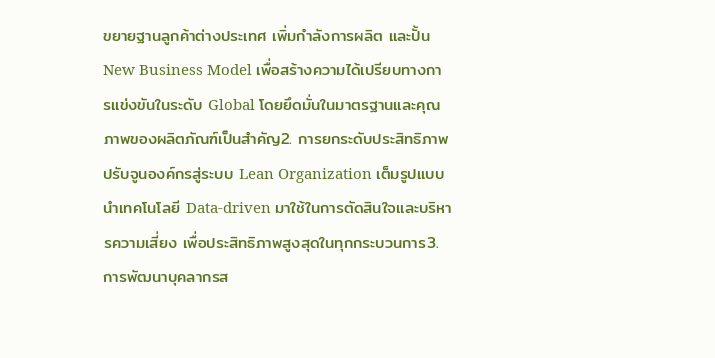ขยายฐานลูกค้าต่างประเทศ เพิ่มกำลังการผลิต และปั้น New Business Model เพื่อสร้างความได้เปรียบทางการแข่งขันในระดับ Global โดยยึดมั่นในมาตรฐานและคุณภาพของผลิตภัณฑ์เป็นสำคัญ2. การยกระดับประสิทธิภาพปรับจูนองค์กรสู่ระบบ Lean Organization เต็มรูปแบบ นำเทคโนโลยี Data-driven มาใช้ในการตัดสินใจและบริหารความเสี่ยง เพื่อประสิทธิภาพสูงสุดในทุกกระบวนการ3. การพัฒนาบุคลากรส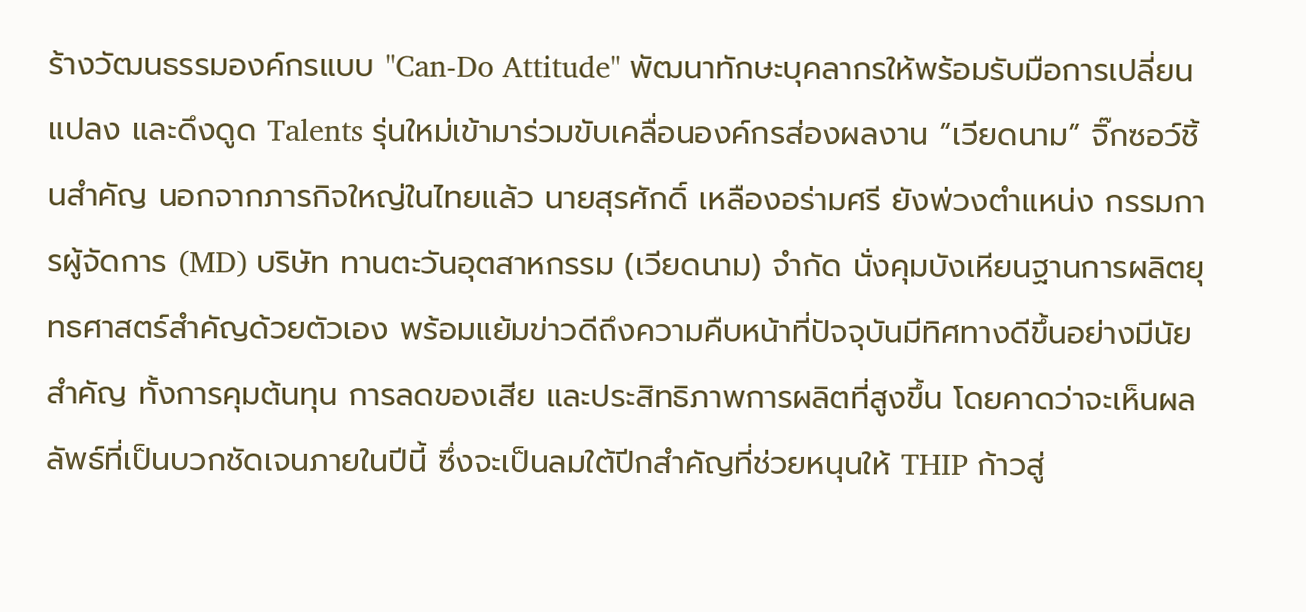ร้างวัฒนธรรมองค์กรแบบ "Can-Do Attitude" พัฒนาทักษะบุคลากรให้พร้อมรับมือการเปลี่ยนแปลง และดึงดูด Talents รุ่นใหม่เข้ามาร่วมขับเคลื่อนองค์กรส่องผลงาน “เวียดนาม” จิ๊กซอว์ชิ้นสำคัญ นอกจากภารกิจใหญ่ในไทยแล้ว นายสุรศักดิ์ เหลืองอร่ามศรี ยังพ่วงตำแหน่ง กรรมการผู้จัดการ (MD) บริษัท ทานตะวันอุตสาหกรรม (เวียดนาม) จำกัด นั่งคุมบังเหียนฐานการผลิตยุทธศาสตร์สำคัญด้วยตัวเอง พร้อมแย้มข่าวดีถึงความคืบหน้าที่ปัจจุบันมีทิศทางดีขึ้นอย่างมีนัยสำคัญ ทั้งการคุมต้นทุน การลดของเสีย และประสิทธิภาพการผลิตที่สูงขึ้น โดยคาดว่าจะเห็นผลลัพธ์ที่เป็นบวกชัดเจนภายในปีนี้ ซึ่งจะเป็นลมใต้ปีกสำคัญที่ช่วยหนุนให้ THIP ก้าวสู่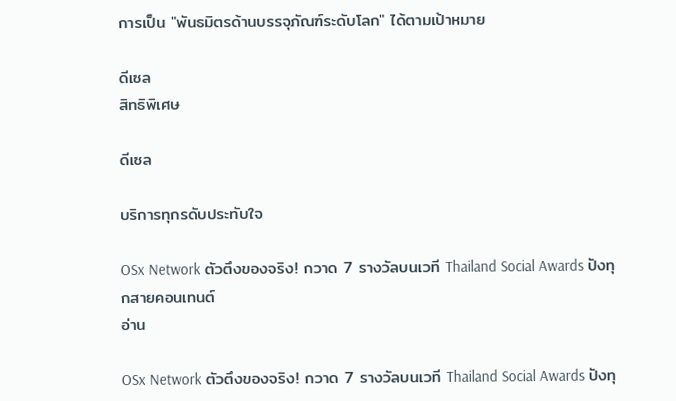การเป็น "พันธมิตรด้านบรรจุภัณฑ์ระดับโลก" ได้ตามเป้าหมาย

ดีเซล
สิทธิพิเศษ

ดีเซล

บริการทุกรดับประทับใจ

OSx Network ตัวตึงของจริง! กวาด 7 รางวัลบนเวที Thailand Social Awards ปังทุกสายคอนเทนต์
อ่าน

OSx Network ตัวตึงของจริง! กวาด 7 รางวัลบนเวที Thailand Social Awards ปังทุ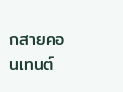กสายคอนเทนต์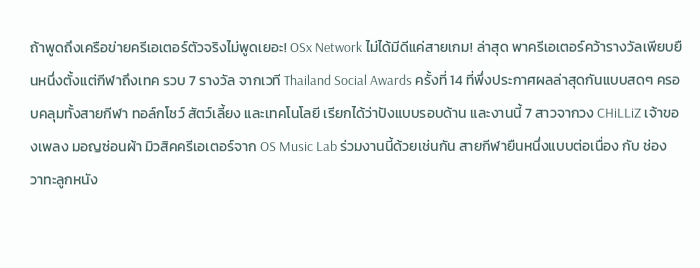ถ้าพูดถึงเครือข่ายครีเอเตอร์ตัวจริงไม่พูดเยอะ! OSx Network ไม่ได้มีดีแค่สายเกม! ล่าสุด พาครีเอเตอร์คว้ารางวัลเพียบยืนหนึ่งตั้งแต่กีฬาถึงเทค รวบ 7 รางวัล จากเวที Thailand Social Awards ครั้งที่ 14 ที่พึ่งประกาศผลล่าสุดกันแบบสดๆ ครอบคลุมทั้งสายกีฬา ทอล์กโชว์ สัตว์เลี้ยง และเทคโนโลยี เรียกได้ว่าปังแบบรอบด้าน และงานนี้ 7 สาวจากวง CHiLLiZ เจ้าของเพลง มอญซ่อนผ้า มิวสิคครีเอเตอร์จาก OS Music Lab ร่วมงานนี้ด้วยเช่นกัน สายกีฬายืนหนึ่งแบบต่อเนื่อง กับ ช่อง วาทะลูกหนัง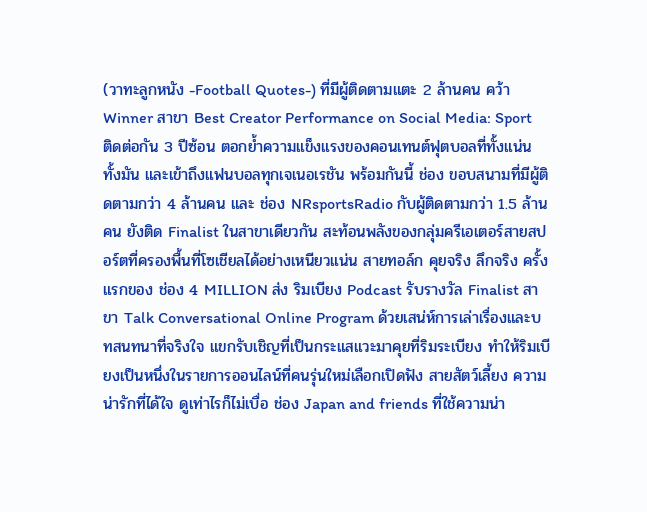(วาทะลูกหนัง -Football Quotes-) ที่มีผู้ติดตามแตะ 2 ล้านคน คว้า Winner สาขา Best Creator Performance on Social Media: Sport ติดต่อกัน 3 ปีซ้อน ตอกย้ำความแข็งแรงของคอนเทนต์ฟุตบอลที่ทั้งแน่น ทั้งมัน และเข้าถึงแฟนบอลทุกเจเนอเรชัน พร้อมกันนี้ ช่อง ขอบสนามที่มีผู้ติดตามกว่า 4 ล้านคน และ ช่อง NRsportsRadio กับผู้ติดตามกว่า 1.5 ล้านคน ยังติด Finalist ในสาขาเดียวกัน สะท้อนพลังของกลุ่มครีเอเตอร์สายสปอร์ตที่ครองพื้นที่โซเชียลได้อย่างเหนียวแน่น สายทอล์ก คุยจริง ลึกจริง ครั้งแรกของ ช่อง 4 MILLION ส่ง ริมเบียง Podcast รับรางวัล Finalist สาขา Talk Conversational Online Program ด้วยเสน่ห์การเล่าเรื่องและบทสนทนาที่จริงใจ แขกรับเชิญที่เป็นกระแสแวะมาคุยที่ริมระเบียง ทำให้ริมเบียงเป็นหนึ่งในรายการออนไลน์ที่คนรุ่นใหม่เลือกเปิดฟัง สายสัตว์เลี้ยง ความน่ารักที่ได้ใจ ดูเท่าไรก็ไม่เบื่อ ช่อง Japan and friends ที่ใช้ความน่า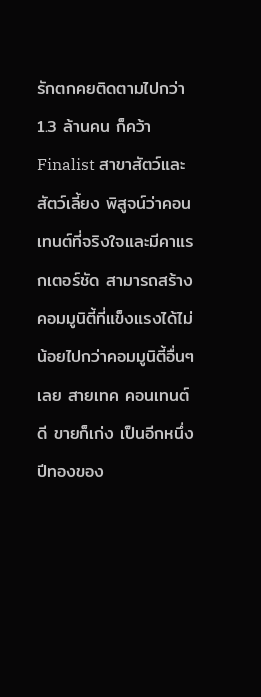รักตกคยติดตามไปกว่า 1.3 ล้านคน ก็คว้า Finalist สาขาสัตว์และสัตว์เลี้ยง พิสูจน์ว่าคอนเทนต์ที่จริงใจและมีคาแรกเตอร์ชัด สามารถสร้างคอมมูนิตี้ที่แข็งแรงได้ไม่น้อยไปกว่าคอมมูนิตี้อื่นๆเลย สายเทค คอนเทนต์ดี ขายก็เก่ง เป็นอีกหนึ่งปีทองของ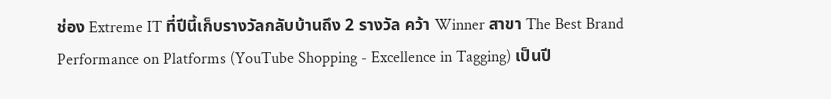ช่อง Extreme IT ที่ปีนี้เก็บรางวัลกลับบ้านถึง 2 รางวัล คว้า Winner สาขา The Best Brand Performance on Platforms (YouTube Shopping - Excellence in Tagging) เป็นปี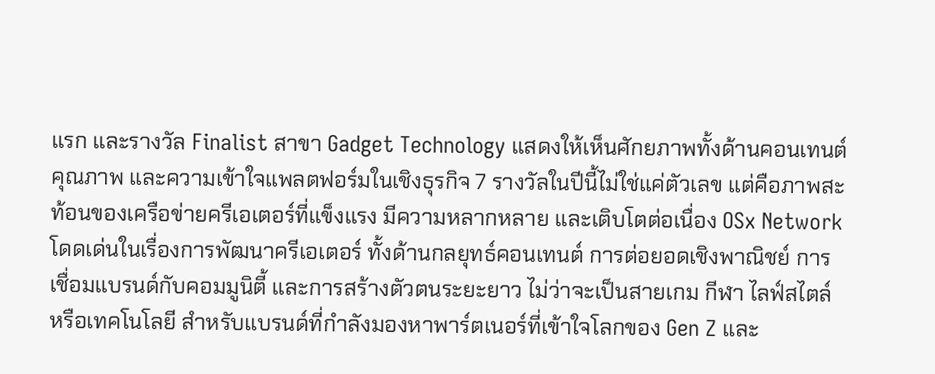แรก และรางวัล Finalist สาขา Gadget Technology แสดงให้เห็นศักยภาพทั้งด้านคอนเทนต์คุณภาพ และความเข้าใจแพลตฟอร์มในเชิงธุรกิจ 7 รางวัลในปีนี้ไม่ใช่แค่ตัวเลข แต่คือภาพสะท้อนของเครือข่ายครีเอเตอร์ที่แข็งแรง มีความหลากหลาย และเติบโตต่อเนื่อง OSx Network โดดเด่นในเรื่องการพัฒนาครีเอเตอร์ ทั้งด้านกลยุทธ์คอนเทนต์ การต่อยอดเชิงพาณิชย์ การเชื่อมแบรนด์กับคอมมูนิตี้ และการสร้างตัวตนระยะยาว ไม่ว่าจะเป็นสายเกม กีฬา ไลฟ์สไตล์ หรือเทคโนโลยี สำหรับแบรนด์ที่กำลังมองหาพาร์ตเนอร์ที่เข้าใจโลกของ Gen Z และ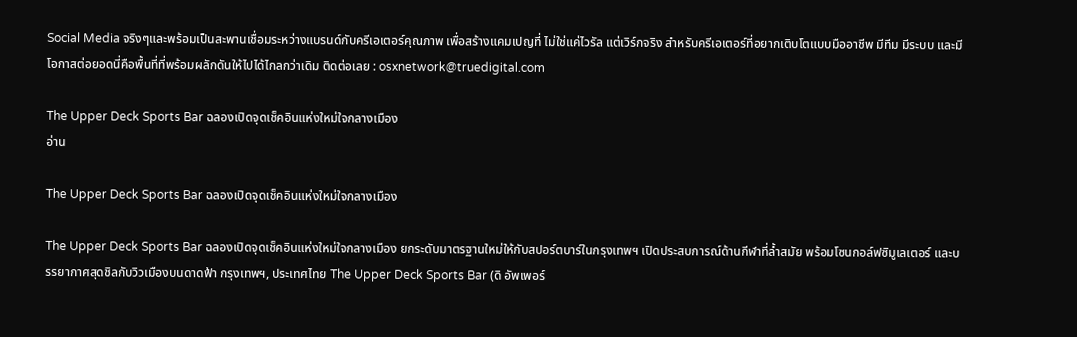Social Media จริงๆและพร้อมเป็นสะพานเชื่อมระหว่างแบรนด์กับครีเอเตอร์คุณภาพ เพื่อสร้างแคมเปญที่ ไม่ใช่แค่ไวรัล แต่เวิร์กจริง สำหรับครีเอเตอร์ที่อยากเติบโตแบบมืออาชีพ มีทีม มีระบบ และมีโอกาสต่อยอดนี่คือพื้นที่ที่พร้อมผลักดันให้ไปได้ไกลกว่าเดิม ติดต่อเลย : osxnetwork@truedigital.com

The Upper Deck Sports Bar ฉลองเปิดจุดเช็คอินแห่งใหม่ใจกลางเมือง
อ่าน

The Upper Deck Sports Bar ฉลองเปิดจุดเช็คอินแห่งใหม่ใจกลางเมือง

The Upper Deck Sports Bar ฉลองเปิดจุดเช็คอินแห่งใหม่ใจกลางเมือง ยกระดับมาตรฐานใหม่ให้กับสปอร์ตบาร์ในกรุงเทพฯ เปิดประสบการณ์ด้านกีฬาที่ล้ำสมัย พร้อมโซนกอล์ฟซิมูเลเตอร์ และบรรยากาศสุดชิลกับวิวเมืองบนดาดฟ้า กรุงเทพฯ, ประเทศไทย The Upper Deck Sports Bar (ดิ อัพเพอร์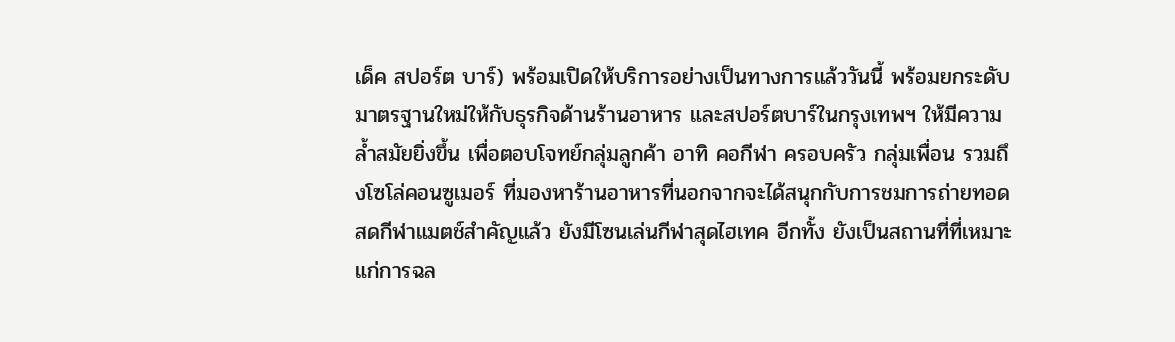เด็ค สปอร์ต บาร์) พร้อมเปิดให้บริการอย่างเป็นทางการแล้ววันนี้ พร้อมยกระดับมาตรฐานใหม่ให้กับธุรกิจด้านร้านอาหาร และสปอร์ตบาร์ในกรุงเทพฯ ให้มีความล้ำสมัยยิ่งขึ้น เพื่อตอบโจทย์กลุ่มลูกค้า อาทิ คอกีฬา ครอบครัว กลุ่มเพื่อน รวมถึงโซโล่คอนซูเมอร์ ที่มองหาร้านอาหารที่นอกจากจะได้สนุกกับการชมการถ่ายทอดสดกีฬาแมตช์สำคัญแล้ว ยังมีโซนเล่นกีฬาสุดไฮเทค อีกทั้ง ยังเป็นสถานที่ที่เหมาะแก่การฉล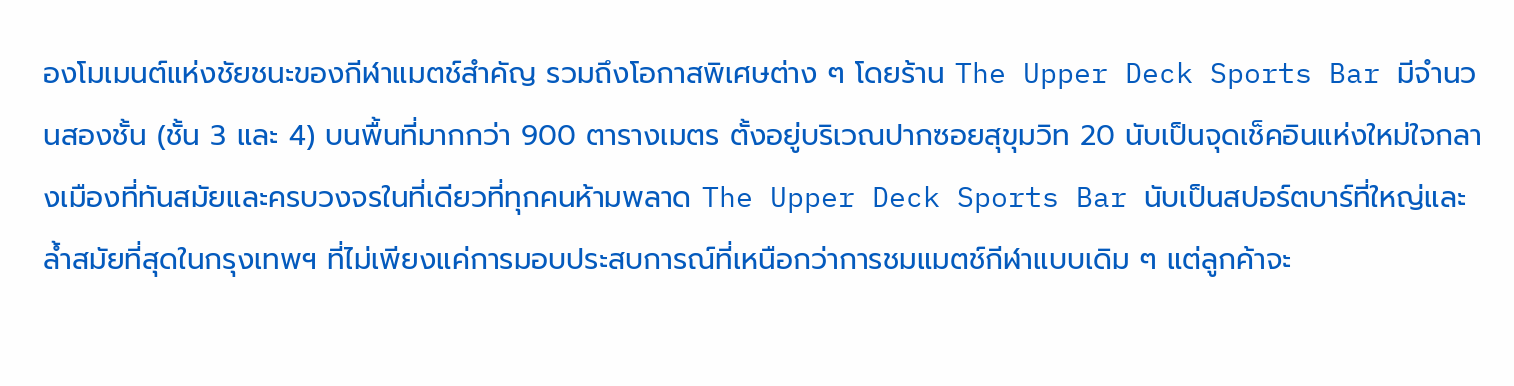องโมเมนต์แห่งชัยชนะของกีฬาแมตช์สำคัญ รวมถึงโอกาสพิเศษต่าง ๆ โดยร้าน The Upper Deck Sports Bar มีจำนวนสองชั้น (ชั้น 3 และ 4) บนพื้นที่มากกว่า 900 ตารางเมตร ตั้งอยู่บริเวณปากซอยสุขุมวิท 20 นับเป็นจุดเช็คอินแห่งใหม่ใจกลางเมืองที่ทันสมัยและครบวงจรในที่เดียวที่ทุกคนห้ามพลาด The Upper Deck Sports Bar นับเป็นสปอร์ตบาร์ที่ใหญ่และล้ำสมัยที่สุดในกรุงเทพฯ ที่ไม่เพียงแค่การมอบประสบการณ์ที่เหนือกว่าการชมแมตช์กีฬาแบบเดิม ๆ แต่ลูกค้าจะ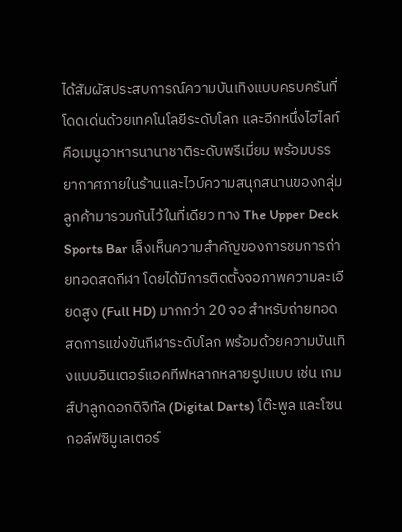ได้สัมผัสประสบการณ์ความบันเทิงแบบครบครันที่โดดเด่นด้วยเทคโนโลยีระดับโลก และอีกหนึ่งไฮไลท์คือเมนูอาหารนานาชาติระดับพรีเมี่ยม พร้อมบรรยากาศภายในร้านและไวบ์ความสนุกสนานของกลุ่มลูกค้ามารวมกันไว้ในที่เดียว ทาง The Upper Deck Sports Bar เล็งเห็นความสำคัญของการชมการถ่ายทอดสดกีฬา โดยได้มีการติดตั้งจอภาพความละเอียดสูง (Full HD) มากกว่า 20 จอ สำหรับถ่ายทอดสดการแข่งขันกีฬาระดับโลก พร้อมด้วยความบันเทิงแบบอินเตอร์แอคทีฟหลากหลายรูปแบบ เช่น เกมส์ปาลูกดอกดิจิทัล (Digital Darts) โต๊ะพูล และโซนกอล์ฟซิมูเลเตอร์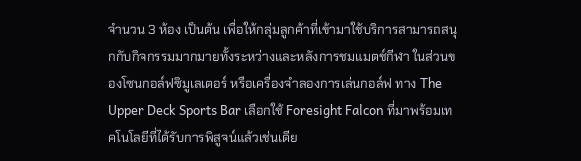จำนวน 3 ห้อง เป็นต้น เพื่อให้กลุ่มลูกค้าที่เข้ามาใช้บริการสามารถสนุกกับกิจกรรมมากมายทั้งระหว่างและหลังการชมแมตช์กีฬา ในส่วนของโซนกอล์ฟซิมูเลเตอร์ หรือเครื่องจำลองการเล่นกอล์ฟ ทาง The Upper Deck Sports Bar เลือกใช้ Foresight Falcon ที่มาพร้อมเทคโนโลยีที่ได้รับการพิสูจน์แล้วเช่นเดีย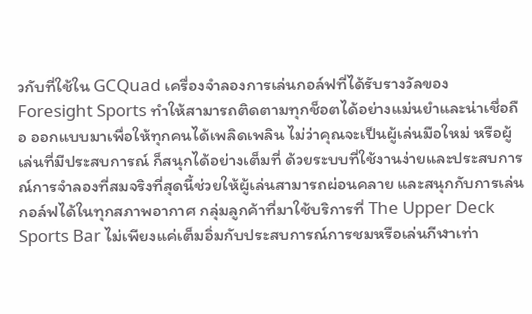วกับที่ใช้ใน GCQuad เครื่องจำลองการเล่นกอล์ฟที่ได้รับรางวัลของ Foresight Sports ทำให้สามารถติดตามทุกช็อตได้อย่างแม่นยำและน่าเชื่อถือ ออกแบบมาเพื่อให้ทุกคนได้เพลิดเพลิน ไม่ว่าคุณจะเป็นผู้เล่นมือใหม่ หรือผู้เล่นที่มีประสบการณ์ ก็สนุกได้อย่างเต็มที่ ด้วยระบบที่ใช้งานง่ายและประสบการณ์การจำลองที่สมจริงที่สุดนี้ช่วยให้ผู้เล่นสามารถผ่อนคลาย และสนุกกับการเล่นกอล์ฟได้ในทุกสภาพอากาศ กลุ่มลูกค้าที่มาใช้บริการที่ The Upper Deck Sports Bar ไม่เพียงแค่เต็มอิ่มกับประสบการณ์การชมหรือเล่นกีฬาเท่า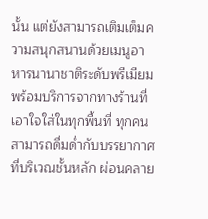นั้น แต่ยังสามารถเติมเต็มความสนุกสนานด้วยเมนูอาหารนานาชาติระดับพรีเมียม พร้อมบริการจากทางร้านที่เอาใจใส่ในทุกพื้นที่ ทุกคนสามารถดื่มด่ำกับบรรยากาศที่บริเวณชั้นหลัก ผ่อนคลาย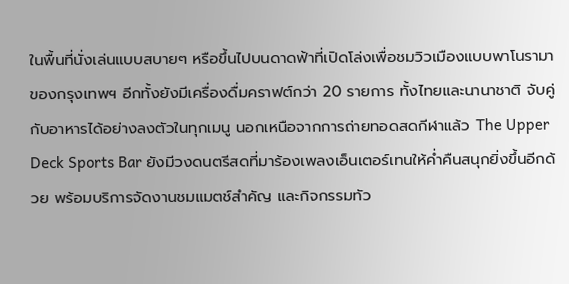ในพื้นที่นั่งเล่นแบบสบายๆ หรือขึ้นไปบนดาดฟ้าที่เปิดโล่งเพื่อชมวิวเมืองแบบพาโนรามาของกรุงเทพฯ อีกทั้งยังมีเครื่องดื่มคราฟต์กว่า 20 รายการ ทั้งไทยและนานาชาติ จับคู่กับอาหารได้อย่างลงตัวในทุกเมนู นอกเหนือจากการถ่ายทอดสดกีฬาแล้ว The Upper Deck Sports Bar ยังมีวงดนตรีสดที่มาร้องเพลงเอ็นเตอร์เทนให้ค่ำคืนสนุกยิ่งขึ้นอีกด้วย พร้อมบริการจัดงานชมแมตช์สำคัญ และกิจกรรมทัว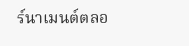ร์นาเมนต์ตลอ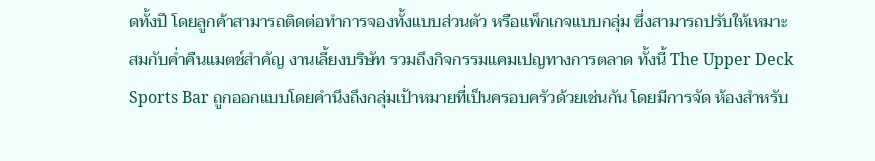ดทั้งปี โดยลูกค้าสามารถติดต่อทำการจองทั้งแบบส่วนตัว หรือแพ็กเกจแบบกลุ่ม ซึ่งสามารถปรับให้เหมาะสมกับค่ำคืนแมตช์สำคัญ งานเลี้ยงบริษัท รวมถึงกิจกรรมแคมเปญทางการตลาด ทั้งนี้ The Upper Deck Sports Bar ถูกออกแบบโดยคำนึงถึงกลุ่มเป้าหมายที่เป็นครอบครัวด้วยเช่นกัน โดยมีการจัด ห้องสำหรับ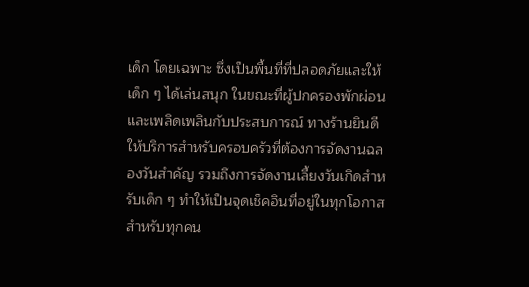เด็ก โดยเฉพาะ ซึ่งเป็นพื้นที่ที่ปลอดภัยและให้เด็ก ๆ ได้เล่นสนุก ในขณะที่ผู้ปกครองพักผ่อนและเพลิดเพลินกับประสบการณ์ ทางร้านยินดีให้บริการสำหรับครอบครัวที่ต้องการจัดงานฉลองวันสำคัญ รวมถึงการจัดงานเลี้ยงวันเกิดสำหรับเด็ก ๆ ทำให้เป็นจุดเช็คอินที่อยู่ในทุกโอกาสสำหรับทุกคน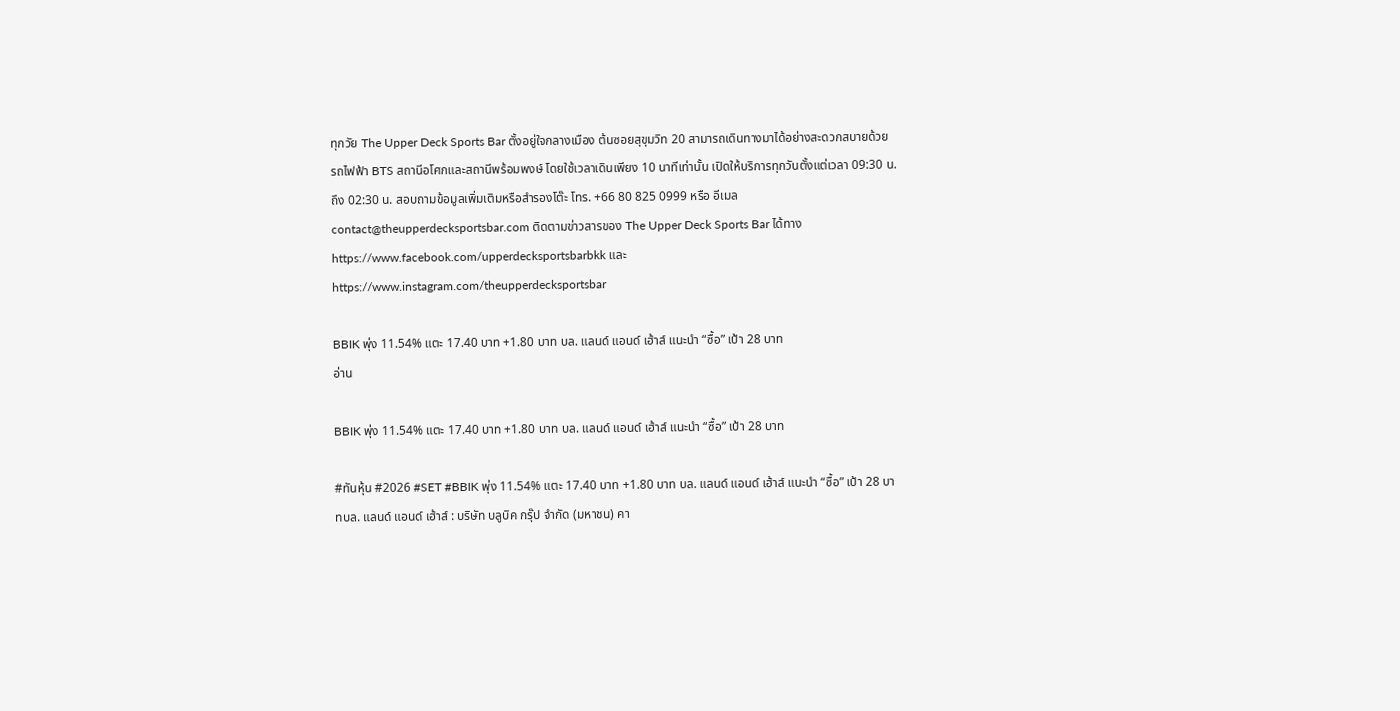ทุกวัย The Upper Deck Sports Bar ตั้งอยู่ใจกลางเมือง ต้นซอยสุขุมวิท 20 สามารถเดินทางมาได้อย่างสะดวกสบายด้วย รถไฟฟ้า BTS สถานีอโศกและสถานีพร้อมพงษ์ โดยใช้เวลาเดินเพียง 10 นาทีเท่านั้น เปิดให้บริการทุกวันตั้งแต่เวลา 09:30 น. ถึง 02:30 น. สอบถามข้อมูลเพิ่มเติมหรือสำรองโต๊ะ โทร. +66 80 825 0999 หรือ อีเมล contact@theupperdecksportsbar.com ติดตามข่าวสารของ The Upper Deck Sports Bar ได้ทาง https://www.facebook.com/upperdecksportsbarbkk และ https://www.instagram.com/theupperdecksportsbar

BBIK พุ่ง 11.54% แตะ 17.40 บาท +1.80 บาท บล. แลนด์ แอนด์ เฮ้าส์ แนะนำ “ซื้อ” เป้า 28 บาท
อ่าน

BBIK พุ่ง 11.54% แตะ 17.40 บาท +1.80 บาท บล. แลนด์ แอนด์ เฮ้าส์ แนะนำ “ซื้อ” เป้า 28 บาท

#ทันหุ้น #2026 #SET #BBIK พุ่ง 11.54% แตะ 17.40 บาท +1.80 บาท บล. แลนด์ แอนด์ เฮ้าส์ แนะนำ “ซื้อ” เป้า 28 บาทบล. แลนด์ แอนด์ เฮ้าส์ : บริษัท บลูบิค กรุ๊ป จำกัด (มหาชน) คา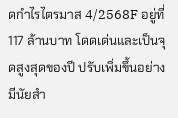ดกำไรไตรมาส 4/2568F อยู่ที่ 117 ล้านบาท โดดเด่นและเป็นจุดสูงสุดของปี ปรับเพิ่มขึ้นอย่างมีนัยสำ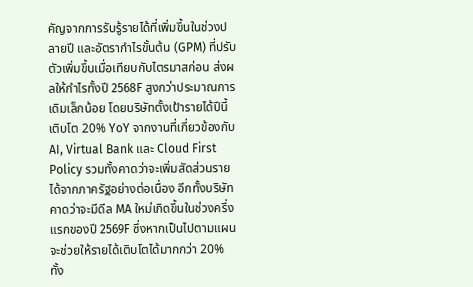คัญจากการรับรู้รายได้ที่เพิ่มขึ้นในช่วงปลายปี และอัตรากำไรขั้นต้น (GPM) ที่ปรับตัวเพิ่มขึ้นเมื่อเทียบกับไตรมาสก่อน ส่งผลให้กำไรทั้งปี 2568F สูงกว่าประมาณการเดิมเล็กน้อย โดยบริษัทตั้งเป้ารายได้ปีนี้เติบโต 20% YoY จากงานที่เกี่ยวข้องกับ AI, Virtual Bank และ Cloud First Policy รวมทั้งคาดว่าจะเพิ่มสัดส่วนรายได้จากภาครัฐอย่างต่อเนื่อง อีกทั้งบริษัทคาดว่าจะมีดีล MA ใหม่เกิดขึ้นในช่วงครึ่งแรกของปี 2569F ซึ่งหากเป็นไปตามแผน จะช่วยให้รายได้เติบโตได้มากกว่า 20% ทั้ง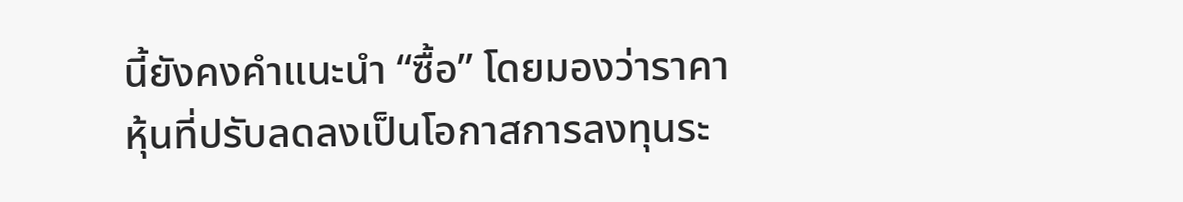นี้ยังคงคำแนะนำ “ซื้อ” โดยมองว่าราคาหุ้นที่ปรับลดลงเป็นโอกาสการลงทุนระ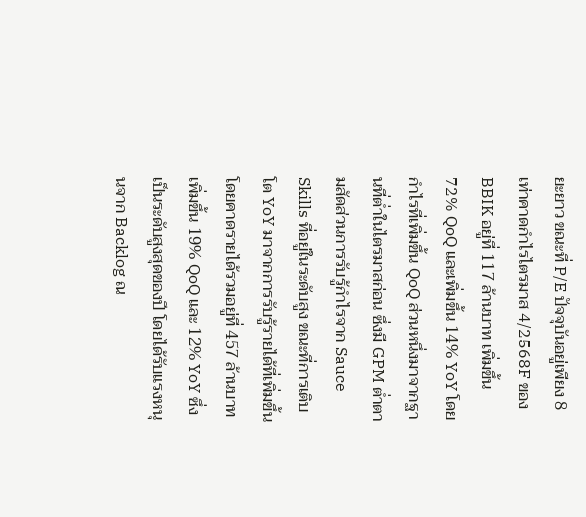ยะยาว ขณะที่ P/E ปัจจุบันอยู่เพียง 8 เท่าคาดกำไรไตรมาส 4/2568F ของ BBIK อยู่ที่ 117 ล้านบาท เพิ่มขึ้น 72% QoQ และเพิ่มขึ้น 14% YoY โดยกำไรที่เพิ่มขึ้น QoQ ส่วนหนึ่งมาจากฐานที่ต่ำในไตรมาสก่อน ซึ่งมี GPM ต่ำตามสัดส่วนการรับรู้กำไรจาก Sauce Skills ที่อยู่ในระดับสูง ขณะที่การเติบโต YoY มาจากการรับรู้รายได้ที่เพิ่มขึ้น โดยคาดรายได้รวมอยู่ที่ 457 ล้านบาท เพิ่มขึ้น 19% QoQ และ 12% YoY ซึ่งเป็นระดับสูงสุดของปี โดยได้รับแรงหนุนจาก Backlog ณ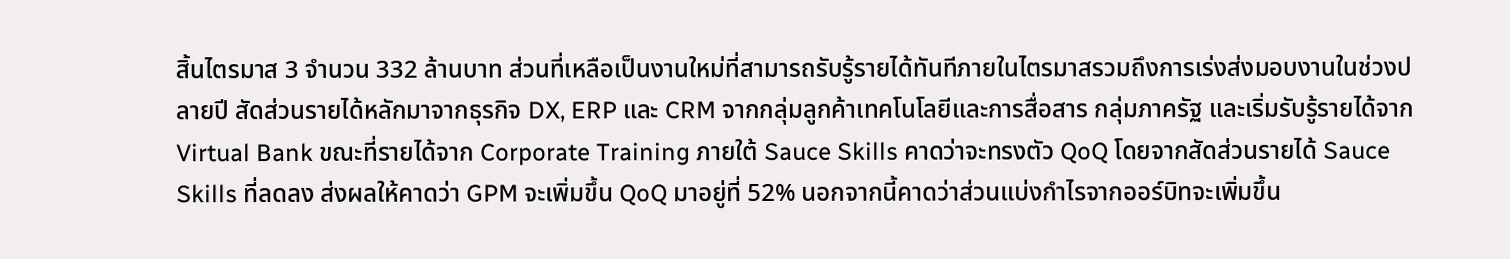สิ้นไตรมาส 3 จำนวน 332 ล้านบาท ส่วนที่เหลือเป็นงานใหม่ที่สามารถรับรู้รายได้ทันทีภายในไตรมาสรวมถึงการเร่งส่งมอบงานในช่วงปลายปี สัดส่วนรายได้หลักมาจากธุรกิจ DX, ERP และ CRM จากกลุ่มลูกค้าเทคโนโลยีและการสื่อสาร กลุ่มภาครัฐ และเริ่มรับรู้รายได้จาก Virtual Bank ขณะที่รายได้จาก Corporate Training ภายใต้ Sauce Skills คาดว่าจะทรงตัว QoQ โดยจากสัดส่วนรายได้ Sauce Skills ที่ลดลง ส่งผลให้คาดว่า GPM จะเพิ่มขึ้น QoQ มาอยู่ที่ 52% นอกจากนี้คาดว่าส่วนแบ่งกำไรจากออร์บิทจะเพิ่มขึ้น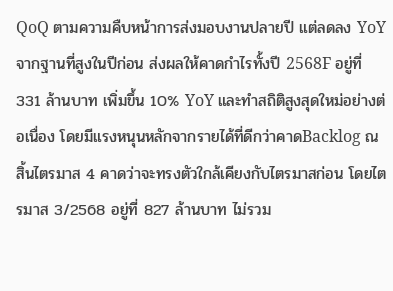QoQ ตามความคืบหน้าการส่งมอบงานปลายปี แต่ลดลง YoY จากฐานที่สูงในปีก่อน ส่งผลให้คาดกำไรทั้งปี 2568F อยู่ที่ 331 ล้านบาท เพิ่มขึ้น 10% YoY และทำสถิติสูงสุดใหม่อย่างต่อเนื่อง โดยมีแรงหนุนหลักจากรายได้ที่ดีกว่าคาดBacklog ณ สิ้นไตรมาส 4 คาดว่าจะทรงตัวใกล้เคียงกับไตรมาสก่อน โดยไตรมาส 3/2568 อยู่ที่ 827 ล้านบาท ไม่รวม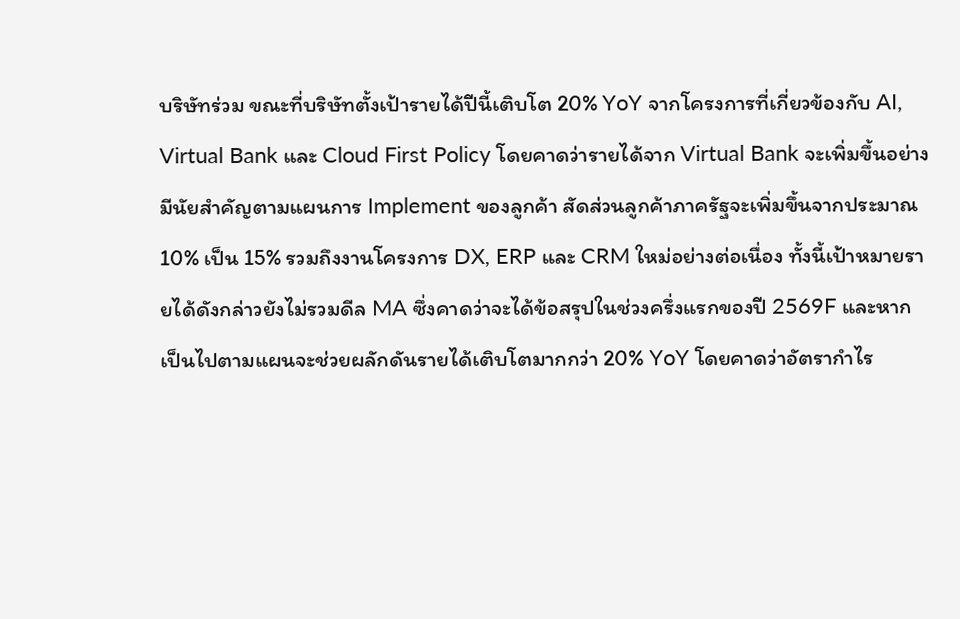บริษัทร่วม ขณะที่บริษัทตั้งเป้ารายได้ปีนี้เติบโต 20% YoY จากโครงการที่เกี่ยวข้องกับ AI, Virtual Bank และ Cloud First Policy โดยคาดว่ารายได้จาก Virtual Bank จะเพิ่มขึ้นอย่างมีนัยสำคัญตามแผนการ Implement ของลูกค้า สัดส่วนลูกค้าภาครัฐจะเพิ่มขึ้นจากประมาณ 10% เป็น 15% รวมถึงงานโครงการ DX, ERP และ CRM ใหม่อย่างต่อเนื่อง ทั้งนี้เป้าหมายรายได้ดังกล่าวยังไม่รวมดีล MA ซึ่งคาดว่าจะได้ข้อสรุปในช่วงครึ่งแรกของปี 2569F และหากเป็นไปตามแผนจะช่วยผลักดันรายได้เติบโตมากกว่า 20% YoY โดยคาดว่าอัตรากำไร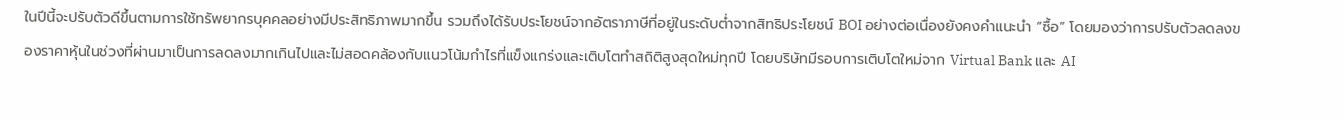ในปีนี้จะปรับตัวดีขึ้นตามการใช้ทรัพยากรบุคคลอย่างมีประสิทธิภาพมากขึ้น รวมถึงได้รับประโยชน์จากอัตราภาษีที่อยู่ในระดับต่ำจากสิทธิประโยชน์ BOI อย่างต่อเนื่องยังคงคำแนะนำ “ซื้อ” โดยมองว่าการปรับตัวลดลงของราคาหุ้นในช่วงที่ผ่านมาเป็นการลดลงมากเกินไปและไม่สอดคล้องกับแนวโน้มกำไรที่แข็งแกร่งและเติบโตทำสถิติสูงสุดใหม่ทุกปี โดยบริษัทมีรอบการเติบโตใหม่จาก Virtual Bank และ AI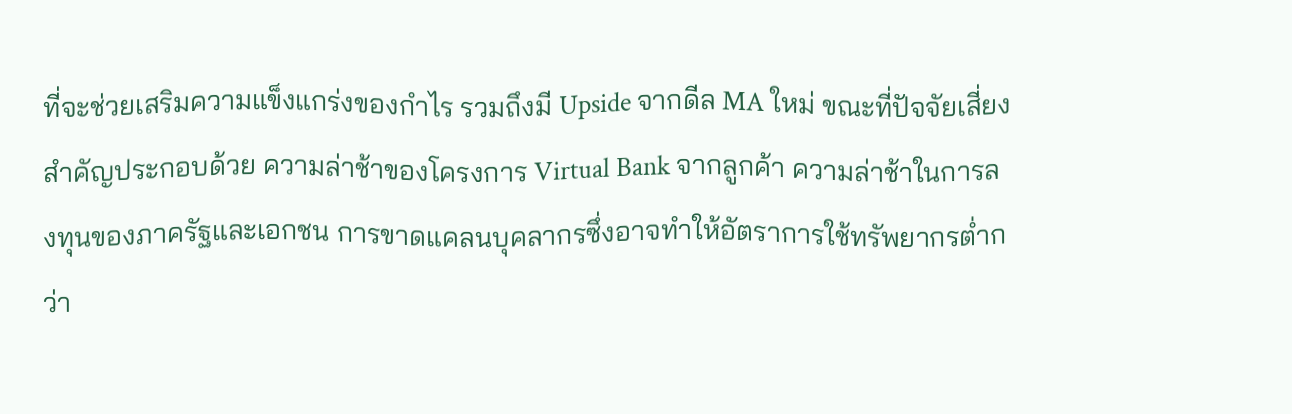ที่จะช่วยเสริมความแข็งแกร่งของกำไร รวมถึงมี Upside จากดีล MA ใหม่ ขณะที่ปัจจัยเสี่ยงสำคัญประกอบด้วย ความล่าช้าของโครงการ Virtual Bank จากลูกค้า ความล่าช้าในการลงทุนของภาครัฐและเอกชน การขาดแคลนบุคลากรซึ่งอาจทำให้อัตราการใช้ทรัพยากรต่ำกว่า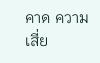คาด ความเสี่ย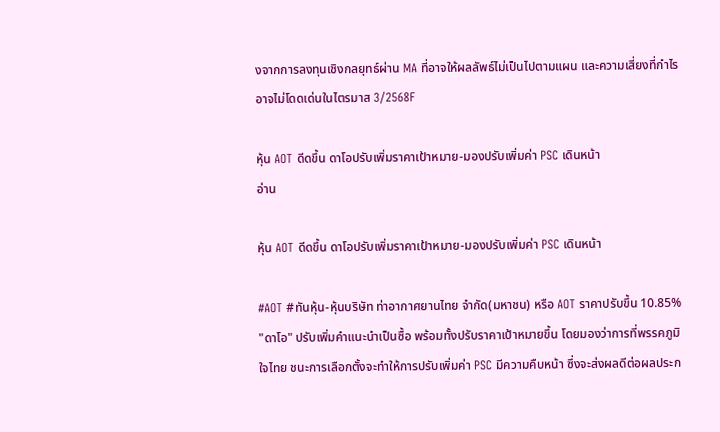งจากการลงทุนเชิงกลยุทธ์ผ่าน MA ที่อาจให้ผลลัพธ์ไม่เป็นไปตามแผน และความเสี่ยงที่กำไรอาจไม่โดดเด่นในไตรมาส 3/2568F

หุ้น AOT ดีดขึ้น ดาโอปรับเพิ่มราคาเป้าหมาย-มองปรับเพิ่มค่า PSC เดินหน้า
อ่าน

หุ้น AOT ดีดขึ้น ดาโอปรับเพิ่มราคาเป้าหมาย-มองปรับเพิ่มค่า PSC เดินหน้า

#AOT #ทันหุ้น-หุ้นบริษัท ท่าอากาศยานไทย จำกัด(มหาชน) หรือ AOT ราคาปรับขึ้น 10.85% "ดาโอ" ปรับเพิ่มคำแนะนำเป็นซื้อ พร้อมทั้งปรับราคาเป้าหมายขึ้น โดยมองว่าการที่พรรคภูมิใจไทย ชนะการเลือกตั้งจะทำให้การปรับเพิ่มค่า PSC มีความคืบหน้า ซึ่งจะส่งผลดีต่อผลประก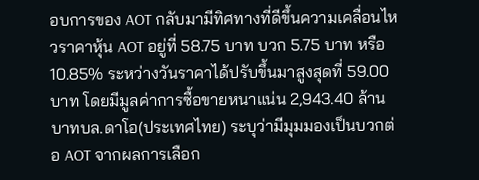อบการของ AOT กลับมามีทิศทางที่ดีขึ้นความเคลื่อนไหวราคาหุ้น AOT อยู่ที่ 58.75 บาท บวก 5.75 บาท หรือ 10.85% ระหว่างวันราคาได้ปรับขึ้นมาสูงสุดที่ 59.00 บาท โดยมีมูลค่าการซื้อขายหนาแน่น 2,943.40 ล้านบาทบล.ดาโอ(ประเทศไทย) ระบุว่ามีมุมมองเป็นบวกต่อ AOT จากผลการเลือก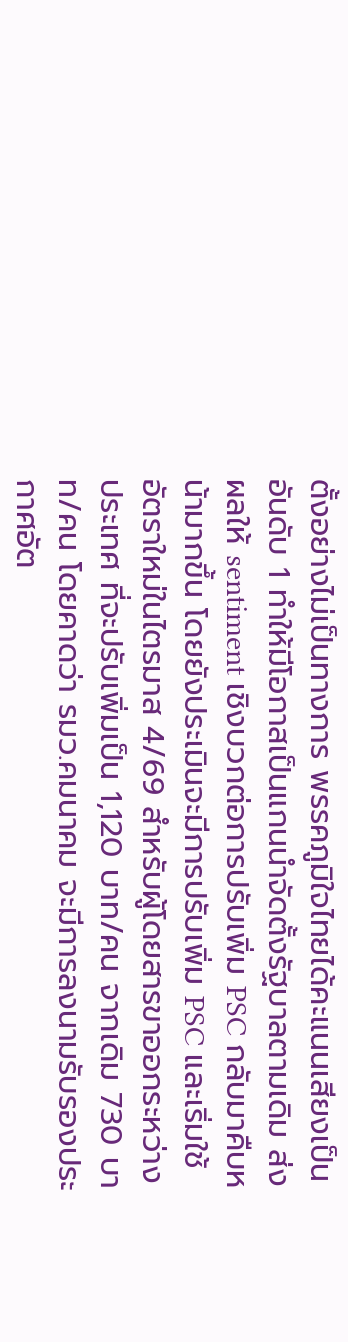ตั้งอย่างไม่เป็นทางการ พรรคภูมิใจไทยได้คะแนนเสียงเป็นอันดับ 1 ทำให้มีโอกาสเป็นแกนนำจัดตั้งรัฐบาลตามเดิม ส่งผลให้ sentiment เชิงบวกต่อการปรับเพิ่ม PSC กลับมาคืบหน้ามากขึ้น โดยยังประเมินจะมีการปรับเพิ่ม PSC และเริ่มใช้อัตราใหม่ในไตรมาส 4/69 สำหรับผู้โดยสารขาออกระหว่างประเทศ ที่จะปรับเพิ่มเป็น 1,120 บาท/คน จากเดิม 730 บาท/คน โดยคาดว่า รมว.คมนาคม จะมีการลงนามรับรองประกาศอัต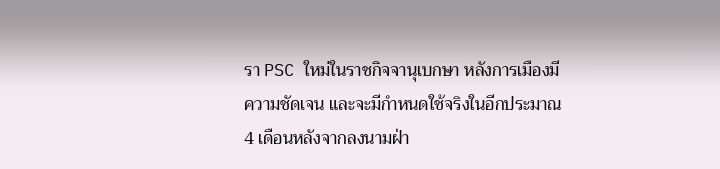รา PSC ใหม่ในราชกิจจานุเบกษา หลังการเมืองมีความชัดเจน และจะมีกำหนดใช้จริงในอีกประมาณ 4 เดือนหลังจากลงนามฝ่า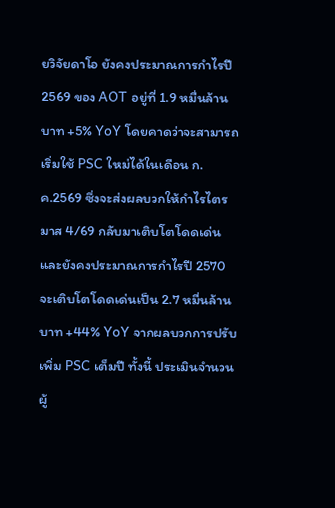ยวิจัยดาโอ ยังคงประมาณการกำไรปี 2569 ของ AOT อยู่ที่ 1.9 หมื่นล้านบาท +5% YoY โดยคาดว่าจะสามารถเริ่มใช้ PSC ใหม่ได้ในเดือน ก.ค.2569 ซึ่งจะส่งผลบวกให้กำไรไตรมาส 4/69 กลับมาเติบโตโดดเด่น และยังคงประมาณการกำไรปี 2570 จะเติบโตโดดเด่นเป็น 2.7 หมื่นล้านบาท +44% YoY จากผลบวกการปรับเพิ่ม PSC เต็มปี ทั้งนี้ ประเมินจำนวนผู้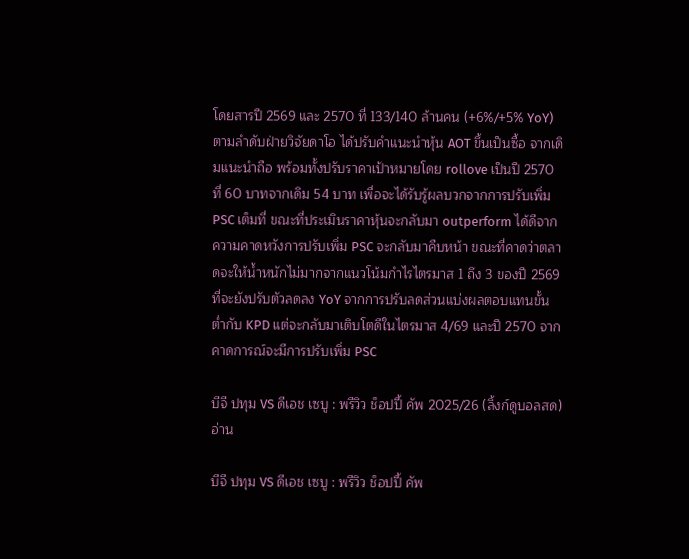โดยสารปี 2569 และ 2570 ที่ 133/140 ล้านคน (+6%/+5% YoY) ตามลำดับฝ่ายวิจัยดาโอ ได้ปรับคำแนะนำหุ้น AOT ขึ้นเป็นซื้อ จากเดิมแนะนำถือ พร้อมทั้งปรับราคาเป้าหมายโดย rollove เป็นปี 2570 ที่ 60 บาทจากเดิม 54 บาท เพื่อจะได้รับรู้ผลบวกจากการปรับเพิ่ม PSC เต็มที่ ขณะที่ประเมินราคาหุ้นจะกลับมา outperform ได้ดีจากความคาดหวังการปรับเพิ่ม PSC จะกลับมาคืบหน้า ขณะที่คาดว่าตลาดจะให้น้ำหนักไม่มากจากแนวโน้มกำไรไตรมาส 1 ถึง 3 ของปี 2569 ที่จะยังปรับตัวลดลง YoY จากการปรับลดส่วนแบ่งผลตอบแทนขั้นต่ำกับ KPD แต่จะกลับมาเติบโตดีในไตรมาส 4/69 และปี 2570 จากคาดการณ์จะมีการปรับเพิ่ม PSC

บีจี ปทุม VS ดีเอช เซบู : พรีวิว ช็อปปี้ คัพ 2025/26 (ลิ้งก์ดูบอลสด)
อ่าน

บีจี ปทุม VS ดีเอช เซบู : พรีวิว ช็อปปี้ คัพ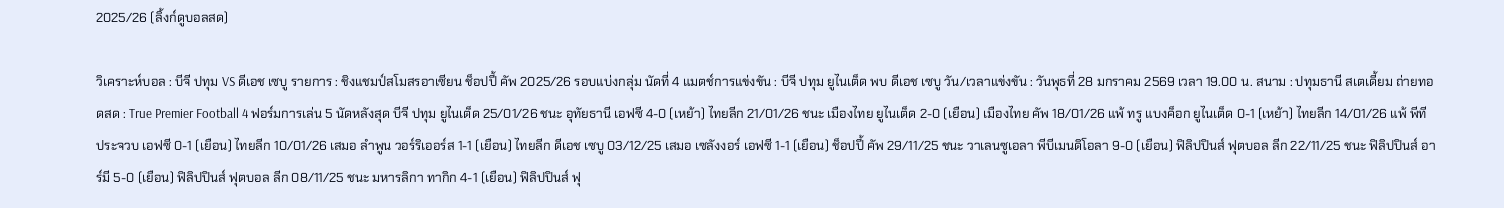2025/26 (ลิ้งก์ดูบอลสด)

วิเคราะห์บอล : บีจี ปทุม VS ดีเอช เซบู รายการ : ชิงแชมป์สโมสรอาเซียน ช็อปปี้ คัพ 2025/26 รอบแบ่งกลุ่ม นัดที่ 4 แมตช์การแข่งขัน : บีจี ปทุม ยูไนเต็ด พบ ดีเอช เซบู วัน/เวลาแข่งขัน : วันพุธที่ 28 มกราคม 2569 เวลา 19.00 น. สนาม : ปทุมธานี สเตเดี้ยม ถ่ายทอดสด : True Premier Football 4 ฟอร์มการเล่น 5 นัดหลังสุด บีจี ปทุม ยูไนเต็ด 25/01/26 ชนะ อุทัยธานี เอฟซี 4-0 (เหย้า) ไทยลีก 21/01/26 ชนะ เมืองไทย ยูไนเต็ด 2-0 (เยือน) เมืองไทย คัพ 18/01/26 แพ้ ทรู แบงค็อก ยูไนเต็ด 0-1 (เหย้า) ไทยลีก 14/01/26 แพ้ พีที ประจวบ เอฟซี 0-1 (เยือน) ไทยลีก 10/01/26 เสมอ ลําพูน วอร์ริเออร์ส 1-1 (เยือน) ไทยลีก ดีเอช เซบู 03/12/25 เสมอ เซลังงอร์ เอฟซี 1-1 (เยือน) ช็อปปี้ คัพ 29/11/25 ชนะ วาเลนซูเอลา พีบีเมนดิโอลา 9-0 (เยือน) ฟิลิปปินส์ ฟุตบอล ลีก 22/11/25 ชนะ ฟิลิปปินส์ อาร์มี 5-0 (เยือน) ฟิลิปปินส์ ฟุตบอล ลีก 08/11/25 ชนะ มหารลิกา ทากิก 4-1 (เยือน) ฟิลิปปินส์ ฟุ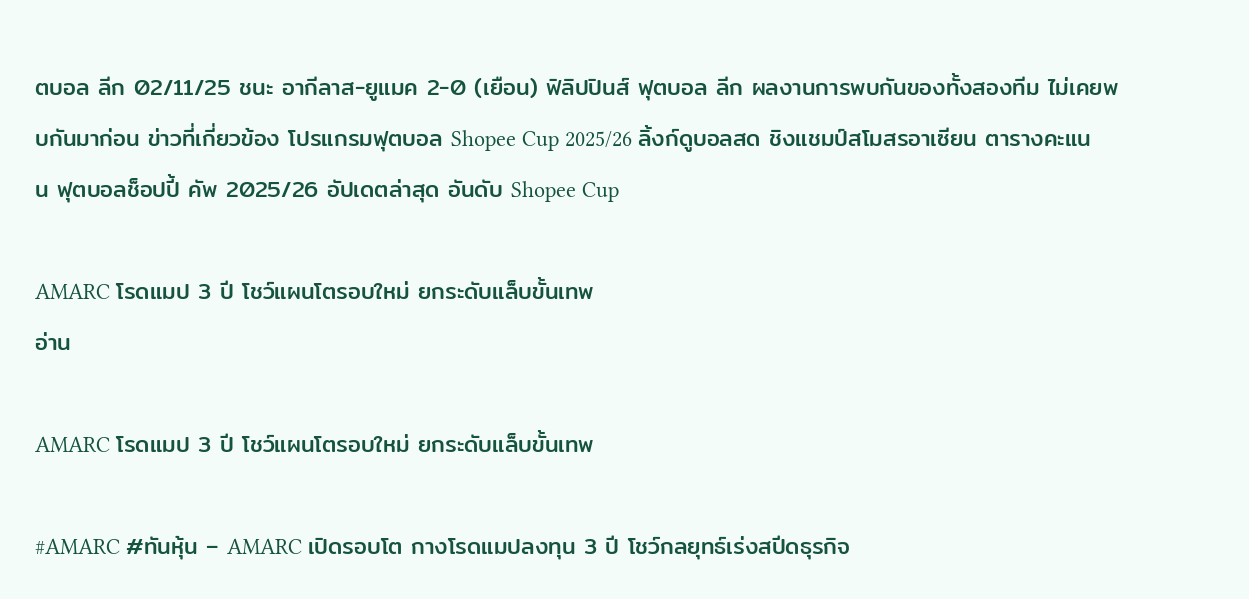ตบอล ลีก 02/11/25 ชนะ อากีลาส-ยูแมค 2-0 (เยือน) ฟิลิปปินส์ ฟุตบอล ลีก ผลงานการพบกันของทั้งสองทีม ไม่เคยพบกันมาก่อน ข่าวที่เกี่ยวข้อง โปรแกรมฟุตบอล Shopee Cup 2025/26 ลิ้งก์ดูบอลสด ชิงแชมป์สโมสรอาเซียน ตารางคะแนน ฟุตบอลช็อปปี้ คัพ 2025/26 อัปเดตล่าสุด อันดับ Shopee Cup

AMARC โรดแมป 3 ปี โชว์แผนโตรอบใหม่ ยกระดับแล็บขั้นเทพ
อ่าน

AMARC โรดแมป 3 ปี โชว์แผนโตรอบใหม่ ยกระดับแล็บขั้นเทพ

#AMARC #ทันหุ้น – AMARC เปิดรอบโต กางโรดแมปลงทุน 3 ปี โชว์กลยุทธ์เร่งสปีดธุรกิจ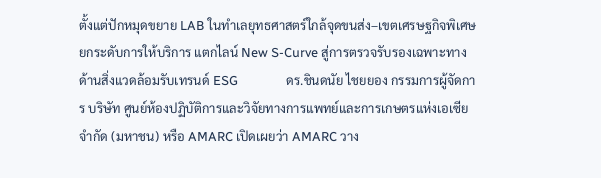ตั้งแต่ปักหมุดขยาย LAB ในทำเลยุทธศาสตร์ใกล้จุดขนส่ง–เขตเศรษฐกิจพิเศษ ยกระดับการให้บริการ แตกไลน์ New S-Curve สู่การตรวจรับรองเฉพาะทางด้านสิ่งแวดล้อมรับเทรนด์ ESG                ดร.ชินดนัย ไชยยอง กรรมการผู้จัดการ บริษัท ศูนย์ห้องปฏิบัติการและวิจัยทางการแพทย์และการเกษตรแห่งเอเซีย จำกัด (มหาชน) หรือ AMARC เปิดเผยว่า AMARC วาง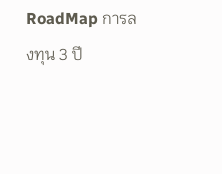RoadMap การลงทุน 3 ปี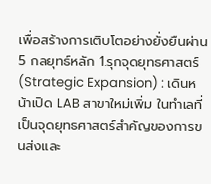เพื่อสร้างการเติบโตอย่างยั่งยืนผ่าน 5 กลยุทธ์หลัก 1.รุกจุดยุทธศาสตร์ (Strategic Expansion) : เดินหน้าเปิด LAB สาขาใหม่เพิ่ม ในทำเลที่เป็นจุดยุทธศาสตร์สำคัญของการขนส่งและ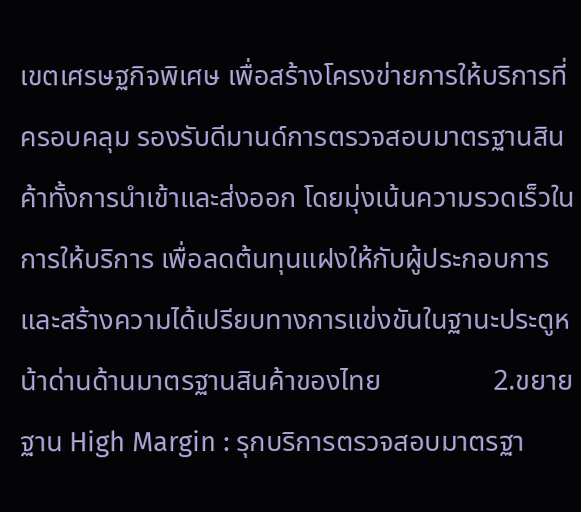เขตเศรษฐกิจพิเศษ เพื่อสร้างโครงข่ายการให้บริการที่ครอบคลุม รองรับดีมานด์การตรวจสอบมาตรฐานสินค้าทั้งการนำเข้าและส่งออก โดยมุ่งเน้นความรวดเร็วในการให้บริการ เพื่อลดต้นทุนแฝงให้กับผู้ประกอบการและสร้างความได้เปรียบทางการแข่งขันในฐานะประตูหน้าด่านด้านมาตรฐานสินค้าของไทย                2.ขยายฐาน High Margin : รุกบริการตรวจสอบมาตรฐา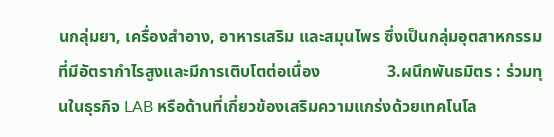นกลุ่มยา, เครื่องสำอาง, อาหารเสริม และสมุนไพร ซึ่งเป็นกลุ่มอุตสาหกรรมที่มีอัตรากำไรสูงและมีการเติบโตต่อเนื่อง                3.ผนึกพันธมิตร : ร่วมทุนในธุรกิจ LAB หรือด้านที่เกี่ยวข้องเสริมความแกร่งด้วยเทคโนโล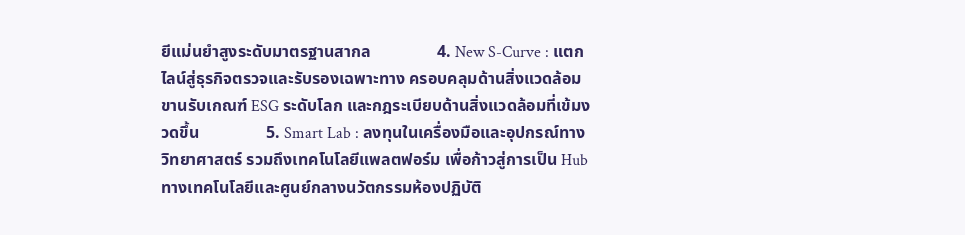ยีแม่นยำสูงระดับมาตรฐานสากล                4. New S-Curve : แตกไลน์สู่ธุรกิจตรวจและรับรองเฉพาะทาง ครอบคลุมด้านสิ่งแวดล้อม ขานรับเกณฑ์ ESG ระดับโลก และกฎระเบียบด้านสิ่งแวดล้อมที่เข้มงวดขึ้น                5. Smart Lab : ลงทุนในเครื่องมือและอุปกรณ์ทางวิทยาศาสตร์ รวมถึงเทคโนโลยีแพลตฟอร์ม เพื่อก้าวสู่การเป็น Hub ทางเทคโนโลยีและศูนย์กลางนวัตกรรมห้องปฏิบัติ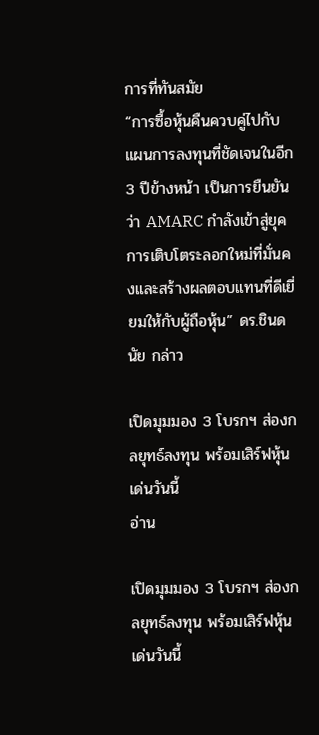การที่ทันสมัย                “การซื้อหุ้นคืนควบคู่ไปกับแผนการลงทุนที่ชัดเจนในอีก 3 ปีข้างหน้า เป็นการยืนยันว่า AMARC กำลังเข้าสู่ยุคการเติบโตระลอกใหม่ที่มั่นคงและสร้างผลตอบแทนที่ดีเยี่ยมให้กับผู้ถือหุ้น” ดร.ชินดนัย กล่าว

เปิดมุมมอง 3 โบรกฯ ส่องกลยุทธ์ลงทุน พร้อมเสิร์ฟหุ้นเด่นวันนี้
อ่าน

เปิดมุมมอง 3 โบรกฯ ส่องกลยุทธ์ลงทุน พร้อมเสิร์ฟหุ้นเด่นวันนี้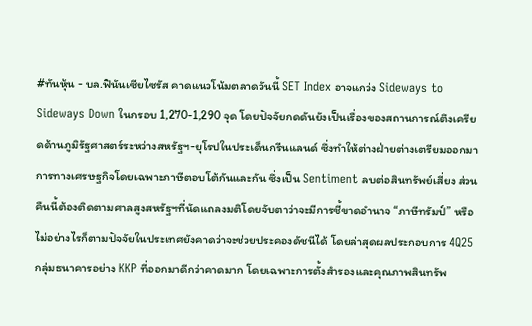#ทันหุ้น - บล.ฟินันเซียไซรัส คาดแนวโน้มตลาดวันนี้ SET Index อาจแกว่ง Sideways to Sideways Down ในกรอบ 1,270-1,290 จุด โดยปัจจัยกดดันยังเป็นเรื่องของสถานการณ์ตึงเครียดด้านภูมิรัฐศาสตร์ระหว่างสหรัฐฯ-ยุโรปในประเด็นกรีนแลนด์ ซึ่งทำให้ต่างฝ่ายต่างเตรียมออกมาการทางเศรษฐกิจโดยเฉพาะภาษีตอบโต้กันและกัน ซึ่งเป็น Sentiment ลบต่อสินทรัพย์เสี่ยง ส่วนคืนนี้ต้องติดตามศาลสูงสหรัฐฯที่นัดแถลงมติโดยจับตาว่าจะมีการชี้ขาดอำนาจ “ภาษีทรัมป์” หรือไม่อย่างไรก็ตามปัจจัยในประเทศยังคาดว่าจะช่วยประคองดัชนีได้ โดยล่าสุดผลประกอบการ 4Q25 กลุ่มธนาคารอย่าง KKP ที่ออกมาดีกว่าคาดมาก โดยเฉพาะการตั้งสำรองและคุณภาพสินทรัพ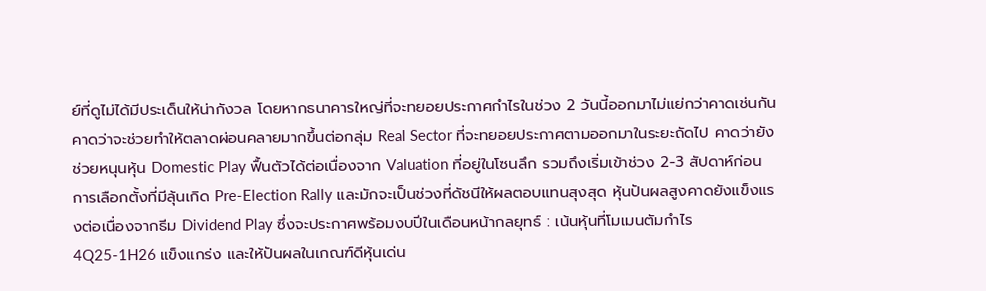ย์ที่ดูไม่ได้มีประเด็นให้น่ากังวล โดยหากธนาคารใหญ่ที่จะทยอยประกาศกำไรในช่วง 2 วันนี้ออกมาไม่แย่กว่าคาดเช่นกัน คาดว่าจะช่วยทำให้ตลาดผ่อนคลายมากขึ้นต่อกลุ่ม Real Sector ที่จะทยอยประกาศตามออกมาในระยะถัดไป คาดว่ายังช่วยหนุนหุ้น Domestic Play ฟื้นตัวได้ต่อเนื่องจาก Valuation ที่อยู่ในโซนลึก รวมถึงเริ่มเข้าช่วง 2-3 สัปดาห์ก่อนการเลือกตั้งที่มีลุ้นเกิด Pre-Election Rally และมักจะเป็นช่วงที่ดัชนีให้ผลตอบแทนสุงสุด หุ้นปันผลสูงคาดยังแข็งแรงต่อเนื่องจากธีม Dividend Play ซึ่งจะประกาศพร้อมงบปีในเดือนหน้ากลยุทธ์ : เน้นหุ้นที่โมเมนตัมกำไร 4Q25-1H26 แข็งแกร่ง และให้ปันผลในเกณฑ์ดีหุ้นเด่น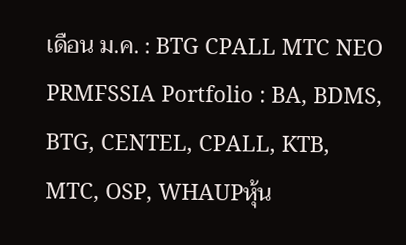เดือน ม.ค. : BTG CPALL MTC NEO PRMFSSIA Portfolio : BA, BDMS, BTG, CENTEL, CPALL, KTB, MTC, OSP, WHAUPหุ้น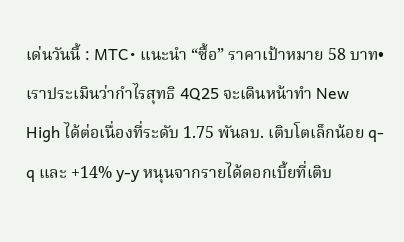เด่นวันนี้ : MTC• แนะนำ “ซื้อ” ราคาเป้าหมาย 58 บาท• เราประเมินว่ากำไรสุทธิ 4Q25 จะเดินหน้าทำ New High ได้ต่อเนื่องที่ระดับ 1.75 พันลบ. เติบโตเล็กน้อย q-q และ +14% y-y หนุนจากรายได้ดอกเบี้ยที่เติบ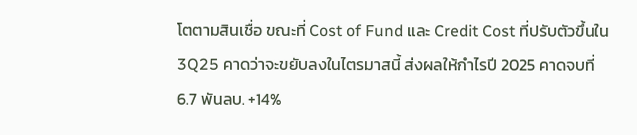โตตามสินเชื่อ ขณะที่ Cost of Fund และ Credit Cost ที่ปรับตัวขึ้นใน 3Q25 คาดว่าจะขยับลงในไตรมาสนี้ ส่งผลให้กำไรปี 2025 คาดจบที่ 6.7 พันลบ. +14%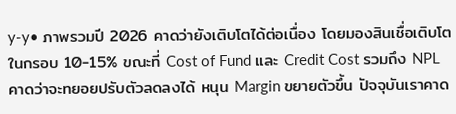y-y• ภาพรวมปี 2026 คาดว่ายังเติบโตได้ต่อเนื่อง โดยมองสินเชื่อเติบโตในกรอบ 10-15% ขณะที่ Cost of Fund และ Credit Cost รวมถึง NPL คาดว่าจะทยอยปรับตัวลดลงได้ หนุน Margin ขยายตัวขึ้น ปัจจุบันเราคาด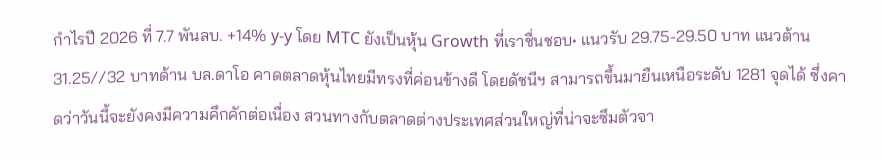กำไรปี 2026 ที่ 7.7 พันลบ. +14% y-y โดย MTC ยังเป็นหุ้น Growth ที่เราชื่นชอบ• แนวรับ 29.75-29.50 บาท แนวต้าน 31.25//32 บาทด้าน บล.ดาโอ คาดตลาดหุ้นไทยมีทรงที่ค่อนข้างดี โดยดัชนีฯ สามารถขึ้นมายืนเหนือระดับ 1281 จุดได้ ซึ่งคาดว่าวันนี้จะยังคงมีความคึกคักต่อเนื่อง สวนทางกับตลาดต่างประเทศส่วนใหญ่ที่น่าจะซึมตัวจา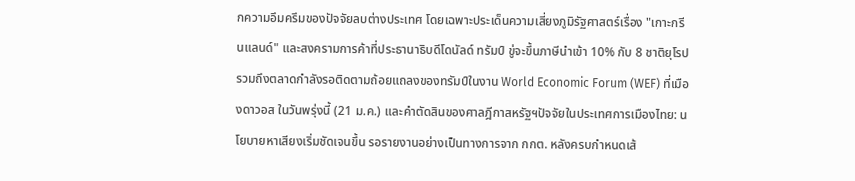กความอึมครึมของปัจจัยลบต่างประเทศ โดยเฉพาะประเด็นความเสี่ยงภูมิรัฐศาสตร์เรื่อง "เกาะกรีนแลนด์" และสงครามการค้าที่ประธานาธิบดีโดนัลด์ ทรัมป์ ขู่จะขึ้นภาษีนำเข้า 10% กับ 8 ชาติยุโรป รวมถึงตลาดกำลังรอติดตามถ้อยแถลงของทรัมป์ในงาน World Economic Forum (WEF) ที่เมืองดาวอส ในวันพรุ่งนี้ (21 ม.ค.) และคำตัดสินของศาลฎีกาสหรัฐฯปัจจัยในประเทศการเมืองไทย: นโยบายหาเสียงเริ่มชัดเจนขึ้น รอรายงานอย่างเป็นทางการจาก กกต. หลังครบกำหนดเส้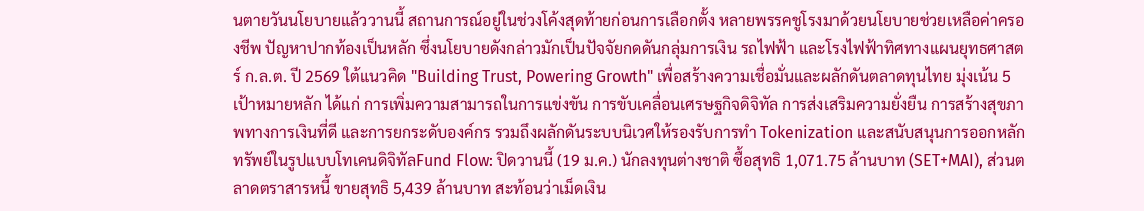นตายวันนโยบายแล้ววานนี้ สถานการณ์อยู่ในช่วงโค้งสุดท้ายก่อนการเลือกตั้ง หลายพรรคชูโรงมาด้วยนโยบายช่วยเหลือค่าครองชีพ ปัญหาปากท้องเป็นหลัก ซึ่งนโยบายดังกล่าวมักเป็นปัจจัยกดดันกลุ่มการเงิน รถไฟฟ้า และโรงไฟฟ้าทิศทางแผนยุทธศาสตร์ ก.ล.ต. ปี 2569 ใต้แนวคิด "Building Trust, Powering Growth" เพื่อสร้างความเชื่อมั่นและผลักดันตลาดทุนไทย มุ่งเน้น 5 เป้าหมายหลัก ได้แก่ การเพิ่มความสามารถในการแข่งขัน การขับเคลื่อนเศรษฐกิจดิจิทัล การส่งเสริมความยั่งยืน การสร้างสุขภาพทางการเงินที่ดี และการยกระดับองค์กร รวมถึงผลักดันระบบนิเวศให้รองรับการทำ Tokenization และสนับสนุนการออกหลักทรัพย์ในรูปแบบโทเคนดิจิทัลFund Flow: ปิดวานนี้ (19 ม.ค.) นักลงทุนต่างชาติ ซื้อสุทธิ 1,071.75 ล้านบาท (SET+MAI), ส่วนตลาดตราสารหนี้ ขายสุทธิ 5,439 ล้านบาท สะท้อนว่าเม็ดเงิน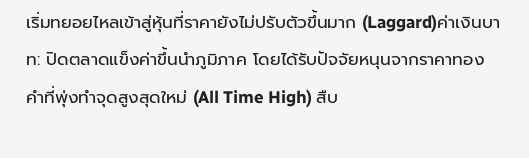เริ่มทยอยไหลเข้าสู่หุ้นที่ราคายังไม่ปรับตัวขึ้นมาก (Laggard)ค่าเงินบาท: ปิดตลาดแข็งค่าขึ้นนำภูมิภาค โดยได้รับปัจจัยหนุนจากราคาทองคำที่พุ่งทำจุดสูงสุดใหม่ (All Time High) สืบ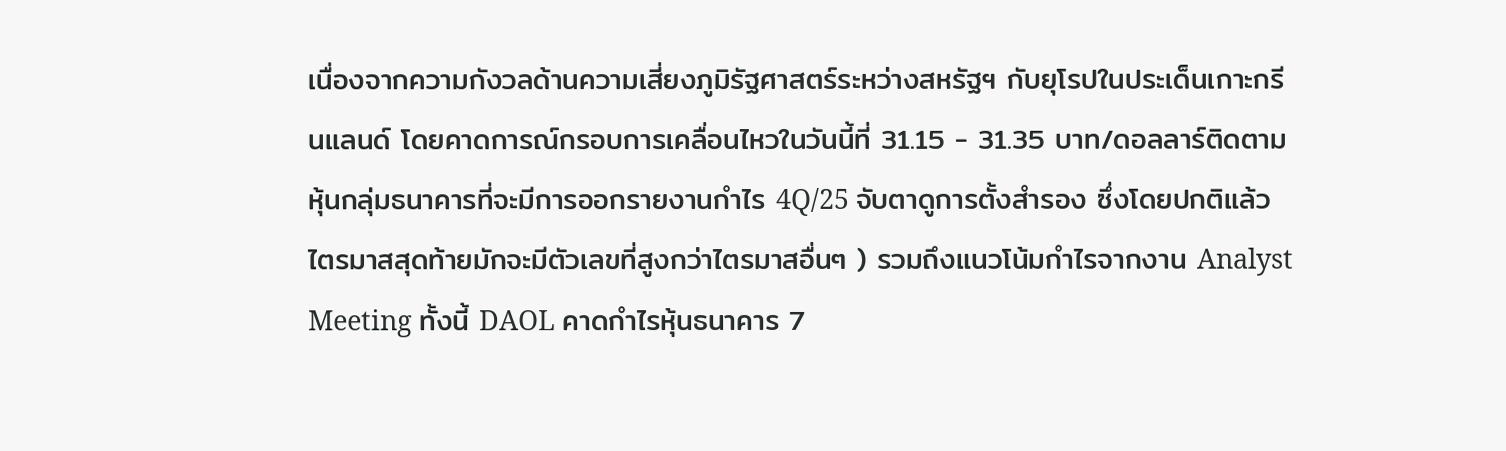เนื่องจากความกังวลด้านความเสี่ยงภูมิรัฐศาสตร์ระหว่างสหรัฐฯ กับยุโรปในประเด็นเกาะกรีนแลนด์ โดยคาดการณ์กรอบการเคลื่อนไหวในวันนี้ที่ 31.15 - 31.35 บาท/ดอลลาร์ติดตามหุ้นกลุ่มธนาคารที่จะมีการออกรายงานกำไร 4Q/25 จับตาดูการตั้งสำรอง ซึ่งโดยปกติแล้วไตรมาสสุดท้ายมักจะมีตัวเลขที่สูงกว่าไตรมาสอื่นๆ ) รวมถึงแนวโน้มกำไรจากงาน Analyst Meeting ทั้งนี้ DAOL คาดกำไรหุ้นธนาคาร 7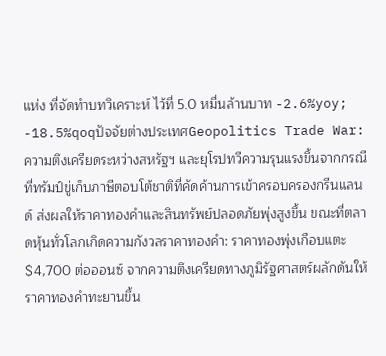แห่ง ที่จัดทำบทวิเคราะห์ ไว้ที่ 5.0 หมื่นล้านบาท -2.6%yoy; -18.5%qoqปัจจัยต่างประเทศGeopolitics Trade War: ความตึงเครียดระหว่างสหรัฐฯ และยุโรปทวีความรุนแรงขึ้นจากกรณีที่ทรัมป์ขู่เก็บภาษีตอบโต้ชาติที่คัดค้านการเข้าครอบครองกรีนแลนด์ ส่งผลให้ราคาทองคำและสินทรัพย์ปลอดภัยพุ่งสูงขึ้น ขณะที่ตลาดหุ้นทั่วโลกเกิดความกังวลราคาทองคำ: ราคาทองพุ่งเกือบแตะ $4,700 ต่อออนซ์ จากความตึงเครียดทางภูมิรัฐศาสตร์ผลักดันให้ราคาทองคำทะยานขึ้น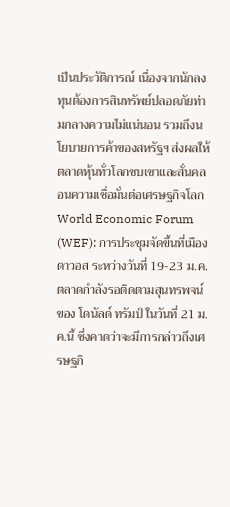เป็นประวัติการณ์ เนื่องจากนักลงทุนต้องการสินทรัพย์ปลอดภัยท่ามกลางความไม่แน่นอน รวมถึงนโยบายการค้าของสหรัฐฯ ส่งผลให้ตลาดหุ้นทั่วโลกซบเซาและสั่นคลอนความเชื่อมั่นต่อเศรษฐกิจโลกWorld Economic Forum (WEF): การประชุมจัดขึ้นที่เมืองดาวอส ระหว่างวันที่ 19-23 ม.ค. ตลาดกำลังรอติดตามสุนทรพจน์ของ โดนัลด์ ทรัมป์ ในวันที่ 21 ม.ค.นี้ ซึ่งคาดว่าจะมีการกล่าวถึงเศรษฐกิ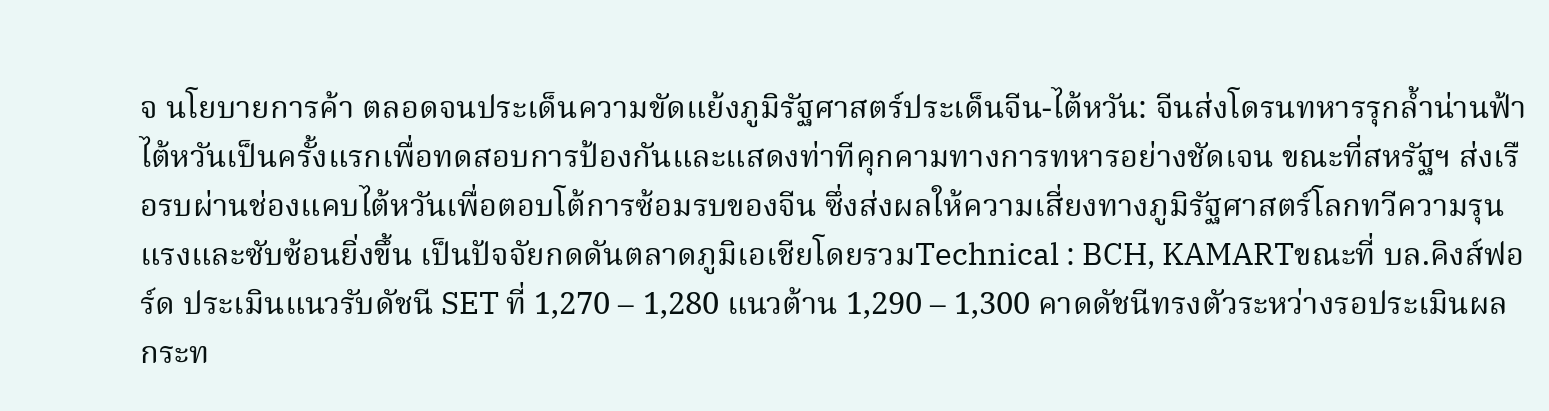จ นโยบายการค้า ตลอดจนประเด็นความขัดแย้งภูมิรัฐศาสตร์ประเด็นจีน-ไต้หวัน: จีนส่งโดรนทหารรุกล้ำน่านฟ้าไต้หวันเป็นครั้งแรกเพื่อทดสอบการป้องกันและแสดงท่าทีคุกคามทางการทหารอย่างชัดเจน ขณะที่สหรัฐฯ ส่งเรือรบผ่านช่องแคบไต้หวันเพื่อตอบโต้การซ้อมรบของจีน ซึ่งส่งผลให้ความเสี่ยงทางภูมิรัฐศาสตร์โลกทวีความรุนแรงและซับซ้อนยิ่งขึ้น เป็นปัจจัยกดดันตลาดภูมิเอเชียโดยรวมTechnical : BCH, KAMARTขณะที่ บล.คิงส์ฟอร์ด ประเมินแนวรับดัชนี SET ที่ 1,270 – 1,280 แนวต้าน 1,290 – 1,300 คาดดัชนีทรงตัวระหว่างรอประเมินผลกระท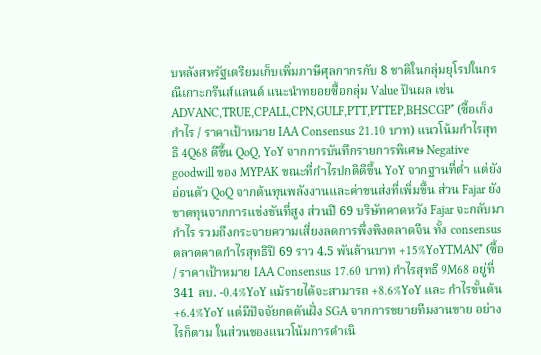บหลังสหรัฐเตรียมเก็บเพิ่มภาษีศุลกากรกับ 8 ชาติในกลุ่มยุโรปในกรณีเกาะกรีนส์แลนด์ แนะนำทยอยซื้อกลุ่ม Value ปันผล เช่น ADVANC,TRUE,CPALL,CPN,GULF,PTT,PTTEP,BHSCGP* (ซื้อเก็งกำไร / ราคาเป้าหมาย IAA Consensus 21.10 บาท) แนวโน้มกำไรสุทธิ 4Q68 ดีขึ้น QoQ, YoY จากการบันทึกรายการพิเศษ Negative goodwill ของ MYPAK ขณะที่กำไรปกติดีขึ้น YoY จากฐานที่ต่ำ แต่ยังอ่อนตัว QoQ จากต้นทุนพลังงานและค่าขนส่งที่เพิ่มขึ้น ส่วน Fajar ยังขาดทุนจากการแข่งขันที่สูง ส่วนปี 69 บริษัทคาดหวัง Fajar จะกลับมากำไร รวมถึงกระจายความเสี่ยงลดการพึ่งพิงตลาดจีน ทั้ง consensus ตลาดคาดกำไรสุทธิปี 69 ราว 4.5 พันล้านบาท +15%YoYTMAN* (ซื้อ / ราคาเป้าหมาย IAA Consensus 17.60 บาท) กำไรสุทธิ 9M68 อยู่ที่ 341 ลบ. -0.4%YoY แม้รายได้จะสามารถ +8.6%YoY และ กำไรขั้นต้น +6.4%YoY แต่มีปัจจัยกดดันฝั่ง SGA จากการขยายทีมงานขาย อย่างไรก็ตาม ในส่วนของแนวโน้มการดำเนิ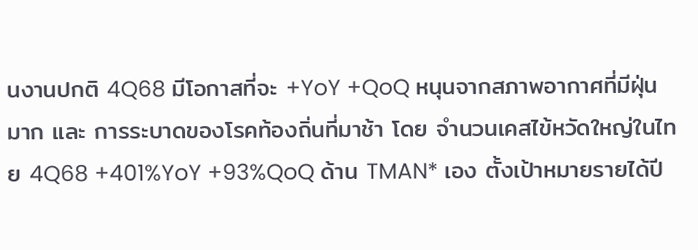นงานปกติ 4Q68 มีโอกาสที่จะ +YoY +QoQ หนุนจากสภาพอากาศที่มีฝุ่นมาก และ การระบาดของโรคท้องถิ่นที่มาช้า โดย จำนวนเคสไข้หวัดใหญ่ในไทย 4Q68 +401%YoY +93%QoQ ด้าน TMAN* เอง ตั้งเป้าหมายรายได้ปี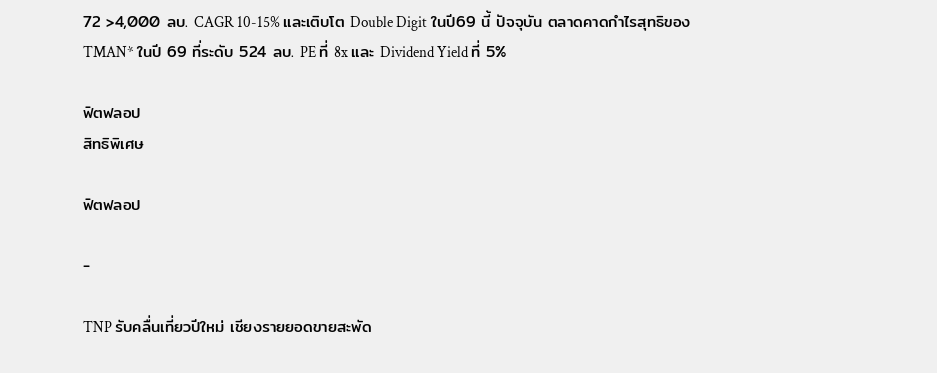72 >4,000 ลบ. CAGR 10-15% และเติบโต Double Digit ในปี69 นี้ ปัจจุบัน ตลาดคาดกำไรสุทธิของ TMAN* ในปี 69 ที่ระดับ 524 ลบ. PE ที่ 8x และ Dividend Yield ที่ 5%

ฟิตฟลอป
สิทธิพิเศษ

ฟิตฟลอป

-

TNP รับคลื่นเที่ยวปีใหม่ เชียงรายยอดขายสะพัด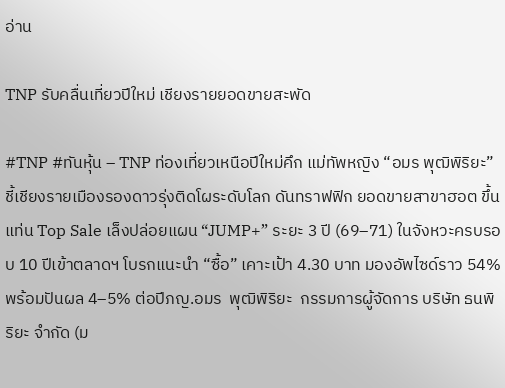อ่าน

TNP รับคลื่นเที่ยวปีใหม่ เชียงรายยอดขายสะพัด

#TNP #ทันหุ้น – TNP ท่องเที่ยวเหนือปีใหม่คึก แม่ทัพหญิง “อมร พุฒิพิริยะ” ชี้เชียงรายเมืองรองดาวรุ่งติดโผระดับโลก ดันทราฟฟิก ยอดขายสาขาฮอต ขึ้นแท่น Top Sale เล็งปล่อยแผน “JUMP+” ระยะ 3 ปี (69–71) ในจังหวะครบรอบ 10 ปีเข้าตลาดฯ โบรกแนะนำ “ซื้อ” เคาะเป้า 4.30 บาท มองอัพไซด์ราว 54% พร้อมปันผล 4–5% ต่อปีภญ.อมร  พุฒิพิริยะ  กรรมการผู้จัดการ บริษัท ธนพิริยะ จำกัด (ม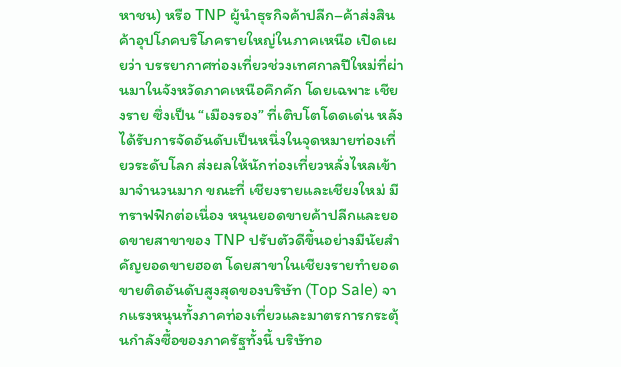หาชน) หรือ TNP ผู้นำธุรกิจค้าปลีก–ค้าส่งสินค้าอุปโภคบริโภครายใหญ่ในภาคเหนือ เปิดเผยว่า บรรยากาศท่องเที่ยวช่วงเทศกาลปีใหม่ที่ผ่านมาในจังหวัดภาคเหนือคึกคัก โดยเฉพาะ เชียงราย ซึ่งเป็น “เมืองรอง” ที่เติบโตโดดเด่น หลังได้รับการจัดอันดับเป็นหนึ่งในจุดหมายท่องเที่ยวระดับโลก ส่งผลให้นักท่องเที่ยวหลั่งไหลเข้ามาจำนวนมาก ขณะที่ เชียงรายและเชียงใหม่ มีทราฟฟิกต่อเนื่อง หนุนยอดขายค้าปลีกและยอดขายสาขาของ TNP ปรับตัวดีขึ้นอย่างมีนัยสำคัญยอดขายฮอต โดยสาขาในเชียงรายทำยอดขายติดอันดับสูงสุดของบริษัท (Top Sale) จากแรงหนุนทั้งภาคท่องเที่ยวและมาตรการกระตุ้นกำลังซื้อของภาครัฐทั้งนี้ บริษัทอ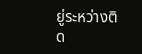ยู่ระหว่างติด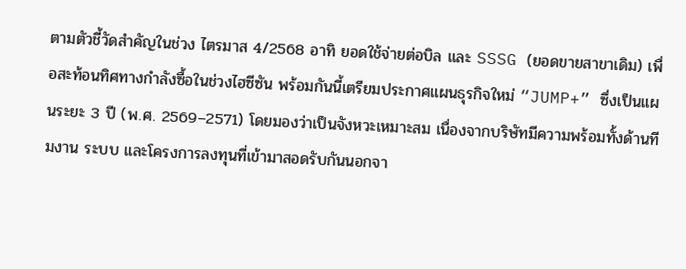ตามตัวชี้วัดสำคัญในช่วง ไตรมาส 4/2568 อาทิ ยอดใช้จ่ายต่อบิล และ SSSG (ยอดขายสาขาเดิม) เพื่อสะท้อนทิศทางกำลังซื้อในช่วงไฮซีซัน พร้อมกันนี้เตรียมประกาศแผนธุรกิจใหม่ “JUMP+” ซึ่งเป็นแผนระยะ 3 ปี (พ.ศ. 2569–2571) โดยมองว่าเป็นจังหวะเหมาะสม เนื่องจากบริษัทมีความพร้อมทั้งด้านทีมงาน ระบบ และโครงการลงทุนที่เข้ามาสอดรับกันนอกจา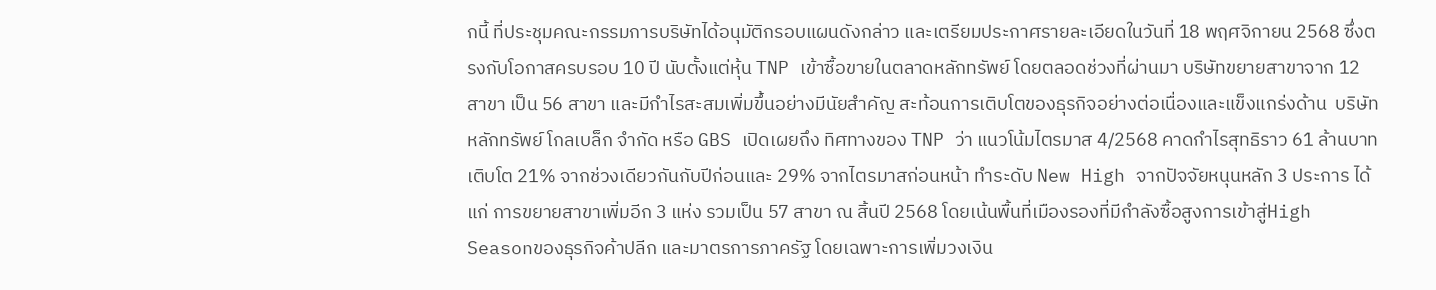กนี้ ที่ประชุมคณะกรรมการบริษัทได้อนุมัติกรอบแผนดังกล่าว และเตรียมประกาศรายละเอียดในวันที่ 18 พฤศจิกายน 2568 ซึ่งตรงกับโอกาสครบรอบ 10 ปี นับตั้งแต่หุ้น TNP เข้าซื้อขายในตลาดหลักทรัพย์ โดยตลอดช่วงที่ผ่านมา บริษัทขยายสาขาจาก 12 สาขา เป็น 56 สาขา และมีกำไรสะสมเพิ่มขึ้นอย่างมีนัยสำคัญ สะท้อนการเติบโตของธุรกิจอย่างต่อเนื่องและแข็งแกร่งด้าน  บริษัทหลักทรัพย์ โกลเบล็ก จำกัด หรือ GBS เปิดเผยถึง ทิศทางของ TNP ว่า แนวโน้มไตรมาส 4/2568 คาดกำไรสุทธิราว 61 ล้านบาท เติบโต 21% จากช่วงเดียวกันกับปีก่อนและ 29% จากไตรมาสก่อนหน้า ทำระดับ New High จากปัจจัยหนุนหลัก 3 ประการ ได้แก่ การขยายสาขาเพิ่มอีก 3 แห่ง รวมเป็น 57 สาขา ณ สิ้นปี 2568 โดยเน้นพื้นที่เมืองรองที่มีกำลังซื้อสูงการเข้าสู่High Seasonของธุรกิจค้าปลีก และมาตรการภาครัฐ โดยเฉพาะการเพิ่มวงเงิน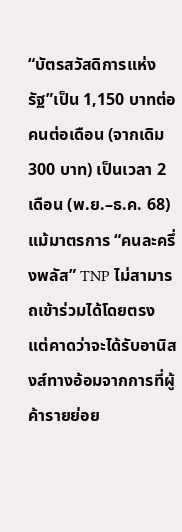“บัตรสวัสดิการแห่งรัฐ”เป็น 1,150 บาทต่อคนต่อเดือน (จากเดิม 300 บาท) เป็นเวลา 2 เดือน (พ.ย.–ธ.ค. 68)แม้มาตรการ “คนละครึ่งพลัส” TNP ไม่สามารถเข้าร่วมได้โดยตรง แต่คาดว่าจะได้รับอานิสงส์ทางอ้อมจากการที่ผู้ค้ารายย่อย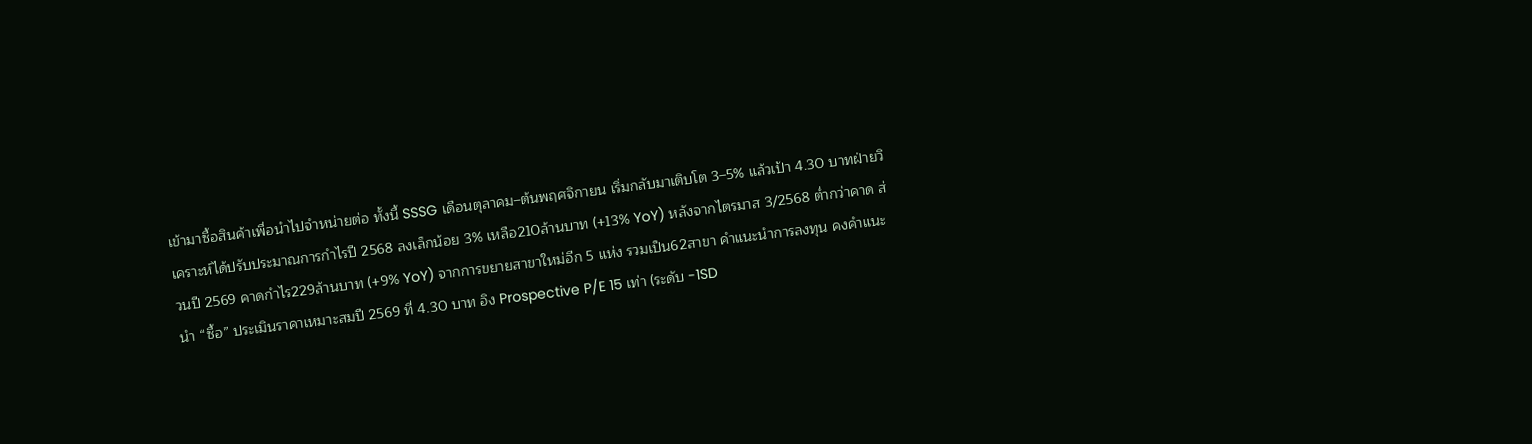เข้ามาซื้อสินค้าเพื่อนำไปจำหน่ายต่อ ทั้งนี้ SSSG เดือนตุลาคม–ต้นพฤศจิกายน เริ่มกลับมาเติบโต 3–5% แล้วเป้า 4.30 บาทฝ่ายวิเคราะห์ได้ปรับประมาณการกำไรปี 2568 ลงเล็กน้อย 3% เหลือ210ล้านบาท (+13% YoY) หลังจากไตรมาส 3/2568 ต่ำกว่าคาด ส่วนปี 2569 คาดกำไร229ล้านบาท (+9% YoY) จากการขยายสาขาใหม่อีก 5 แห่ง รวมเป็น62สาขา คำแนะนำการลงทุน คงคำแนะนำ “ซื้อ” ประเมินราคาเหมาะสมปี 2569 ที่ 4.30 บาท อิง Prospective P/E 15 เท่า (ระดับ -1SD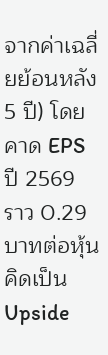จากค่าเฉลี่ยย้อนหลัง 5 ปี) โดยคาด EPS ปี 2569 ราว 0.29 บาทต่อหุ้น คิดเป็น Upside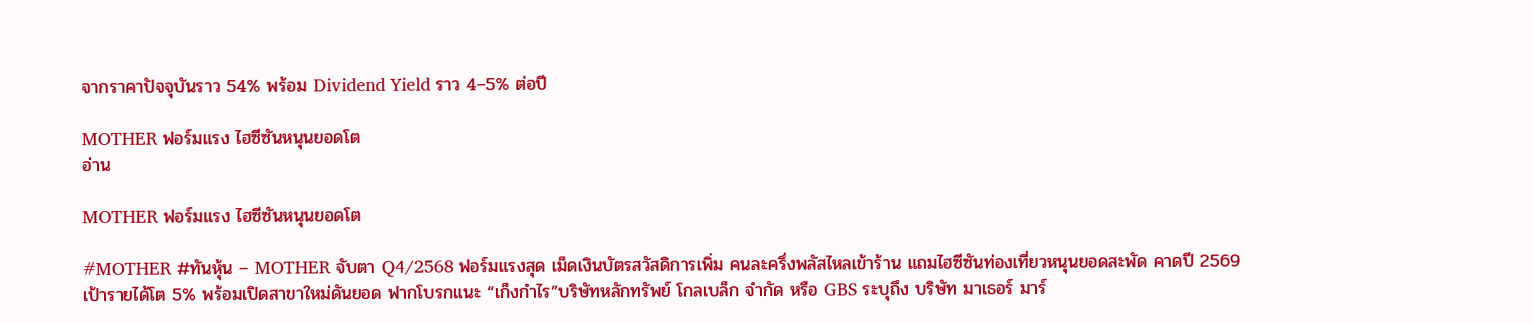จากราคาปัจจุบันราว 54% พร้อม Dividend Yield ราว 4–5% ต่อปี

MOTHER ฟอร์มแรง ไฮซีซันหนุนยอดโต
อ่าน

MOTHER ฟอร์มแรง ไฮซีซันหนุนยอดโต

#MOTHER #ทันหุ้น – MOTHER จับตา Q4/2568 ฟอร์มแรงสุด เม็ดเงินบัตรสวัสดิการเพิ่ม คนละครึ่งพลัสไหลเข้าร้าน แถมไฮซีซันท่องเที่ยวหนุนยอดสะพัด คาดปี 2569 เป้ารายได้โต 5% พร้อมเปิดสาขาใหม่ดันยอด ฟากโบรกแนะ “เก็งกำไร”บริษัทหลักทรัพย์ โกลเบล็ก จำกัด หรือ GBS ระบุถึง บริษัท มาเธอร์ มาร์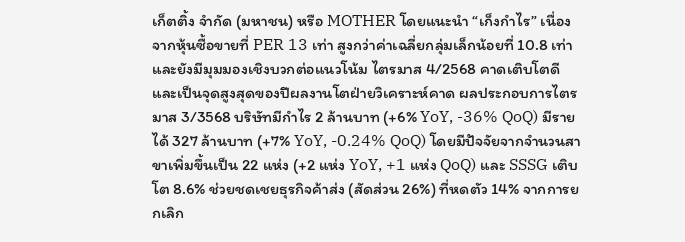เก็ตติ้ง จำกัด (มหาชน) หรือ MOTHER โดยแนะนำ “เก็งกำไร” เนื่องจากหุ้นซื้อขายที่ PER 13 เท่า สูงกว่าค่าเฉลี่ยกลุ่มเล็กน้อยที่ 10.8 เท่า และยังมีมุมมองเชิงบวกต่อแนวโน้ม ไตรมาส 4/2568 คาดเติบโตดีและเป็นจุดสูงสุดของปีผลงานโตฝ่ายวิเคราะห์คาด ผลประกอบการไตรมาส 3/3568 บริษัทมีกำไร 2 ล้านบาท (+6% YoY, -36% QoQ) มีรายได้ 327 ล้านบาท (+7% YoY, -0.24% QoQ) โดยมีปัจจัยจากจำนวนสาขาเพิ่มขึ้นเป็น 22 แห่ง (+2 แห่ง YoY, +1 แห่ง QoQ) และ SSSG เติบโต 8.6% ช่วยชดเชยธุรกิจค้าส่ง (สัดส่วน 26%) ที่หดตัว 14% จากการยกเลิก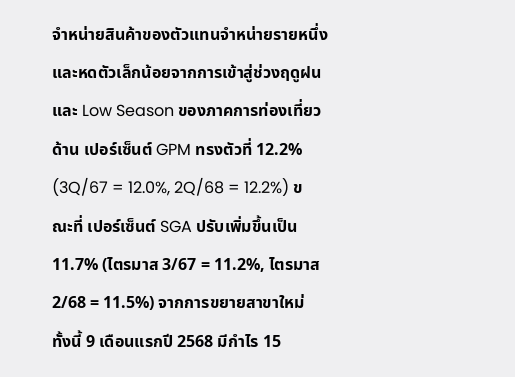จำหน่ายสินค้าของตัวแทนจำหน่ายรายหนึ่ง และหดตัวเล็กน้อยจากการเข้าสู่ช่วงฤดูฝนและ Low Season ของภาคการท่องเที่ยวด้าน เปอร์เซ็นต์ GPM ทรงตัวที่ 12.2% (3Q/67 = 12.0%, 2Q/68 = 12.2%) ขณะที่ เปอร์เซ็นต์ SGA ปรับเพิ่มขึ้นเป็น 11.7% (ไตรมาส 3/67 = 11.2%, ไตรมาส 2/68 = 11.5%) จากการขยายสาขาใหม่ ทั้งนี้ 9 เดือนแรกปี 2568 มีกำไร 15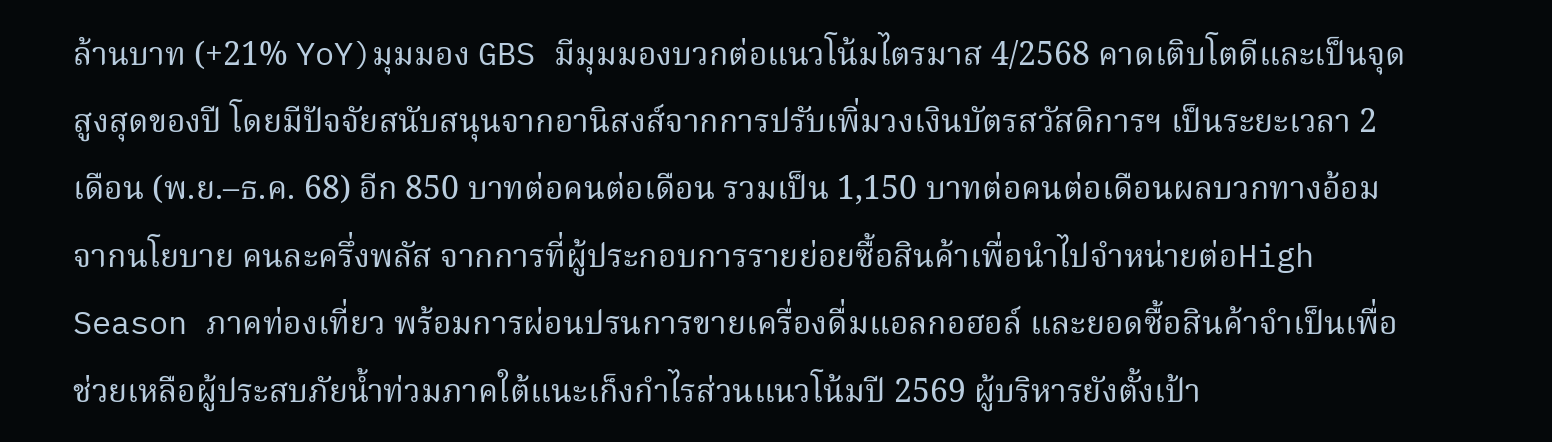ล้านบาท (+21% YoY)มุมมอง GBS มีมุมมองบวกต่อแนวโน้มไตรมาส 4/2568 คาดเติบโตดีและเป็นจุดสูงสุดของปี โดยมีปัจจัยสนับสนุนจากอานิสงส์จากการปรับเพิ่มวงเงินบัตรสวัสดิการฯ เป็นระยะเวลา 2 เดือน (พ.ย.–ธ.ค. 68) อีก 850 บาทต่อคนต่อเดือน รวมเป็น 1,150 บาทต่อคนต่อเดือนผลบวกทางอ้อมจากนโยบาย คนละครึ่งพลัส จากการที่ผู้ประกอบการรายย่อยซื้อสินค้าเพื่อนำไปจำหน่ายต่อHigh Season ภาคท่องเที่ยว พร้อมการผ่อนปรนการขายเครื่องดื่มแอลกอฮอล์ และยอดซื้อสินค้าจำเป็นเพื่อช่วยเหลือผู้ประสบภัยน้ำท่วมภาคใต้แนะเก็งกำไรส่วนแนวโน้มปี 2569 ผู้บริหารยังตั้งเป้า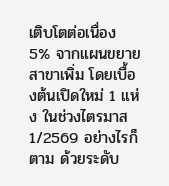เติบโตต่อเนื่อง 5% จากแผนขยายสาขาเพิ่ม โดยเบื้องต้นเปิดใหม่ 1 แห่ง ในช่วงไตรมาส 1/2569 อย่างไรก็ตาม ด้วยระดับ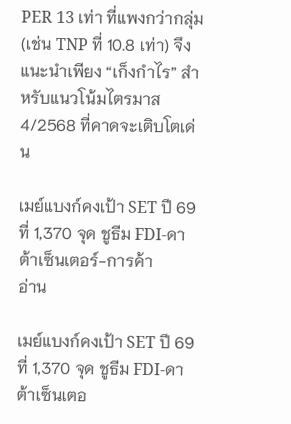PER 13 เท่า ที่แพงกว่ากลุ่ม (เช่น TNP ที่ 10.8 เท่า) จึงแนะนำเพียง “เก็งกำไร” สำหรับแนวโน้มไตรมาส 4/2568 ที่คาดจะเติบโตเด่น

เมย์แบงก์คงเป้า SET ปี 69 ที่ 1,370 จุด ชูธีม FDI-ดาต้าเซ็นเตอร์-การค้า
อ่าน

เมย์แบงก์คงเป้า SET ปี 69 ที่ 1,370 จุด ชูธีม FDI-ดาต้าเซ็นเตอ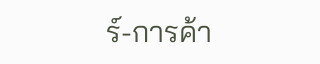ร์-การค้า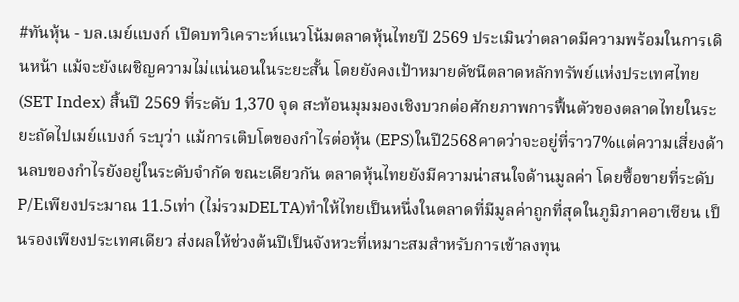#ทันหุ้น - บล.เมย์แบงก์ เปิดบทวิเคราะห์แนวโน้มตลาดหุ้นไทยปี 2569 ประเมินว่าตลาดมีความพร้อมในการเดินหน้า แม้จะยังเผชิญความไม่แน่นอนในระยะสั้น โดยยังคงเป้าหมายดัชนีตลาดหลักทรัพย์แห่งประเทศไทย (SET Index) สิ้นปี 2569 ที่ระดับ 1,370 จุด สะท้อนมุมมองเชิงบวกต่อศักยภาพการฟื้นตัวของตลาดไทยในระยะถัดไปเมย์แบงก์ ระบุว่า แม้การเติบโตของกำไรต่อหุ้น (EPS)ในปี2568คาดว่าจะอยู่ที่ราว7%แต่ความเสี่ยงด้านลบของกำไรยังอยู่ในระดับจำกัด ขณะเดียวกัน ตลาดหุ้นไทยยังมีความน่าสนใจด้านมูลค่า โดยซื้อขายที่ระดับP/Eเพียงประมาณ 11.5เท่า (ไม่รวมDELTA)ทำให้ไทยเป็นหนึ่งในตลาดที่มีมูลค่าถูกที่สุดในภูมิภาคอาเซียน เป็นรองเพียงประเทศเดียว ส่งผลให้ช่วงต้นปีเป็นจังหวะที่เหมาะสมสำหรับการเข้าลงทุน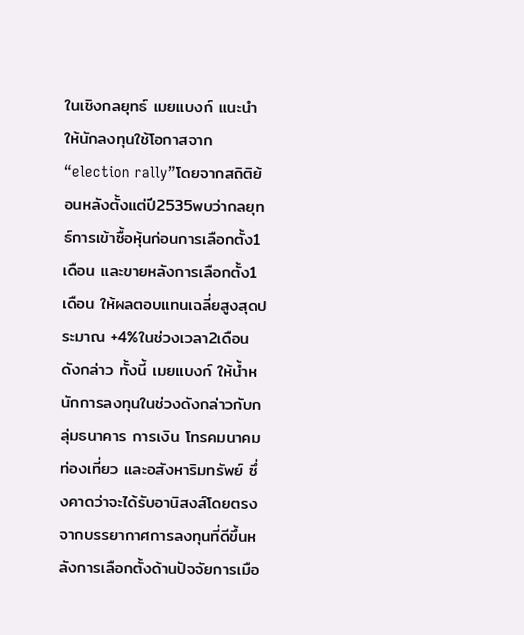ในเชิงกลยุทธ์ เมยแบงก์ แนะนำให้นักลงทุนใช้โอกาสจาก “election rally”โดยจากสถิติย้อนหลังตั้งแต่ปี2535พบว่ากลยุทธ์การเข้าซื้อหุ้นก่อนการเลือกตั้ง1เดือน และขายหลังการเลือกตั้ง1เดือน ให้ผลตอบแทนเฉลี่ยสูงสุดประมาณ +4%ในช่วงเวลา2เดือนดังกล่าว ทั้งนี้ เมยแบงก์ ให้น้ำหนักการลงทุนในช่วงดังกล่าวกับกลุ่มธนาคาร การเงิน โทรคมนาคม ท่องเที่ยว และอสังหาริมทรัพย์ ซึ่งคาดว่าจะได้รับอานิสงส์โดยตรงจากบรรยากาศการลงทุนที่ดีขึ้นหลังการเลือกตั้งด้านปัจจัยการเมือ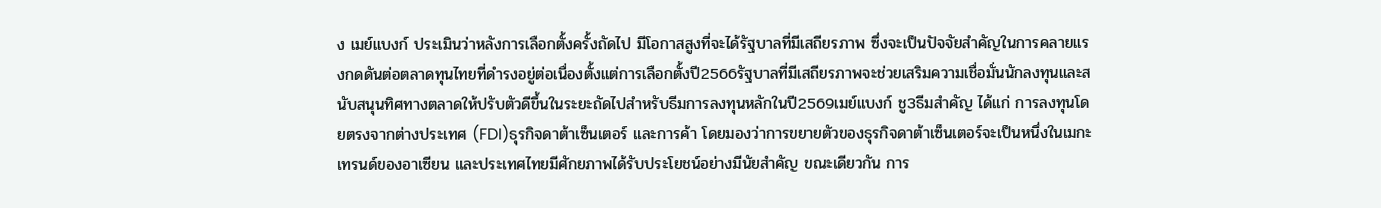ง เมย์แบงก์ ประเมินว่าหลังการเลือกตั้งครั้งถัดไป มีโอกาสสูงที่จะได้รัฐบาลที่มีเสถียรภาพ ซึ่งจะเป็นปัจจัยสำคัญในการคลายแรงกดดันต่อตลาดทุนไทยที่ดำรงอยู่ต่อเนื่องตั้งแต่การเลือกตั้งปี2566รัฐบาลที่มีเสถียรภาพจะช่วยเสริมความเชื่อมั่นนักลงทุนและสนับสนุนทิศทางตลาดให้ปรับตัวดีขึ้นในระยะถัดไปสำหรับธีมการลงทุนหลักในปี2569เมย์แบงก์ ชู3ธีมสำคัญ ได้แก่ การลงทุนโดยตรงจากต่างประเทศ (FDI)ธุรกิจดาต้าเซ็นเตอร์ และการค้า โดยมองว่าการขยายตัวของธุรกิจดาต้าเซ็นเตอร์จะเป็นหนึ่งในเมกะเทรนด์ของอาเซียน และประเทศไทยมีศักยภาพได้รับประโยชน์อย่างมีนัยสำคัญ ขณะเดียวกัน การ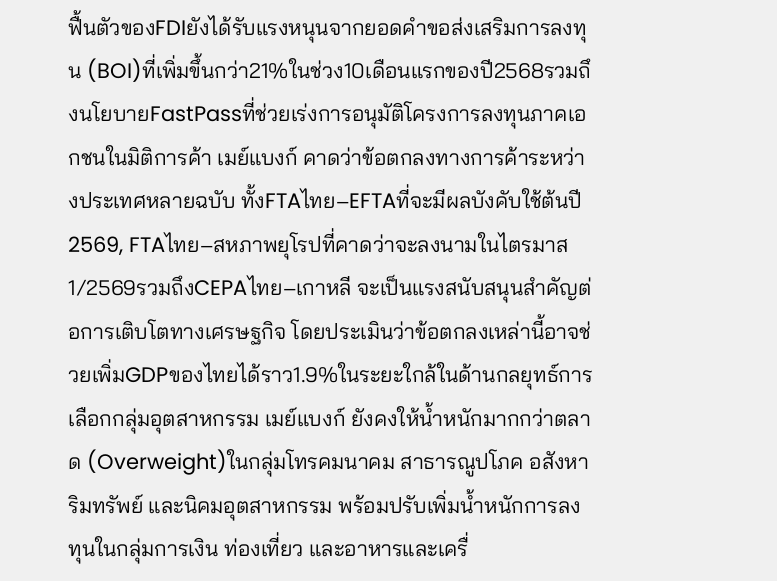ฟื้นตัวของFDIยังได้รับแรงหนุนจากยอดคำขอส่งเสริมการลงทุน (BOI)ที่เพิ่มขึ้นกว่า21%ในช่วง10เดือนแรกของปี2568รวมถึงนโยบายFastPassที่ช่วยเร่งการอนุมัติโครงการลงทุนภาคเอกชนในมิติการค้า เมย์แบงก์ คาดว่าข้อตกลงทางการค้าระหว่างประเทศหลายฉบับ ทั้งFTAไทย–EFTAที่จะมีผลบังคับใช้ต้นปี2569, FTAไทย–สหภาพยุโรปที่คาดว่าจะลงนามในไตรมาส1/2569รวมถึงCEPAไทย–เกาหลี จะเป็นแรงสนับสนุนสำคัญต่อการเติบโตทางเศรษฐกิจ โดยประเมินว่าข้อตกลงเหล่านี้อาจช่วยเพิ่มGDPของไทยได้ราว1.9%ในระยะใกล้ในด้านกลยุทธ์การเลือกกลุ่มอุตสาหกรรม เมย์แบงก์ ยังคงให้น้ำหนักมากกว่าตลาด (Overweight)ในกลุ่มโทรคมนาคม สาธารณูปโภค อสังหาริมทรัพย์ และนิคมอุตสาหกรรม พร้อมปรับเพิ่มน้ำหนักการลงทุนในกลุ่มการเงิน ท่องเที่ยว และอาหารและเครื่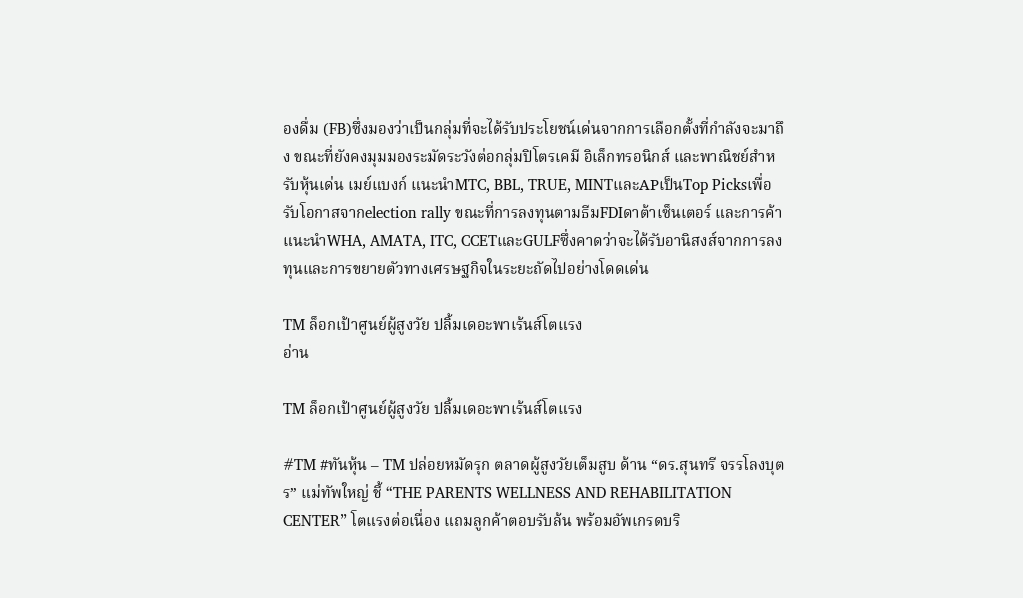องดื่ม (FB)ซึ่งมองว่าเป็นกลุ่มที่จะได้รับประโยชน์เด่นจากการเลือกตั้งที่กำลังจะมาถึง ขณะที่ยังคงมุมมองระมัดระวังต่อกลุ่มปิโตรเคมี อิเล็กทรอนิกส์ และพาณิชย์สำหรับหุ้นเด่น เมย์แบงก์ แนะนำMTC, BBL, TRUE, MINTและAPเป็นTop Picksเพื่อรับโอกาสจากelection rally ขณะที่การลงทุนตามธีมFDIดาต้าเซ็นเตอร์ และการค้า แนะนำWHA, AMATA, ITC, CCETและGULFซึ่งคาดว่าจะได้รับอานิสงส์จากการลงทุนและการขยายตัวทางเศรษฐกิจในระยะถัดไปอย่างโดดเด่น

TM ล็อกเป้าศูนย์ผู้สูงวัย ปลิ้มเดอะพาเร้นส์โตแรง
อ่าน

TM ล็อกเป้าศูนย์ผู้สูงวัย ปลิ้มเดอะพาเร้นส์โตแรง

#TM #ทันหุ้น – TM ปล่อยหมัดรุก ตลาดผู้สูงวัยเต็มสูบ ด้าน “ดร.สุนทรี จรรโลงบุตร” แม่ทัพใหญ่ ชี้ “THE PARENTS WELLNESS AND REHABILITATION CENTER” โตแรงต่อเนื่อง แถมลูกค้าตอบรับล้น พร้อมอัพเกรดบริ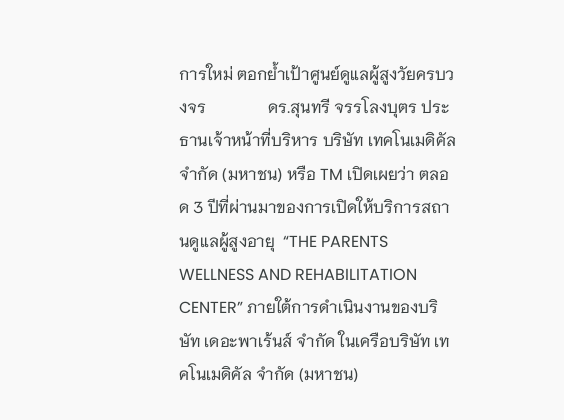การใหม่ ตอกย้ำเป้าศูนย์ดูแลผู้สูงวัยครบวงจร               ดร.สุนทรี จรรโลงบุตร ประธานเจ้าหน้าที่บริหาร บริษัท เทคโนเมดิคัล จำกัด (มหาชน) หรือ TM เปิดเผยว่า ตลอด 3 ปีที่ผ่านมาของการเปิดให้บริการสถานดูแลผู้สูงอายุ  “THE PARENTS WELLNESS AND REHABILITATION CENTER” ภายใต้การดำเนินงานของบริษัท เดอะพาเร้นส์ จำกัด ในเครือบริษัท เทคโนเมดิคัล จำกัด (มหาชน)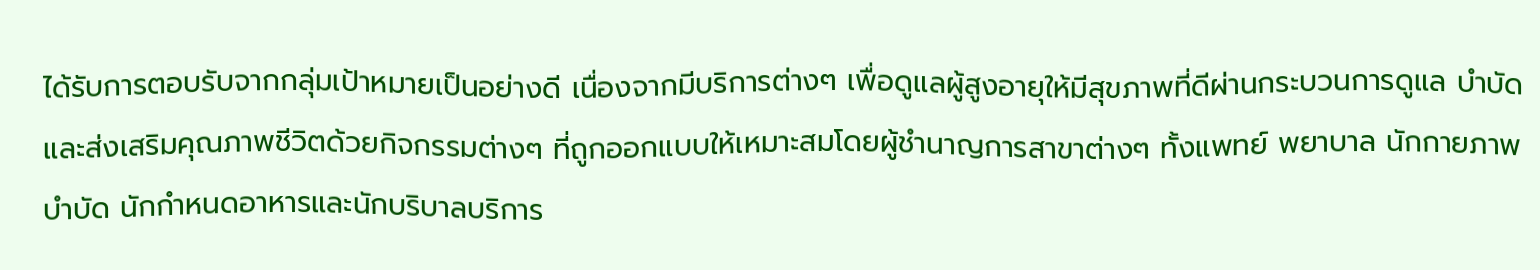ได้รับการตอบรับจากกลุ่มเป้าหมายเป็นอย่างดี เนื่องจากมีบริการต่างๆ เพื่อดูแลผู้สูงอายุให้มีสุขภาพที่ดีผ่านกระบวนการดูแล บำบัด และส่งเสริมคุณภาพชีวิตด้วยกิจกรรมต่างๆ ที่ถูกออกแบบให้เหมาะสมโดยผู้ชำนาญการสาขาต่างๆ ทั้งแพทย์ พยาบาล นักกายภาพบำบัด นักกำหนดอาหารและนักบริบาลบริการ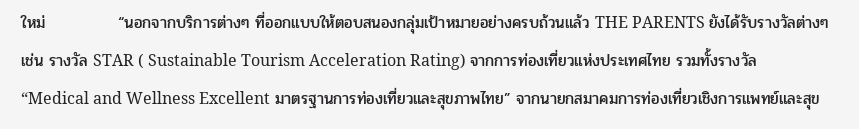ใหม่             “นอกจากบริการต่างๆ ที่ออกแบบให้ตอบสนองกลุ่มเป้าหมายอย่างครบถ้วนแล้ว THE PARENTS ยังได้รับรางวัลต่างๆ เช่น รางวัล STAR ( Sustainable Tourism Acceleration Rating) จากการท่องเที่ยวแห่งประเทศไทย รวมทั้งรางวัล “Medical and Wellness Excellent มาตรฐานการท่องเที่ยวและสุขภาพไทย” จากนายกสมาคมการท่องเที่ยวเชิงการแพทย์และสุข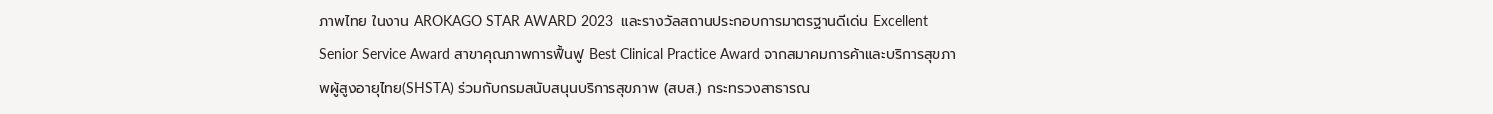ภาพไทย ในงาน AROKAGO STAR AWARD 2023  และรางวัลสถานประกอบการมาตรฐานดีเด่น Excellent Senior Service Award สาขาคุณภาพการฟื้นฟู Best Clinical Practice Award จากสมาคมการค้าและบริการสุขภาพผู้สูงอายุไทย(SHSTA) ร่วมกับกรมสนับสนุนบริการสุขภาพ (สบส.) กระทรวงสาธารณ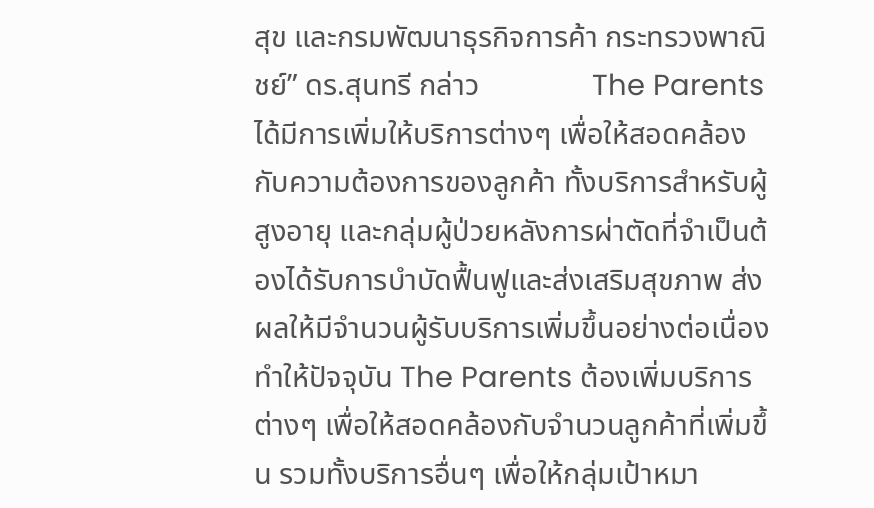สุข และกรมพัฒนาธุรกิจการค้า กระทรวงพาณิชย์” ดร.สุนทรี กล่าว               The Parents ได้มีการเพิ่มให้บริการต่างๆ เพื่อให้สอดคล้องกับความต้องการของลูกค้า ทั้งบริการสำหรับผู้สูงอายุ และกลุ่มผู้ป่วยหลังการผ่าตัดที่จำเป็นต้องได้รับการบำบัดฟื้นฟูและส่งเสริมสุขภาพ ส่งผลให้มีจำนวนผู้รับบริการเพิ่มขึ้นอย่างต่อเนื่อง ทำให้ปัจจุบัน The Parents ต้องเพิ่มบริการต่างๆ เพื่อให้สอดคล้องกับจำนวนลูกค้าที่เพิ่มขึ้น รวมทั้งบริการอื่นๆ เพื่อให้กลุ่มเป้าหมา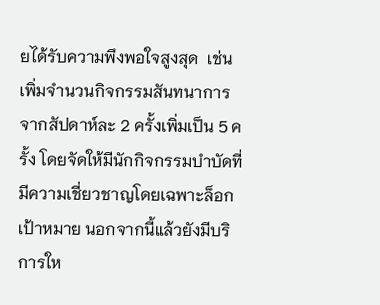ยได้รับความพึงพอใจสูงสุด  เช่น เพิ่มจำนวนกิจกรรมสันทนาการ จากสัปดาห์ละ 2 ครั้งเพิ่มเป็น 5 ครั้ง โดยจัดให้มีนักกิจกรรมบำบัดที่มีความเชี่ยวชาญโดยเฉพาะล็อกเป้าหมาย นอกจากนี้แล้วยังมีบริการให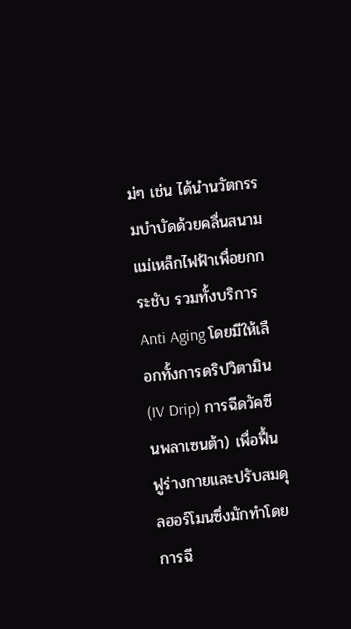ม่ๆ เช่น ได้นำนวัตกรรมบำบัดด้วยคลื่นสนามแม่เหล็กไฟฟ้าเพื่อยกกระชับ รวมทั้งบริการ Anti Aging โดยมีให้เลือกทั้งการดริปวิตามิน (IV Drip) การฉีดวัคซีนพลาเซนต้า) เพื่อฟื้นฟูร่างกายและปรับสมดุลฮอร์โมนซึ่งมักทำโดยการฉี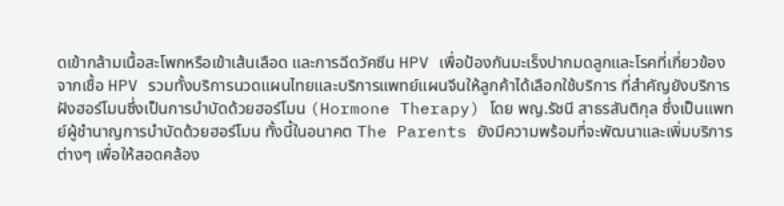ดเข้ากล้ามเนื้อสะโพกหรือเข้าเส้นเลือด และการฉีดวัคซีน HPV เพื่อป้องกันมะเร็งปากมดลูกและโรคที่เกี่ยวข้องจากเชื้อ HPV รวมทั้งบริการนวดแผนไทยและบริการแพทย์แผนจีนให้ลูกค้าได้เลือกใช้บริการ ที่สำคัญยังบริการฝังฮอร์โมนซึ่งเป็นการบำบัดด้วยฮอร์โมน (Hormone Therapy) โดย พญ.รัชนี สาธรสันติกุล ซึ่งเป็นแพทย์ผู้ชำนาญการบำบัดด้วยฮอร์โมน ทั้งนี้ในอนาคต The Parents ยังมีความพร้อมที่จะพัฒนาและเพิ่มบริการต่างๆ เพื่อให้สอดคล้อง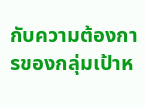กับความต้องการของกลุ่มเป้าห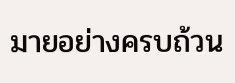มายอย่างครบถ้วน